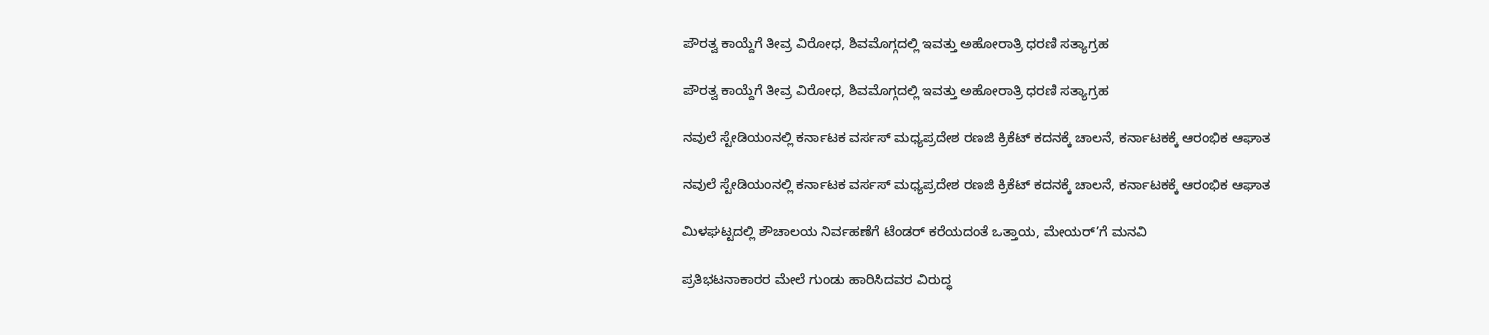ಪೌರತ್ವ ಕಾಯ್ದೆಗೆ ತೀವ್ರ ವಿರೋಧ, ಶಿವಮೊಗ್ಗದಲ್ಲಿ ಇವತ್ತು ಅಹೋರಾತ್ರಿ ಧರಣಿ ಸತ್ಯಾಗ್ರಹ

ಪೌರತ್ವ ಕಾಯ್ದೆಗೆ ತೀವ್ರ ವಿರೋಧ, ಶಿವಮೊಗ್ಗದಲ್ಲಿ ಇವತ್ತು ಅಹೋರಾತ್ರಿ ಧರಣಿ ಸತ್ಯಾಗ್ರಹ

ನವುಲೆ ಸ್ಟೇಡಿಯಂನಲ್ಲಿ ಕರ್ನಾಟಕ ವರ್ಸಸ್ ಮಧ್ಯಪ್ರದೇಶ ರಣಜಿ ಕ್ರಿಕೆಟ್ ಕದನಕ್ಕೆ ಚಾಲನೆ, ಕರ್ನಾಟಕಕ್ಕೆ ಆರಂಭಿಕ ಆಘಾತ

ನವುಲೆ ಸ್ಟೇಡಿಯಂನಲ್ಲಿ ಕರ್ನಾಟಕ ವರ್ಸಸ್ ಮಧ್ಯಪ್ರದೇಶ ರಣಜಿ ಕ್ರಿಕೆಟ್ ಕದನಕ್ಕೆ ಚಾಲನೆ, ಕರ್ನಾಟಕಕ್ಕೆ ಆರಂಭಿಕ ಆಘಾತ

ಮಿಳಘಟ್ಟದಲ್ಲಿ ಶೌಚಾಲಯ ನಿರ್ವಹಣೆಗೆ ಟೆಂಡರ್ ಕರೆಯದಂತೆ ಒತ್ತಾಯ, ಮೇಯರ್’ಗೆ ಮನವಿ

ಪ್ರತಿಭಟನಾಕಾರರ ಮೇಲೆ ಗುಂಡು ಹಾರಿಸಿದವರ ವಿರುದ್ಧ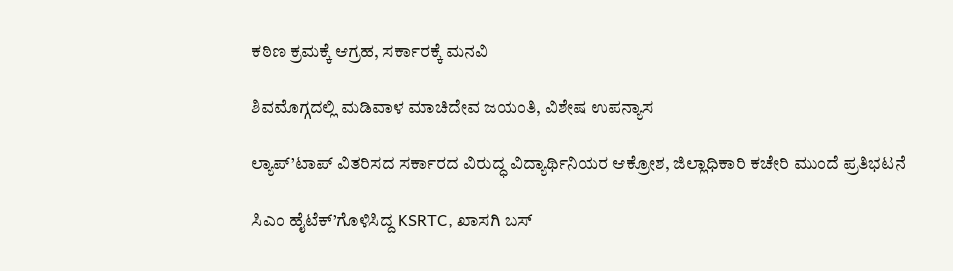ಕಠಿಣ ಕ್ರಮಕ್ಕೆ ಆಗ್ರಹ, ಸರ್ಕಾರಕ್ಕೆ ಮನವಿ

ಶಿವಮೊಗ್ಗದಲ್ಲಿ ಮಡಿವಾಳ ಮಾಚಿದೇವ ಜಯಂತಿ, ವಿಶೇಷ ಉಪನ್ಯಾಸ

ಲ್ಯಾಪ್’ಟಾಪ್ ವಿತರಿಸದ ಸರ್ಕಾರದ ವಿರುದ್ಧ ವಿದ್ಯಾರ್ಥಿನಿಯರ ಆಕ್ರೋಶ, ಜಿಲ್ಲಾಧಿಕಾರಿ ಕಚೇರಿ ಮುಂದೆ ಪ್ರತಿಭಟನೆ

ಸಿಎಂ ಹೈಟೆಕ್’ಗೊಳಿಸಿದ್ದ KSRTC, ಖಾಸಗಿ ಬಸ್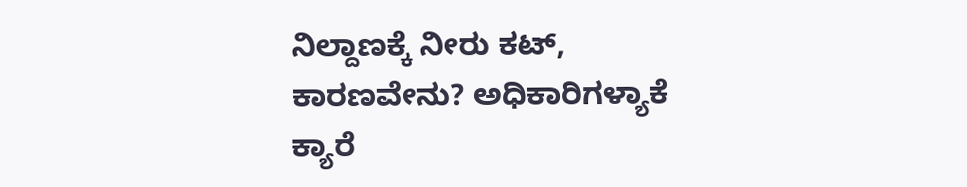ನಿಲ್ದಾಣಕ್ಕೆ ನೀರು ಕಟ್, ಕಾರಣವೇನು? ಅಧಿಕಾರಿಗಳ್ಯಾಕೆ ಕ್ಯಾರೆ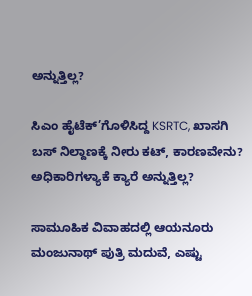ಅನ್ನುತ್ತಿಲ್ಲ?

ಸಿಎಂ ಹೈಟೆಕ್’ಗೊಳಿಸಿದ್ದ KSRTC, ಖಾಸಗಿ ಬಸ್ ನಿಲ್ದಾಣಕ್ಕೆ ನೀರು ಕಟ್, ಕಾರಣವೇನು? ಅಧಿಕಾರಿಗಳ್ಯಾಕೆ ಕ್ಯಾರೆ ಅನ್ನುತ್ತಿಲ್ಲ?

ಸಾಮೂಹಿಕ ವಿವಾಹದಲ್ಲಿ ಆಯನೂರು ಮಂಜುನಾಥ್ ಪುತ್ರಿ ಮದುವೆ, ಎಷ್ಟು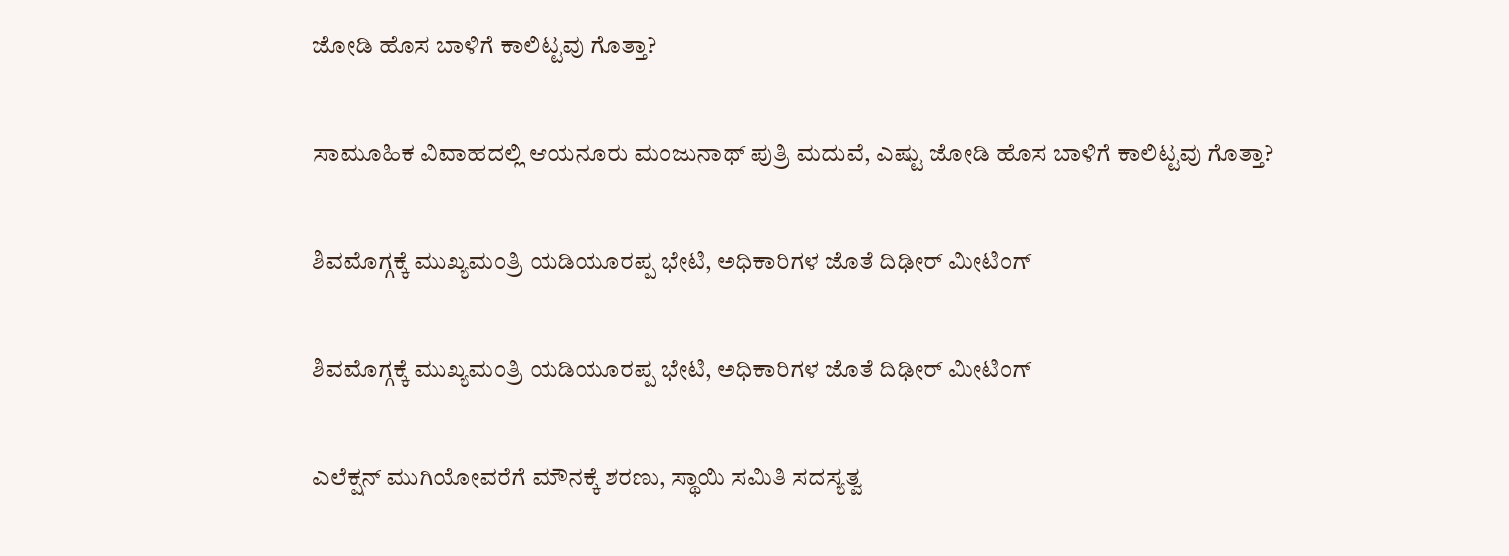ಜೋಡಿ ಹೊಸ ಬಾಳಿಗೆ ಕಾಲಿಟ್ಟವು ಗೊತ್ತಾ?

ಸಾಮೂಹಿಕ ವಿವಾಹದಲ್ಲಿ ಆಯನೂರು ಮಂಜುನಾಥ್ ಪುತ್ರಿ ಮದುವೆ, ಎಷ್ಟು ಜೋಡಿ ಹೊಸ ಬಾಳಿಗೆ ಕಾಲಿಟ್ಟವು ಗೊತ್ತಾ?

ಶಿವಮೊಗ್ಗಕ್ಕೆ ಮುಖ್ಯಮಂತ್ರಿ ಯಡಿಯೂರಪ್ಪ ಭೇಟಿ, ಅಧಿಕಾರಿಗಳ ಜೊತೆ ದಿಢೀರ್ ಮೀಟಿಂಗ್

ಶಿವಮೊಗ್ಗಕ್ಕೆ ಮುಖ್ಯಮಂತ್ರಿ ಯಡಿಯೂರಪ್ಪ ಭೇಟಿ, ಅಧಿಕಾರಿಗಳ ಜೊತೆ ದಿಢೀರ್ ಮೀಟಿಂಗ್

ಎಲೆಕ್ಷನ್ ಮುಗಿಯೋವರೆಗೆ ಮೌನಕ್ಕೆ ಶರಣು, ಸ್ಥಾಯಿ ಸಮಿತಿ ಸದಸ್ಯತ್ವ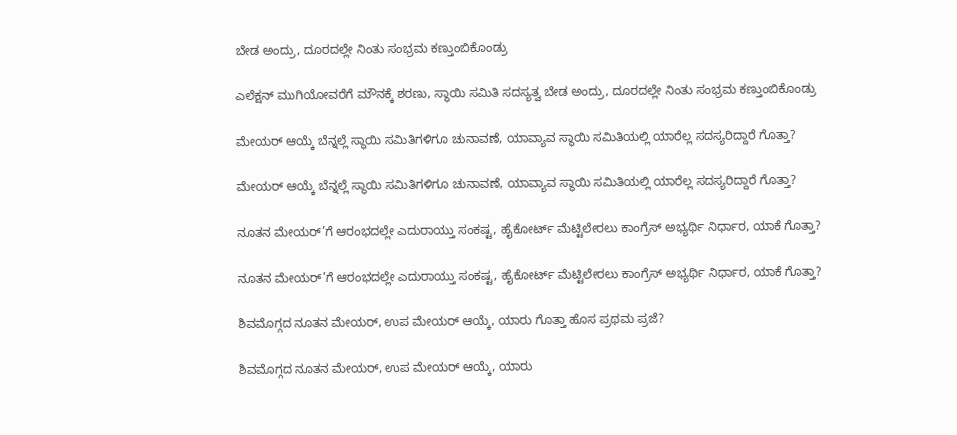ಬೇಡ ಅಂದ್ರು, ದೂರದಲ್ಲೇ ನಿಂತು ಸಂಭ್ರಮ ಕಣ್ತುಂಬಿಕೊಂಡ್ರು

ಎಲೆಕ್ಷನ್ ಮುಗಿಯೋವರೆಗೆ ಮೌನಕ್ಕೆ ಶರಣು, ಸ್ಥಾಯಿ ಸಮಿತಿ ಸದಸ್ಯತ್ವ ಬೇಡ ಅಂದ್ರು, ದೂರದಲ್ಲೇ ನಿಂತು ಸಂಭ್ರಮ ಕಣ್ತುಂಬಿಕೊಂಡ್ರು

ಮೇಯರ್ ಆಯ್ಕೆ ಬೆನ್ನಲ್ಲೆ ಸ್ಥಾಯಿ ಸಮಿತಿಗಳಿಗೂ ಚುನಾವಣೆ, ಯಾವ್ಯಾವ ಸ್ಥಾಯಿ ಸಮಿತಿಯಲ್ಲಿ ಯಾರೆಲ್ಲ ಸದಸ್ಯರಿದ್ದಾರೆ ಗೊತ್ತಾ?

ಮೇಯರ್ ಆಯ್ಕೆ ಬೆನ್ನಲ್ಲೆ ಸ್ಥಾಯಿ ಸಮಿತಿಗಳಿಗೂ ಚುನಾವಣೆ, ಯಾವ್ಯಾವ ಸ್ಥಾಯಿ ಸಮಿತಿಯಲ್ಲಿ ಯಾರೆಲ್ಲ ಸದಸ್ಯರಿದ್ದಾರೆ ಗೊತ್ತಾ?

ನೂತನ ಮೇಯರ್’ಗೆ ಆರಂಭದಲ್ಲೇ ಎದುರಾಯ್ತು ಸಂಕಷ್ಟ, ಹೈಕೋರ್ಟ್ ಮೆಟ್ಟಿಲೇರಲು ಕಾಂಗ್ರೆಸ್ ಅಭ್ಯರ್ಥಿ ನಿರ್ಧಾರ, ಯಾಕೆ ಗೊತ್ತಾ?

ನೂತನ ಮೇಯರ್’ಗೆ ಆರಂಭದಲ್ಲೇ ಎದುರಾಯ್ತು ಸಂಕಷ್ಟ, ಹೈಕೋರ್ಟ್ ಮೆಟ್ಟಿಲೇರಲು ಕಾಂಗ್ರೆಸ್ ಅಭ್ಯರ್ಥಿ ನಿರ್ಧಾರ, ಯಾಕೆ ಗೊತ್ತಾ?

ಶಿವಮೊಗ್ಗದ ನೂತನ ಮೇಯರ್, ಉಪ ಮೇಯರ್ ಆಯ್ಕೆ, ಯಾರು ಗೊತ್ತಾ ಹೊಸ ಪ್ರಥಮ ಪ್ರಜೆ?

ಶಿವಮೊಗ್ಗದ ನೂತನ ಮೇಯರ್, ಉಪ ಮೇಯರ್ ಆಯ್ಕೆ, ಯಾರು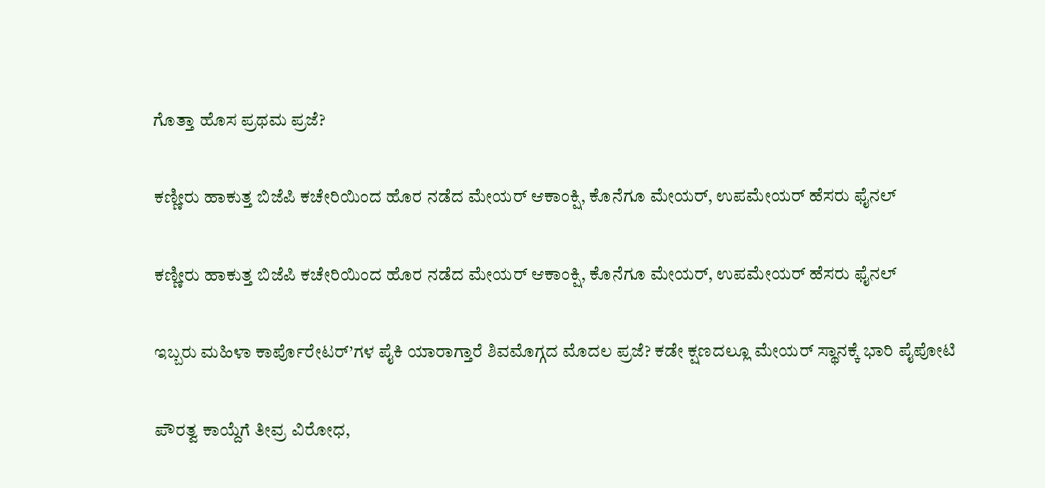ಗೊತ್ತಾ ಹೊಸ ಪ್ರಥಮ ಪ್ರಜೆ?

ಕಣ್ಣೀರು ಹಾಕುತ್ತ ಬಿಜೆಪಿ ಕಚೇರಿಯಿಂದ ಹೊರ ನಡೆದ ಮೇಯರ್ ಆಕಾಂಕ್ಷಿ, ಕೊನೆಗೂ ಮೇಯರ್, ಉಪಮೇಯರ್ ಹೆಸರು ಫೈನಲ್

ಕಣ್ಣೀರು ಹಾಕುತ್ತ ಬಿಜೆಪಿ ಕಚೇರಿಯಿಂದ ಹೊರ ನಡೆದ ಮೇಯರ್ ಆಕಾಂಕ್ಷಿ, ಕೊನೆಗೂ ಮೇಯರ್, ಉಪಮೇಯರ್ ಹೆಸರು ಫೈನಲ್

ಇಬ್ಬರು ಮಹಿಳಾ ಕಾರ್ಪೊರೇಟರ್’ಗಳ ಪೈಕಿ ಯಾರಾಗ್ತಾರೆ ಶಿವಮೊಗ್ಗದ ಮೊದಲ ಪ್ರಜೆ? ಕಡೇ ಕ್ಷಣದಲ್ಲೂ ಮೇಯರ್ ಸ್ಥಾನಕ್ಕೆ ಭಾರಿ ಪೈಪೋಟಿ

ಪೌರತ್ವ ಕಾಯ್ದೆಗೆ ತೀವ್ರ ವಿರೋಧ,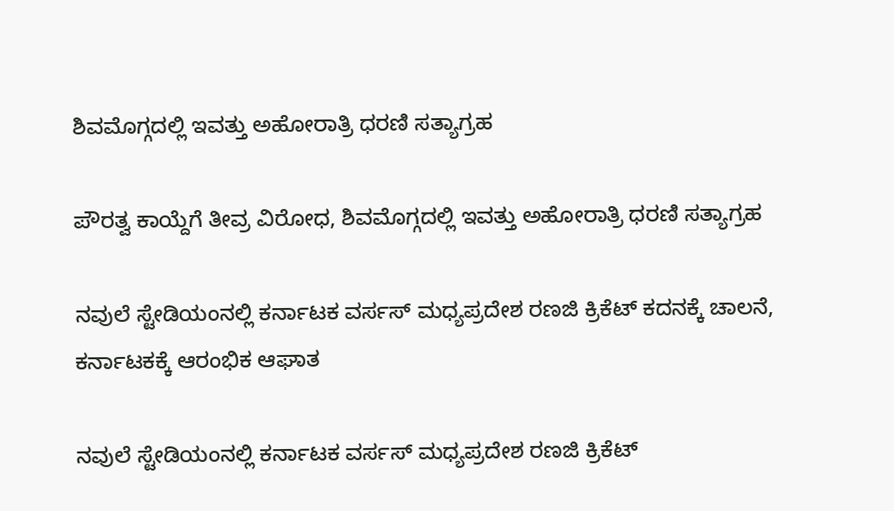ಶಿವಮೊಗ್ಗದಲ್ಲಿ ಇವತ್ತು ಅಹೋರಾತ್ರಿ ಧರಣಿ ಸತ್ಯಾಗ್ರಹ

ಪೌರತ್ವ ಕಾಯ್ದೆಗೆ ತೀವ್ರ ವಿರೋಧ, ಶಿವಮೊಗ್ಗದಲ್ಲಿ ಇವತ್ತು ಅಹೋರಾತ್ರಿ ಧರಣಿ ಸತ್ಯಾಗ್ರಹ

ನವುಲೆ ಸ್ಟೇಡಿಯಂನಲ್ಲಿ ಕರ್ನಾಟಕ ವರ್ಸಸ್ ಮಧ್ಯಪ್ರದೇಶ ರಣಜಿ ಕ್ರಿಕೆಟ್ ಕದನಕ್ಕೆ ಚಾಲನೆ, ಕರ್ನಾಟಕಕ್ಕೆ ಆರಂಭಿಕ ಆಘಾತ

ನವುಲೆ ಸ್ಟೇಡಿಯಂನಲ್ಲಿ ಕರ್ನಾಟಕ ವರ್ಸಸ್ ಮಧ್ಯಪ್ರದೇಶ ರಣಜಿ ಕ್ರಿಕೆಟ್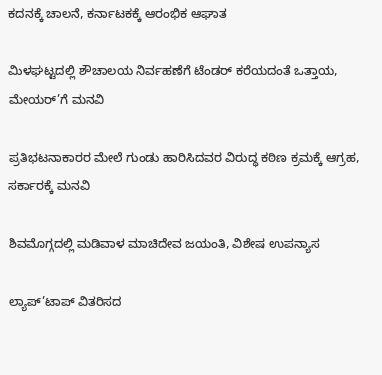ಕದನಕ್ಕೆ ಚಾಲನೆ, ಕರ್ನಾಟಕಕ್ಕೆ ಆರಂಭಿಕ ಆಘಾತ

ಮಿಳಘಟ್ಟದಲ್ಲಿ ಶೌಚಾಲಯ ನಿರ್ವಹಣೆಗೆ ಟೆಂಡರ್ ಕರೆಯದಂತೆ ಒತ್ತಾಯ, ಮೇಯರ್’ಗೆ ಮನವಿ

ಪ್ರತಿಭಟನಾಕಾರರ ಮೇಲೆ ಗುಂಡು ಹಾರಿಸಿದವರ ವಿರುದ್ಧ ಕಠಿಣ ಕ್ರಮಕ್ಕೆ ಆಗ್ರಹ, ಸರ್ಕಾರಕ್ಕೆ ಮನವಿ

ಶಿವಮೊಗ್ಗದಲ್ಲಿ ಮಡಿವಾಳ ಮಾಚಿದೇವ ಜಯಂತಿ, ವಿಶೇಷ ಉಪನ್ಯಾಸ

ಲ್ಯಾಪ್’ಟಾಪ್ ವಿತರಿಸದ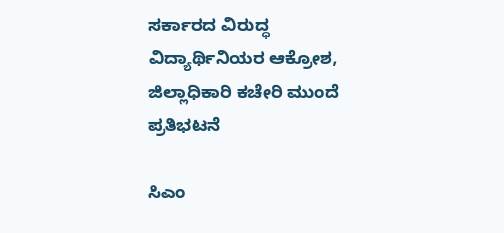ಸರ್ಕಾರದ ವಿರುದ್ಧ ವಿದ್ಯಾರ್ಥಿನಿಯರ ಆಕ್ರೋಶ, ಜಿಲ್ಲಾಧಿಕಾರಿ ಕಚೇರಿ ಮುಂದೆ ಪ್ರತಿಭಟನೆ

ಸಿಎಂ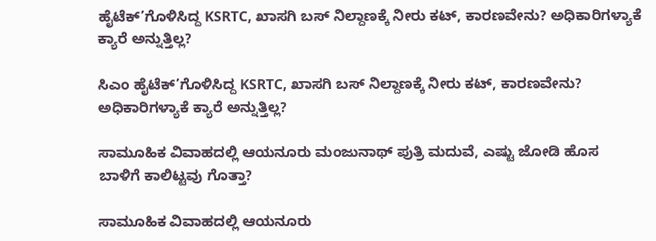ಹೈಟೆಕ್’ಗೊಳಿಸಿದ್ದ KSRTC, ಖಾಸಗಿ ಬಸ್ ನಿಲ್ದಾಣಕ್ಕೆ ನೀರು ಕಟ್, ಕಾರಣವೇನು? ಅಧಿಕಾರಿಗಳ್ಯಾಕೆ ಕ್ಯಾರೆ ಅನ್ನುತ್ತಿಲ್ಲ?

ಸಿಎಂ ಹೈಟೆಕ್’ಗೊಳಿಸಿದ್ದ KSRTC, ಖಾಸಗಿ ಬಸ್ ನಿಲ್ದಾಣಕ್ಕೆ ನೀರು ಕಟ್, ಕಾರಣವೇನು? ಅಧಿಕಾರಿಗಳ್ಯಾಕೆ ಕ್ಯಾರೆ ಅನ್ನುತ್ತಿಲ್ಲ?

ಸಾಮೂಹಿಕ ವಿವಾಹದಲ್ಲಿ ಆಯನೂರು ಮಂಜುನಾಥ್ ಪುತ್ರಿ ಮದುವೆ, ಎಷ್ಟು ಜೋಡಿ ಹೊಸ ಬಾಳಿಗೆ ಕಾಲಿಟ್ಟವು ಗೊತ್ತಾ?

ಸಾಮೂಹಿಕ ವಿವಾಹದಲ್ಲಿ ಆಯನೂರು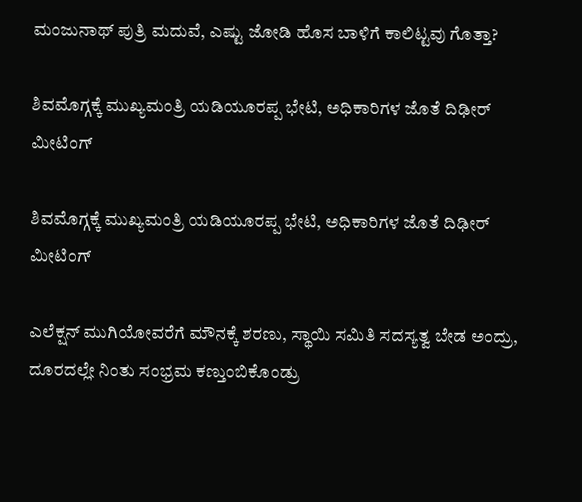ಮಂಜುನಾಥ್ ಪುತ್ರಿ ಮದುವೆ, ಎಷ್ಟು ಜೋಡಿ ಹೊಸ ಬಾಳಿಗೆ ಕಾಲಿಟ್ಟವು ಗೊತ್ತಾ?

ಶಿವಮೊಗ್ಗಕ್ಕೆ ಮುಖ್ಯಮಂತ್ರಿ ಯಡಿಯೂರಪ್ಪ ಭೇಟಿ, ಅಧಿಕಾರಿಗಳ ಜೊತೆ ದಿಢೀರ್ ಮೀಟಿಂಗ್

ಶಿವಮೊಗ್ಗಕ್ಕೆ ಮುಖ್ಯಮಂತ್ರಿ ಯಡಿಯೂರಪ್ಪ ಭೇಟಿ, ಅಧಿಕಾರಿಗಳ ಜೊತೆ ದಿಢೀರ್ ಮೀಟಿಂಗ್

ಎಲೆಕ್ಷನ್ ಮುಗಿಯೋವರೆಗೆ ಮೌನಕ್ಕೆ ಶರಣು, ಸ್ಥಾಯಿ ಸಮಿತಿ ಸದಸ್ಯತ್ವ ಬೇಡ ಅಂದ್ರು, ದೂರದಲ್ಲೇ ನಿಂತು ಸಂಭ್ರಮ ಕಣ್ತುಂಬಿಕೊಂಡ್ರು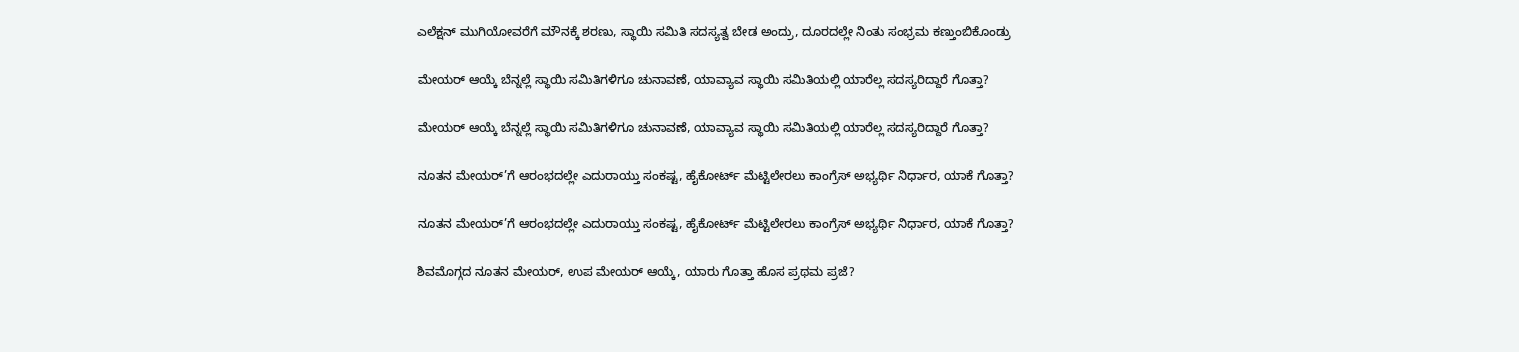ಎಲೆಕ್ಷನ್ ಮುಗಿಯೋವರೆಗೆ ಮೌನಕ್ಕೆ ಶರಣು, ಸ್ಥಾಯಿ ಸಮಿತಿ ಸದಸ್ಯತ್ವ ಬೇಡ ಅಂದ್ರು, ದೂರದಲ್ಲೇ ನಿಂತು ಸಂಭ್ರಮ ಕಣ್ತುಂಬಿಕೊಂಡ್ರು

ಮೇಯರ್ ಆಯ್ಕೆ ಬೆನ್ನಲ್ಲೆ ಸ್ಥಾಯಿ ಸಮಿತಿಗಳಿಗೂ ಚುನಾವಣೆ, ಯಾವ್ಯಾವ ಸ್ಥಾಯಿ ಸಮಿತಿಯಲ್ಲಿ ಯಾರೆಲ್ಲ ಸದಸ್ಯರಿದ್ದಾರೆ ಗೊತ್ತಾ?

ಮೇಯರ್ ಆಯ್ಕೆ ಬೆನ್ನಲ್ಲೆ ಸ್ಥಾಯಿ ಸಮಿತಿಗಳಿಗೂ ಚುನಾವಣೆ, ಯಾವ್ಯಾವ ಸ್ಥಾಯಿ ಸಮಿತಿಯಲ್ಲಿ ಯಾರೆಲ್ಲ ಸದಸ್ಯರಿದ್ದಾರೆ ಗೊತ್ತಾ?

ನೂತನ ಮೇಯರ್’ಗೆ ಆರಂಭದಲ್ಲೇ ಎದುರಾಯ್ತು ಸಂಕಷ್ಟ, ಹೈಕೋರ್ಟ್ ಮೆಟ್ಟಿಲೇರಲು ಕಾಂಗ್ರೆಸ್ ಅಭ್ಯರ್ಥಿ ನಿರ್ಧಾರ, ಯಾಕೆ ಗೊತ್ತಾ?

ನೂತನ ಮೇಯರ್’ಗೆ ಆರಂಭದಲ್ಲೇ ಎದುರಾಯ್ತು ಸಂಕಷ್ಟ, ಹೈಕೋರ್ಟ್ ಮೆಟ್ಟಿಲೇರಲು ಕಾಂಗ್ರೆಸ್ ಅಭ್ಯರ್ಥಿ ನಿರ್ಧಾರ, ಯಾಕೆ ಗೊತ್ತಾ?

ಶಿವಮೊಗ್ಗದ ನೂತನ ಮೇಯರ್, ಉಪ ಮೇಯರ್ ಆಯ್ಕೆ, ಯಾರು ಗೊತ್ತಾ ಹೊಸ ಪ್ರಥಮ ಪ್ರಜೆ?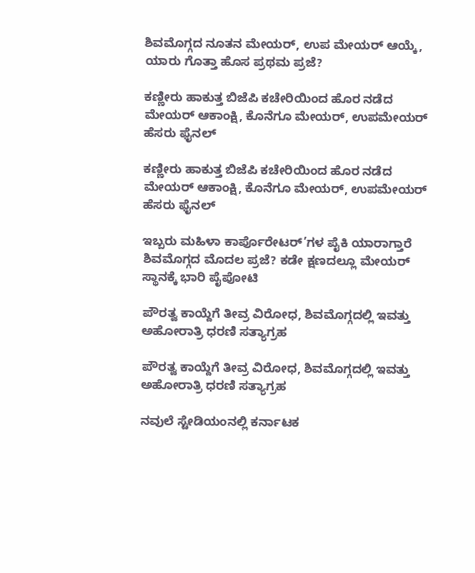ಶಿವಮೊಗ್ಗದ ನೂತನ ಮೇಯರ್, ಉಪ ಮೇಯರ್ ಆಯ್ಕೆ, ಯಾರು ಗೊತ್ತಾ ಹೊಸ ಪ್ರಥಮ ಪ್ರಜೆ?

ಕಣ್ಣೀರು ಹಾಕುತ್ತ ಬಿಜೆಪಿ ಕಚೇರಿಯಿಂದ ಹೊರ ನಡೆದ ಮೇಯರ್ ಆಕಾಂಕ್ಷಿ, ಕೊನೆಗೂ ಮೇಯರ್, ಉಪಮೇಯರ್ ಹೆಸರು ಫೈನಲ್

ಕಣ್ಣೀರು ಹಾಕುತ್ತ ಬಿಜೆಪಿ ಕಚೇರಿಯಿಂದ ಹೊರ ನಡೆದ ಮೇಯರ್ ಆಕಾಂಕ್ಷಿ, ಕೊನೆಗೂ ಮೇಯರ್, ಉಪಮೇಯರ್ ಹೆಸರು ಫೈನಲ್

ಇಬ್ಬರು ಮಹಿಳಾ ಕಾರ್ಪೊರೇಟರ್’ಗಳ ಪೈಕಿ ಯಾರಾಗ್ತಾರೆ ಶಿವಮೊಗ್ಗದ ಮೊದಲ ಪ್ರಜೆ? ಕಡೇ ಕ್ಷಣದಲ್ಲೂ ಮೇಯರ್ ಸ್ಥಾನಕ್ಕೆ ಭಾರಿ ಪೈಪೋಟಿ

ಪೌರತ್ವ ಕಾಯ್ದೆಗೆ ತೀವ್ರ ವಿರೋಧ, ಶಿವಮೊಗ್ಗದಲ್ಲಿ ಇವತ್ತು ಅಹೋರಾತ್ರಿ ಧರಣಿ ಸತ್ಯಾಗ್ರಹ

ಪೌರತ್ವ ಕಾಯ್ದೆಗೆ ತೀವ್ರ ವಿರೋಧ, ಶಿವಮೊಗ್ಗದಲ್ಲಿ ಇವತ್ತು ಅಹೋರಾತ್ರಿ ಧರಣಿ ಸತ್ಯಾಗ್ರಹ

ನವುಲೆ ಸ್ಟೇಡಿಯಂನಲ್ಲಿ ಕರ್ನಾಟಕ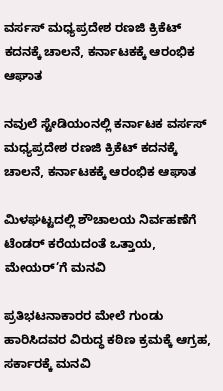ವರ್ಸಸ್ ಮಧ್ಯಪ್ರದೇಶ ರಣಜಿ ಕ್ರಿಕೆಟ್ ಕದನಕ್ಕೆ ಚಾಲನೆ, ಕರ್ನಾಟಕಕ್ಕೆ ಆರಂಭಿಕ ಆಘಾತ

ನವುಲೆ ಸ್ಟೇಡಿಯಂನಲ್ಲಿ ಕರ್ನಾಟಕ ವರ್ಸಸ್ ಮಧ್ಯಪ್ರದೇಶ ರಣಜಿ ಕ್ರಿಕೆಟ್ ಕದನಕ್ಕೆ ಚಾಲನೆ, ಕರ್ನಾಟಕಕ್ಕೆ ಆರಂಭಿಕ ಆಘಾತ

ಮಿಳಘಟ್ಟದಲ್ಲಿ ಶೌಚಾಲಯ ನಿರ್ವಹಣೆಗೆ ಟೆಂಡರ್ ಕರೆಯದಂತೆ ಒತ್ತಾಯ, ಮೇಯರ್’ಗೆ ಮನವಿ

ಪ್ರತಿಭಟನಾಕಾರರ ಮೇಲೆ ಗುಂಡು ಹಾರಿಸಿದವರ ವಿರುದ್ಧ ಕಠಿಣ ಕ್ರಮಕ್ಕೆ ಆಗ್ರಹ, ಸರ್ಕಾರಕ್ಕೆ ಮನವಿ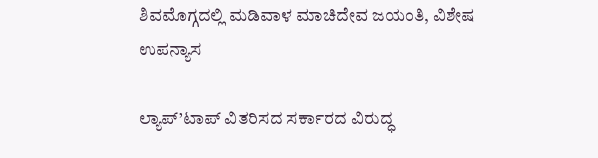ಶಿವಮೊಗ್ಗದಲ್ಲಿ ಮಡಿವಾಳ ಮಾಚಿದೇವ ಜಯಂತಿ, ವಿಶೇಷ ಉಪನ್ಯಾಸ

ಲ್ಯಾಪ್’ಟಾಪ್ ವಿತರಿಸದ ಸರ್ಕಾರದ ವಿರುದ್ಧ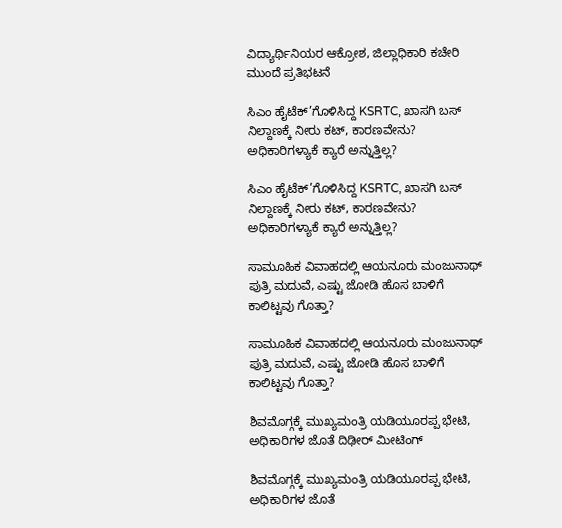ವಿದ್ಯಾರ್ಥಿನಿಯರ ಆಕ್ರೋಶ, ಜಿಲ್ಲಾಧಿಕಾರಿ ಕಚೇರಿ ಮುಂದೆ ಪ್ರತಿಭಟನೆ

ಸಿಎಂ ಹೈಟೆಕ್’ಗೊಳಿಸಿದ್ದ KSRTC, ಖಾಸಗಿ ಬಸ್ ನಿಲ್ದಾಣಕ್ಕೆ ನೀರು ಕಟ್, ಕಾರಣವೇನು? ಅಧಿಕಾರಿಗಳ್ಯಾಕೆ ಕ್ಯಾರೆ ಅನ್ನುತ್ತಿಲ್ಲ?

ಸಿಎಂ ಹೈಟೆಕ್’ಗೊಳಿಸಿದ್ದ KSRTC, ಖಾಸಗಿ ಬಸ್ ನಿಲ್ದಾಣಕ್ಕೆ ನೀರು ಕಟ್, ಕಾರಣವೇನು? ಅಧಿಕಾರಿಗಳ್ಯಾಕೆ ಕ್ಯಾರೆ ಅನ್ನುತ್ತಿಲ್ಲ?

ಸಾಮೂಹಿಕ ವಿವಾಹದಲ್ಲಿ ಆಯನೂರು ಮಂಜುನಾಥ್ ಪುತ್ರಿ ಮದುವೆ, ಎಷ್ಟು ಜೋಡಿ ಹೊಸ ಬಾಳಿಗೆ ಕಾಲಿಟ್ಟವು ಗೊತ್ತಾ?

ಸಾಮೂಹಿಕ ವಿವಾಹದಲ್ಲಿ ಆಯನೂರು ಮಂಜುನಾಥ್ ಪುತ್ರಿ ಮದುವೆ, ಎಷ್ಟು ಜೋಡಿ ಹೊಸ ಬಾಳಿಗೆ ಕಾಲಿಟ್ಟವು ಗೊತ್ತಾ?

ಶಿವಮೊಗ್ಗಕ್ಕೆ ಮುಖ್ಯಮಂತ್ರಿ ಯಡಿಯೂರಪ್ಪ ಭೇಟಿ, ಅಧಿಕಾರಿಗಳ ಜೊತೆ ದಿಢೀರ್ ಮೀಟಿಂಗ್

ಶಿವಮೊಗ್ಗಕ್ಕೆ ಮುಖ್ಯಮಂತ್ರಿ ಯಡಿಯೂರಪ್ಪ ಭೇಟಿ, ಅಧಿಕಾರಿಗಳ ಜೊತೆ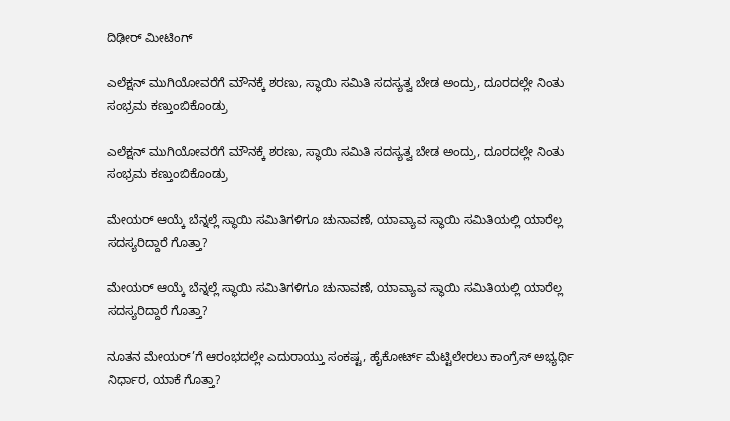ದಿಢೀರ್ ಮೀಟಿಂಗ್

ಎಲೆಕ್ಷನ್ ಮುಗಿಯೋವರೆಗೆ ಮೌನಕ್ಕೆ ಶರಣು, ಸ್ಥಾಯಿ ಸಮಿತಿ ಸದಸ್ಯತ್ವ ಬೇಡ ಅಂದ್ರು, ದೂರದಲ್ಲೇ ನಿಂತು ಸಂಭ್ರಮ ಕಣ್ತುಂಬಿಕೊಂಡ್ರು

ಎಲೆಕ್ಷನ್ ಮುಗಿಯೋವರೆಗೆ ಮೌನಕ್ಕೆ ಶರಣು, ಸ್ಥಾಯಿ ಸಮಿತಿ ಸದಸ್ಯತ್ವ ಬೇಡ ಅಂದ್ರು, ದೂರದಲ್ಲೇ ನಿಂತು ಸಂಭ್ರಮ ಕಣ್ತುಂಬಿಕೊಂಡ್ರು

ಮೇಯರ್ ಆಯ್ಕೆ ಬೆನ್ನಲ್ಲೆ ಸ್ಥಾಯಿ ಸಮಿತಿಗಳಿಗೂ ಚುನಾವಣೆ, ಯಾವ್ಯಾವ ಸ್ಥಾಯಿ ಸಮಿತಿಯಲ್ಲಿ ಯಾರೆಲ್ಲ ಸದಸ್ಯರಿದ್ದಾರೆ ಗೊತ್ತಾ?

ಮೇಯರ್ ಆಯ್ಕೆ ಬೆನ್ನಲ್ಲೆ ಸ್ಥಾಯಿ ಸಮಿತಿಗಳಿಗೂ ಚುನಾವಣೆ, ಯಾವ್ಯಾವ ಸ್ಥಾಯಿ ಸಮಿತಿಯಲ್ಲಿ ಯಾರೆಲ್ಲ ಸದಸ್ಯರಿದ್ದಾರೆ ಗೊತ್ತಾ?

ನೂತನ ಮೇಯರ್’ಗೆ ಆರಂಭದಲ್ಲೇ ಎದುರಾಯ್ತು ಸಂಕಷ್ಟ, ಹೈಕೋರ್ಟ್ ಮೆಟ್ಟಿಲೇರಲು ಕಾಂಗ್ರೆಸ್ ಅಭ್ಯರ್ಥಿ ನಿರ್ಧಾರ, ಯಾಕೆ ಗೊತ್ತಾ?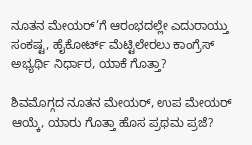ನೂತನ ಮೇಯರ್’ಗೆ ಆರಂಭದಲ್ಲೇ ಎದುರಾಯ್ತು ಸಂಕಷ್ಟ, ಹೈಕೋರ್ಟ್ ಮೆಟ್ಟಿಲೇರಲು ಕಾಂಗ್ರೆಸ್ ಅಭ್ಯರ್ಥಿ ನಿರ್ಧಾರ, ಯಾಕೆ ಗೊತ್ತಾ?

ಶಿವಮೊಗ್ಗದ ನೂತನ ಮೇಯರ್, ಉಪ ಮೇಯರ್ ಆಯ್ಕೆ, ಯಾರು ಗೊತ್ತಾ ಹೊಸ ಪ್ರಥಮ ಪ್ರಜೆ?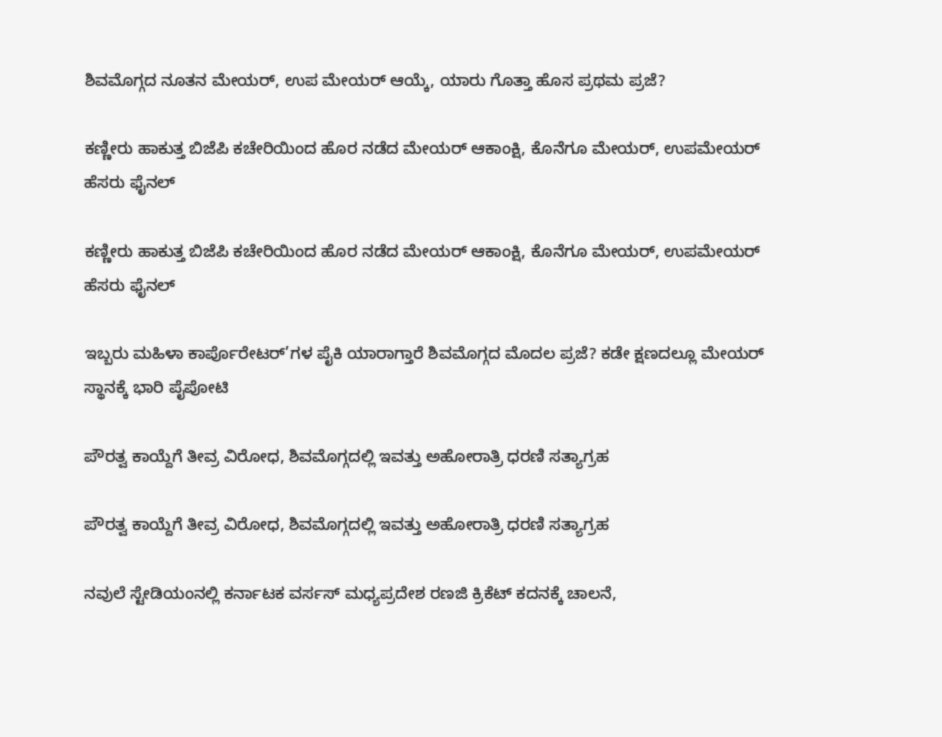ಶಿವಮೊಗ್ಗದ ನೂತನ ಮೇಯರ್, ಉಪ ಮೇಯರ್ ಆಯ್ಕೆ, ಯಾರು ಗೊತ್ತಾ ಹೊಸ ಪ್ರಥಮ ಪ್ರಜೆ?

ಕಣ್ಣೀರು ಹಾಕುತ್ತ ಬಿಜೆಪಿ ಕಚೇರಿಯಿಂದ ಹೊರ ನಡೆದ ಮೇಯರ್ ಆಕಾಂಕ್ಷಿ, ಕೊನೆಗೂ ಮೇಯರ್, ಉಪಮೇಯರ್ ಹೆಸರು ಫೈನಲ್

ಕಣ್ಣೀರು ಹಾಕುತ್ತ ಬಿಜೆಪಿ ಕಚೇರಿಯಿಂದ ಹೊರ ನಡೆದ ಮೇಯರ್ ಆಕಾಂಕ್ಷಿ, ಕೊನೆಗೂ ಮೇಯರ್, ಉಪಮೇಯರ್ ಹೆಸರು ಫೈನಲ್

ಇಬ್ಬರು ಮಹಿಳಾ ಕಾರ್ಪೊರೇಟರ್’ಗಳ ಪೈಕಿ ಯಾರಾಗ್ತಾರೆ ಶಿವಮೊಗ್ಗದ ಮೊದಲ ಪ್ರಜೆ? ಕಡೇ ಕ್ಷಣದಲ್ಲೂ ಮೇಯರ್ ಸ್ಥಾನಕ್ಕೆ ಭಾರಿ ಪೈಪೋಟಿ

ಪೌರತ್ವ ಕಾಯ್ದೆಗೆ ತೀವ್ರ ವಿರೋಧ, ಶಿವಮೊಗ್ಗದಲ್ಲಿ ಇವತ್ತು ಅಹೋರಾತ್ರಿ ಧರಣಿ ಸತ್ಯಾಗ್ರಹ

ಪೌರತ್ವ ಕಾಯ್ದೆಗೆ ತೀವ್ರ ವಿರೋಧ, ಶಿವಮೊಗ್ಗದಲ್ಲಿ ಇವತ್ತು ಅಹೋರಾತ್ರಿ ಧರಣಿ ಸತ್ಯಾಗ್ರಹ

ನವುಲೆ ಸ್ಟೇಡಿಯಂನಲ್ಲಿ ಕರ್ನಾಟಕ ವರ್ಸಸ್ ಮಧ್ಯಪ್ರದೇಶ ರಣಜಿ ಕ್ರಿಕೆಟ್ ಕದನಕ್ಕೆ ಚಾಲನೆ,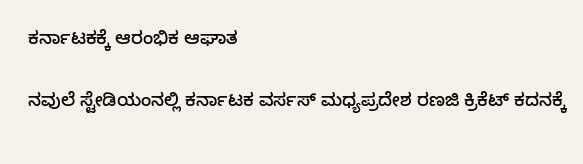ಕರ್ನಾಟಕಕ್ಕೆ ಆರಂಭಿಕ ಆಘಾತ

ನವುಲೆ ಸ್ಟೇಡಿಯಂನಲ್ಲಿ ಕರ್ನಾಟಕ ವರ್ಸಸ್ ಮಧ್ಯಪ್ರದೇಶ ರಣಜಿ ಕ್ರಿಕೆಟ್ ಕದನಕ್ಕೆ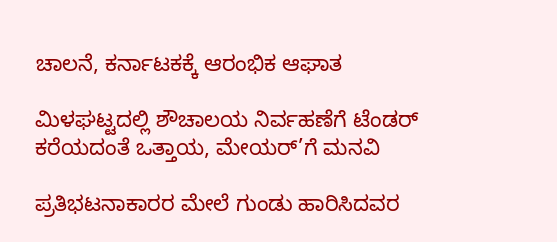ಚಾಲನೆ, ಕರ್ನಾಟಕಕ್ಕೆ ಆರಂಭಿಕ ಆಘಾತ

ಮಿಳಘಟ್ಟದಲ್ಲಿ ಶೌಚಾಲಯ ನಿರ್ವಹಣೆಗೆ ಟೆಂಡರ್ ಕರೆಯದಂತೆ ಒತ್ತಾಯ, ಮೇಯರ್’ಗೆ ಮನವಿ

ಪ್ರತಿಭಟನಾಕಾರರ ಮೇಲೆ ಗುಂಡು ಹಾರಿಸಿದವರ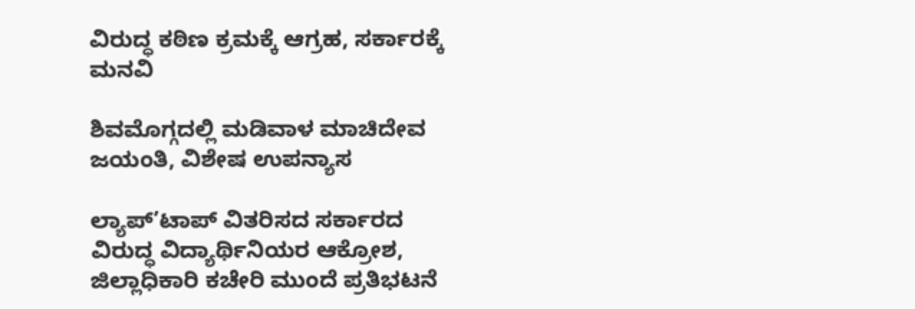ವಿರುದ್ಧ ಕಠಿಣ ಕ್ರಮಕ್ಕೆ ಆಗ್ರಹ, ಸರ್ಕಾರಕ್ಕೆ ಮನವಿ

ಶಿವಮೊಗ್ಗದಲ್ಲಿ ಮಡಿವಾಳ ಮಾಚಿದೇವ ಜಯಂತಿ, ವಿಶೇಷ ಉಪನ್ಯಾಸ

ಲ್ಯಾಪ್’ಟಾಪ್ ವಿತರಿಸದ ಸರ್ಕಾರದ ವಿರುದ್ಧ ವಿದ್ಯಾರ್ಥಿನಿಯರ ಆಕ್ರೋಶ, ಜಿಲ್ಲಾಧಿಕಾರಿ ಕಚೇರಿ ಮುಂದೆ ಪ್ರತಿಭಟನೆ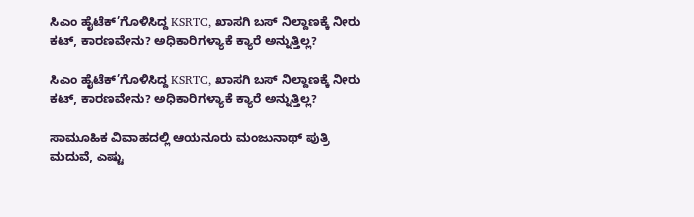ಸಿಎಂ ಹೈಟೆಕ್’ಗೊಳಿಸಿದ್ದ KSRTC, ಖಾಸಗಿ ಬಸ್ ನಿಲ್ದಾಣಕ್ಕೆ ನೀರು ಕಟ್, ಕಾರಣವೇನು? ಅಧಿಕಾರಿಗಳ್ಯಾಕೆ ಕ್ಯಾರೆ ಅನ್ನುತ್ತಿಲ್ಲ?

ಸಿಎಂ ಹೈಟೆಕ್’ಗೊಳಿಸಿದ್ದ KSRTC, ಖಾಸಗಿ ಬಸ್ ನಿಲ್ದಾಣಕ್ಕೆ ನೀರು ಕಟ್, ಕಾರಣವೇನು? ಅಧಿಕಾರಿಗಳ್ಯಾಕೆ ಕ್ಯಾರೆ ಅನ್ನುತ್ತಿಲ್ಲ?

ಸಾಮೂಹಿಕ ವಿವಾಹದಲ್ಲಿ ಆಯನೂರು ಮಂಜುನಾಥ್ ಪುತ್ರಿ ಮದುವೆ, ಎಷ್ಟು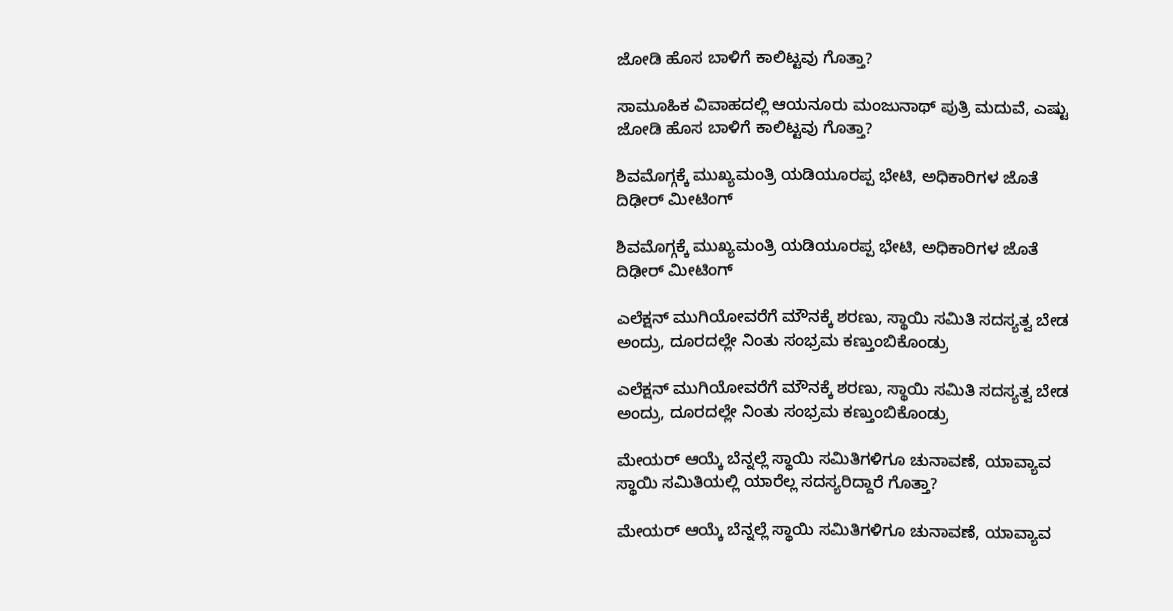ಜೋಡಿ ಹೊಸ ಬಾಳಿಗೆ ಕಾಲಿಟ್ಟವು ಗೊತ್ತಾ?

ಸಾಮೂಹಿಕ ವಿವಾಹದಲ್ಲಿ ಆಯನೂರು ಮಂಜುನಾಥ್ ಪುತ್ರಿ ಮದುವೆ, ಎಷ್ಟು ಜೋಡಿ ಹೊಸ ಬಾಳಿಗೆ ಕಾಲಿಟ್ಟವು ಗೊತ್ತಾ?

ಶಿವಮೊಗ್ಗಕ್ಕೆ ಮುಖ್ಯಮಂತ್ರಿ ಯಡಿಯೂರಪ್ಪ ಭೇಟಿ, ಅಧಿಕಾರಿಗಳ ಜೊತೆ ದಿಢೀರ್ ಮೀಟಿಂಗ್

ಶಿವಮೊಗ್ಗಕ್ಕೆ ಮುಖ್ಯಮಂತ್ರಿ ಯಡಿಯೂರಪ್ಪ ಭೇಟಿ, ಅಧಿಕಾರಿಗಳ ಜೊತೆ ದಿಢೀರ್ ಮೀಟಿಂಗ್

ಎಲೆಕ್ಷನ್ ಮುಗಿಯೋವರೆಗೆ ಮೌನಕ್ಕೆ ಶರಣು, ಸ್ಥಾಯಿ ಸಮಿತಿ ಸದಸ್ಯತ್ವ ಬೇಡ ಅಂದ್ರು, ದೂರದಲ್ಲೇ ನಿಂತು ಸಂಭ್ರಮ ಕಣ್ತುಂಬಿಕೊಂಡ್ರು

ಎಲೆಕ್ಷನ್ ಮುಗಿಯೋವರೆಗೆ ಮೌನಕ್ಕೆ ಶರಣು, ಸ್ಥಾಯಿ ಸಮಿತಿ ಸದಸ್ಯತ್ವ ಬೇಡ ಅಂದ್ರು, ದೂರದಲ್ಲೇ ನಿಂತು ಸಂಭ್ರಮ ಕಣ್ತುಂಬಿಕೊಂಡ್ರು

ಮೇಯರ್ ಆಯ್ಕೆ ಬೆನ್ನಲ್ಲೆ ಸ್ಥಾಯಿ ಸಮಿತಿಗಳಿಗೂ ಚುನಾವಣೆ, ಯಾವ್ಯಾವ ಸ್ಥಾಯಿ ಸಮಿತಿಯಲ್ಲಿ ಯಾರೆಲ್ಲ ಸದಸ್ಯರಿದ್ದಾರೆ ಗೊತ್ತಾ?

ಮೇಯರ್ ಆಯ್ಕೆ ಬೆನ್ನಲ್ಲೆ ಸ್ಥಾಯಿ ಸಮಿತಿಗಳಿಗೂ ಚುನಾವಣೆ, ಯಾವ್ಯಾವ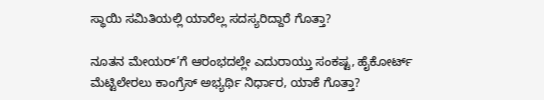ಸ್ಥಾಯಿ ಸಮಿತಿಯಲ್ಲಿ ಯಾರೆಲ್ಲ ಸದಸ್ಯರಿದ್ದಾರೆ ಗೊತ್ತಾ?

ನೂತನ ಮೇಯರ್’ಗೆ ಆರಂಭದಲ್ಲೇ ಎದುರಾಯ್ತು ಸಂಕಷ್ಟ, ಹೈಕೋರ್ಟ್ ಮೆಟ್ಟಿಲೇರಲು ಕಾಂಗ್ರೆಸ್ ಅಭ್ಯರ್ಥಿ ನಿರ್ಧಾರ, ಯಾಕೆ ಗೊತ್ತಾ?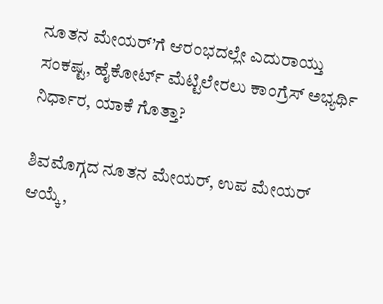ನೂತನ ಮೇಯರ್’ಗೆ ಆರಂಭದಲ್ಲೇ ಎದುರಾಯ್ತು ಸಂಕಷ್ಟ, ಹೈಕೋರ್ಟ್ ಮೆಟ್ಟಿಲೇರಲು ಕಾಂಗ್ರೆಸ್ ಅಭ್ಯರ್ಥಿ ನಿರ್ಧಾರ, ಯಾಕೆ ಗೊತ್ತಾ?

ಶಿವಮೊಗ್ಗದ ನೂತನ ಮೇಯರ್, ಉಪ ಮೇಯರ್ ಆಯ್ಕೆ,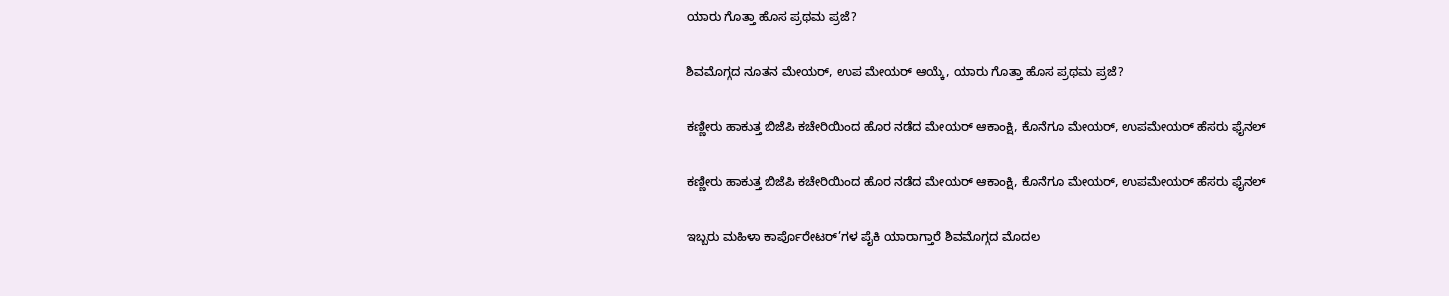ಯಾರು ಗೊತ್ತಾ ಹೊಸ ಪ್ರಥಮ ಪ್ರಜೆ?

ಶಿವಮೊಗ್ಗದ ನೂತನ ಮೇಯರ್, ಉಪ ಮೇಯರ್ ಆಯ್ಕೆ, ಯಾರು ಗೊತ್ತಾ ಹೊಸ ಪ್ರಥಮ ಪ್ರಜೆ?

ಕಣ್ಣೀರು ಹಾಕುತ್ತ ಬಿಜೆಪಿ ಕಚೇರಿಯಿಂದ ಹೊರ ನಡೆದ ಮೇಯರ್ ಆಕಾಂಕ್ಷಿ, ಕೊನೆಗೂ ಮೇಯರ್, ಉಪಮೇಯರ್ ಹೆಸರು ಫೈನಲ್

ಕಣ್ಣೀರು ಹಾಕುತ್ತ ಬಿಜೆಪಿ ಕಚೇರಿಯಿಂದ ಹೊರ ನಡೆದ ಮೇಯರ್ ಆಕಾಂಕ್ಷಿ, ಕೊನೆಗೂ ಮೇಯರ್, ಉಪಮೇಯರ್ ಹೆಸರು ಫೈನಲ್

ಇಬ್ಬರು ಮಹಿಳಾ ಕಾರ್ಪೊರೇಟರ್’ಗಳ ಪೈಕಿ ಯಾರಾಗ್ತಾರೆ ಶಿವಮೊಗ್ಗದ ಮೊದಲ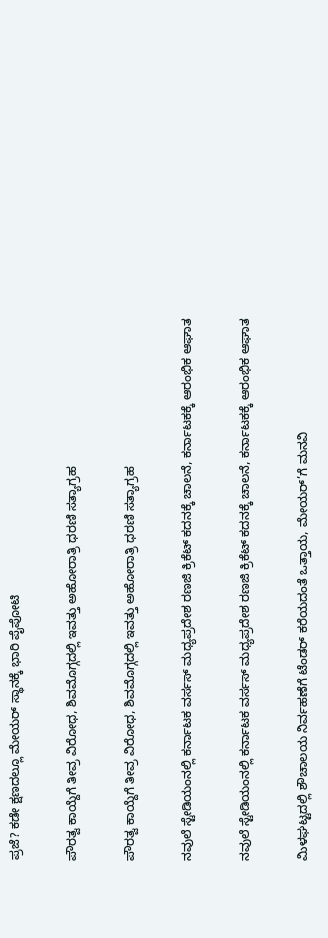ಪ್ರಜೆ? ಕಡೇ ಕ್ಷಣದಲ್ಲೂ ಮೇಯರ್ ಸ್ಥಾನಕ್ಕೆ ಭಾರಿ ಪೈಪೋಟಿ

ಪೌರತ್ವ ಕಾಯ್ದೆಗೆ ತೀವ್ರ ವಿರೋಧ, ಶಿವಮೊಗ್ಗದಲ್ಲಿ ಇವತ್ತು ಅಹೋರಾತ್ರಿ ಧರಣಿ ಸತ್ಯಾಗ್ರಹ

ಪೌರತ್ವ ಕಾಯ್ದೆಗೆ ತೀವ್ರ ವಿರೋಧ, ಶಿವಮೊಗ್ಗದಲ್ಲಿ ಇವತ್ತು ಅಹೋರಾತ್ರಿ ಧರಣಿ ಸತ್ಯಾಗ್ರಹ

ನವುಲೆ ಸ್ಟೇಡಿಯಂನಲ್ಲಿ ಕರ್ನಾಟಕ ವರ್ಸಸ್ ಮಧ್ಯಪ್ರದೇಶ ರಣಜಿ ಕ್ರಿಕೆಟ್ ಕದನಕ್ಕೆ ಚಾಲನೆ, ಕರ್ನಾಟಕಕ್ಕೆ ಆರಂಭಿಕ ಆಘಾತ

ನವುಲೆ ಸ್ಟೇಡಿಯಂನಲ್ಲಿ ಕರ್ನಾಟಕ ವರ್ಸಸ್ ಮಧ್ಯಪ್ರದೇಶ ರಣಜಿ ಕ್ರಿಕೆಟ್ ಕದನಕ್ಕೆ ಚಾಲನೆ, ಕರ್ನಾಟಕಕ್ಕೆ ಆರಂಭಿಕ ಆಘಾತ

ಮಿಳಘಟ್ಟದಲ್ಲಿ ಶೌಚಾಲಯ ನಿರ್ವಹಣೆಗೆ ಟೆಂಡರ್ ಕರೆಯದಂತೆ ಒತ್ತಾಯ, ಮೇಯರ್’ಗೆ ಮನವಿ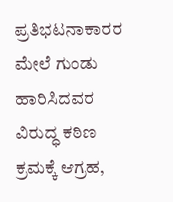ಪ್ರತಿಭಟನಾಕಾರರ ಮೇಲೆ ಗುಂಡು ಹಾರಿಸಿದವರ ವಿರುದ್ಧ ಕಠಿಣ ಕ್ರಮಕ್ಕೆ ಆಗ್ರಹ,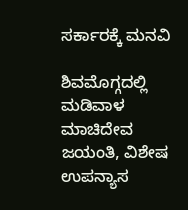ಸರ್ಕಾರಕ್ಕೆ ಮನವಿ

ಶಿವಮೊಗ್ಗದಲ್ಲಿ ಮಡಿವಾಳ ಮಾಚಿದೇವ ಜಯಂತಿ, ವಿಶೇಷ ಉಪನ್ಯಾಸ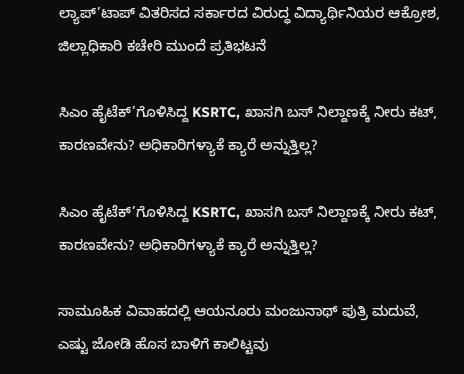ಲ್ಯಾಪ್’ಟಾಪ್ ವಿತರಿಸದ ಸರ್ಕಾರದ ವಿರುದ್ಧ ವಿದ್ಯಾರ್ಥಿನಿಯರ ಆಕ್ರೋಶ, ಜಿಲ್ಲಾಧಿಕಾರಿ ಕಚೇರಿ ಮುಂದೆ ಪ್ರತಿಭಟನೆ

ಸಿಎಂ ಹೈಟೆಕ್’ಗೊಳಿಸಿದ್ದ KSRTC, ಖಾಸಗಿ ಬಸ್ ನಿಲ್ದಾಣಕ್ಕೆ ನೀರು ಕಟ್, ಕಾರಣವೇನು? ಅಧಿಕಾರಿಗಳ್ಯಾಕೆ ಕ್ಯಾರೆ ಅನ್ನುತ್ತಿಲ್ಲ?

ಸಿಎಂ ಹೈಟೆಕ್’ಗೊಳಿಸಿದ್ದ KSRTC, ಖಾಸಗಿ ಬಸ್ ನಿಲ್ದಾಣಕ್ಕೆ ನೀರು ಕಟ್, ಕಾರಣವೇನು? ಅಧಿಕಾರಿಗಳ್ಯಾಕೆ ಕ್ಯಾರೆ ಅನ್ನುತ್ತಿಲ್ಲ?

ಸಾಮೂಹಿಕ ವಿವಾಹದಲ್ಲಿ ಆಯನೂರು ಮಂಜುನಾಥ್ ಪುತ್ರಿ ಮದುವೆ, ಎಷ್ಟು ಜೋಡಿ ಹೊಸ ಬಾಳಿಗೆ ಕಾಲಿಟ್ಟವು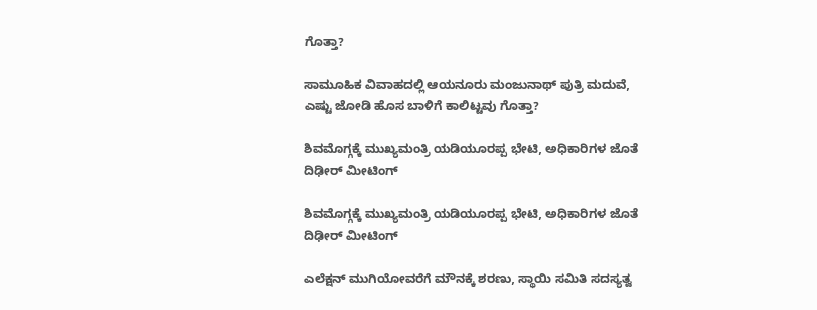ಗೊತ್ತಾ?

ಸಾಮೂಹಿಕ ವಿವಾಹದಲ್ಲಿ ಆಯನೂರು ಮಂಜುನಾಥ್ ಪುತ್ರಿ ಮದುವೆ, ಎಷ್ಟು ಜೋಡಿ ಹೊಸ ಬಾಳಿಗೆ ಕಾಲಿಟ್ಟವು ಗೊತ್ತಾ?

ಶಿವಮೊಗ್ಗಕ್ಕೆ ಮುಖ್ಯಮಂತ್ರಿ ಯಡಿಯೂರಪ್ಪ ಭೇಟಿ, ಅಧಿಕಾರಿಗಳ ಜೊತೆ ದಿಢೀರ್ ಮೀಟಿಂಗ್

ಶಿವಮೊಗ್ಗಕ್ಕೆ ಮುಖ್ಯಮಂತ್ರಿ ಯಡಿಯೂರಪ್ಪ ಭೇಟಿ, ಅಧಿಕಾರಿಗಳ ಜೊತೆ ದಿಢೀರ್ ಮೀಟಿಂಗ್

ಎಲೆಕ್ಷನ್ ಮುಗಿಯೋವರೆಗೆ ಮೌನಕ್ಕೆ ಶರಣು, ಸ್ಥಾಯಿ ಸಮಿತಿ ಸದಸ್ಯತ್ವ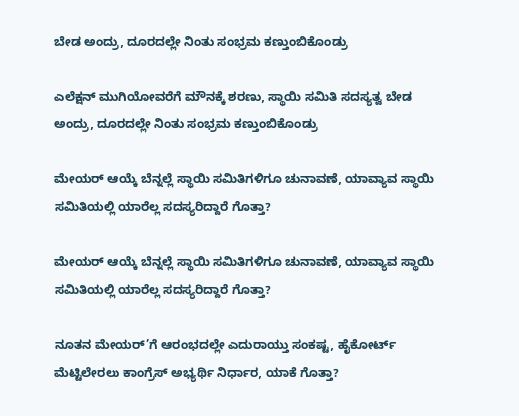ಬೇಡ ಅಂದ್ರು, ದೂರದಲ್ಲೇ ನಿಂತು ಸಂಭ್ರಮ ಕಣ್ತುಂಬಿಕೊಂಡ್ರು

ಎಲೆಕ್ಷನ್ ಮುಗಿಯೋವರೆಗೆ ಮೌನಕ್ಕೆ ಶರಣು, ಸ್ಥಾಯಿ ಸಮಿತಿ ಸದಸ್ಯತ್ವ ಬೇಡ ಅಂದ್ರು, ದೂರದಲ್ಲೇ ನಿಂತು ಸಂಭ್ರಮ ಕಣ್ತುಂಬಿಕೊಂಡ್ರು

ಮೇಯರ್ ಆಯ್ಕೆ ಬೆನ್ನಲ್ಲೆ ಸ್ಥಾಯಿ ಸಮಿತಿಗಳಿಗೂ ಚುನಾವಣೆ, ಯಾವ್ಯಾವ ಸ್ಥಾಯಿ ಸಮಿತಿಯಲ್ಲಿ ಯಾರೆಲ್ಲ ಸದಸ್ಯರಿದ್ದಾರೆ ಗೊತ್ತಾ?

ಮೇಯರ್ ಆಯ್ಕೆ ಬೆನ್ನಲ್ಲೆ ಸ್ಥಾಯಿ ಸಮಿತಿಗಳಿಗೂ ಚುನಾವಣೆ, ಯಾವ್ಯಾವ ಸ್ಥಾಯಿ ಸಮಿತಿಯಲ್ಲಿ ಯಾರೆಲ್ಲ ಸದಸ್ಯರಿದ್ದಾರೆ ಗೊತ್ತಾ?

ನೂತನ ಮೇಯರ್’ಗೆ ಆರಂಭದಲ್ಲೇ ಎದುರಾಯ್ತು ಸಂಕಷ್ಟ, ಹೈಕೋರ್ಟ್ ಮೆಟ್ಟಿಲೇರಲು ಕಾಂಗ್ರೆಸ್ ಅಭ್ಯರ್ಥಿ ನಿರ್ಧಾರ, ಯಾಕೆ ಗೊತ್ತಾ?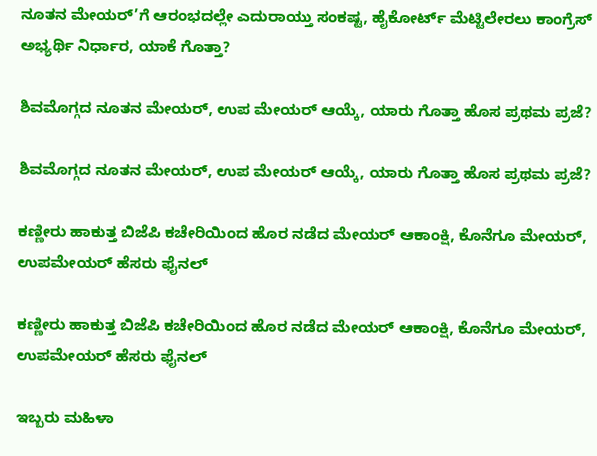ನೂತನ ಮೇಯರ್’ಗೆ ಆರಂಭದಲ್ಲೇ ಎದುರಾಯ್ತು ಸಂಕಷ್ಟ, ಹೈಕೋರ್ಟ್ ಮೆಟ್ಟಿಲೇರಲು ಕಾಂಗ್ರೆಸ್ ಅಭ್ಯರ್ಥಿ ನಿರ್ಧಾರ, ಯಾಕೆ ಗೊತ್ತಾ?

ಶಿವಮೊಗ್ಗದ ನೂತನ ಮೇಯರ್, ಉಪ ಮೇಯರ್ ಆಯ್ಕೆ, ಯಾರು ಗೊತ್ತಾ ಹೊಸ ಪ್ರಥಮ ಪ್ರಜೆ?

ಶಿವಮೊಗ್ಗದ ನೂತನ ಮೇಯರ್, ಉಪ ಮೇಯರ್ ಆಯ್ಕೆ, ಯಾರು ಗೊತ್ತಾ ಹೊಸ ಪ್ರಥಮ ಪ್ರಜೆ?

ಕಣ್ಣೀರು ಹಾಕುತ್ತ ಬಿಜೆಪಿ ಕಚೇರಿಯಿಂದ ಹೊರ ನಡೆದ ಮೇಯರ್ ಆಕಾಂಕ್ಷಿ, ಕೊನೆಗೂ ಮೇಯರ್, ಉಪಮೇಯರ್ ಹೆಸರು ಫೈನಲ್

ಕಣ್ಣೀರು ಹಾಕುತ್ತ ಬಿಜೆಪಿ ಕಚೇರಿಯಿಂದ ಹೊರ ನಡೆದ ಮೇಯರ್ ಆಕಾಂಕ್ಷಿ, ಕೊನೆಗೂ ಮೇಯರ್, ಉಪಮೇಯರ್ ಹೆಸರು ಫೈನಲ್

ಇಬ್ಬರು ಮಹಿಳಾ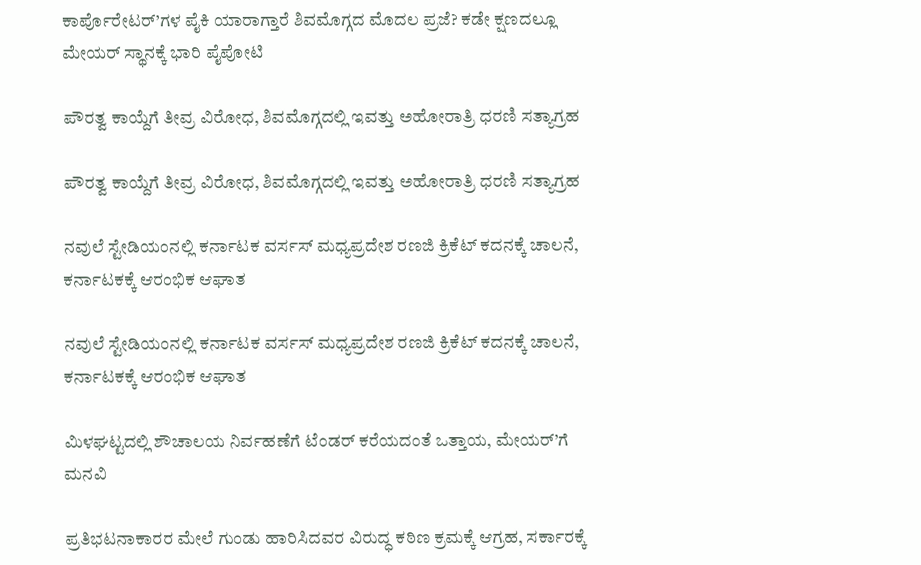ಕಾರ್ಪೊರೇಟರ್’ಗಳ ಪೈಕಿ ಯಾರಾಗ್ತಾರೆ ಶಿವಮೊಗ್ಗದ ಮೊದಲ ಪ್ರಜೆ? ಕಡೇ ಕ್ಷಣದಲ್ಲೂ ಮೇಯರ್ ಸ್ಥಾನಕ್ಕೆ ಭಾರಿ ಪೈಪೋಟಿ

ಪೌರತ್ವ ಕಾಯ್ದೆಗೆ ತೀವ್ರ ವಿರೋಧ, ಶಿವಮೊಗ್ಗದಲ್ಲಿ ಇವತ್ತು ಅಹೋರಾತ್ರಿ ಧರಣಿ ಸತ್ಯಾಗ್ರಹ

ಪೌರತ್ವ ಕಾಯ್ದೆಗೆ ತೀವ್ರ ವಿರೋಧ, ಶಿವಮೊಗ್ಗದಲ್ಲಿ ಇವತ್ತು ಅಹೋರಾತ್ರಿ ಧರಣಿ ಸತ್ಯಾಗ್ರಹ

ನವುಲೆ ಸ್ಟೇಡಿಯಂನಲ್ಲಿ ಕರ್ನಾಟಕ ವರ್ಸಸ್ ಮಧ್ಯಪ್ರದೇಶ ರಣಜಿ ಕ್ರಿಕೆಟ್ ಕದನಕ್ಕೆ ಚಾಲನೆ, ಕರ್ನಾಟಕಕ್ಕೆ ಆರಂಭಿಕ ಆಘಾತ

ನವುಲೆ ಸ್ಟೇಡಿಯಂನಲ್ಲಿ ಕರ್ನಾಟಕ ವರ್ಸಸ್ ಮಧ್ಯಪ್ರದೇಶ ರಣಜಿ ಕ್ರಿಕೆಟ್ ಕದನಕ್ಕೆ ಚಾಲನೆ, ಕರ್ನಾಟಕಕ್ಕೆ ಆರಂಭಿಕ ಆಘಾತ

ಮಿಳಘಟ್ಟದಲ್ಲಿ ಶೌಚಾಲಯ ನಿರ್ವಹಣೆಗೆ ಟೆಂಡರ್ ಕರೆಯದಂತೆ ಒತ್ತಾಯ, ಮೇಯರ್’ಗೆ ಮನವಿ

ಪ್ರತಿಭಟನಾಕಾರರ ಮೇಲೆ ಗುಂಡು ಹಾರಿಸಿದವರ ವಿರುದ್ಧ ಕಠಿಣ ಕ್ರಮಕ್ಕೆ ಆಗ್ರಹ, ಸರ್ಕಾರಕ್ಕೆ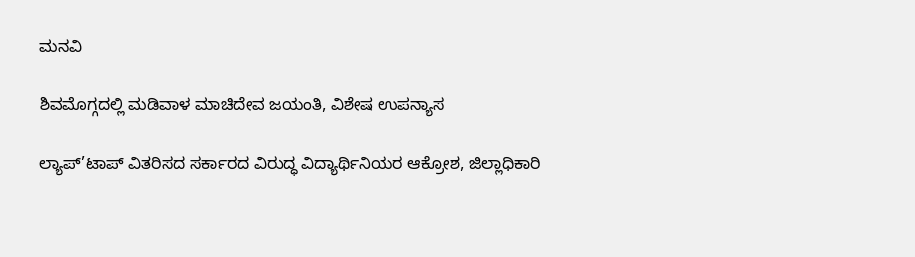ಮನವಿ

ಶಿವಮೊಗ್ಗದಲ್ಲಿ ಮಡಿವಾಳ ಮಾಚಿದೇವ ಜಯಂತಿ, ವಿಶೇಷ ಉಪನ್ಯಾಸ

ಲ್ಯಾಪ್’ಟಾಪ್ ವಿತರಿಸದ ಸರ್ಕಾರದ ವಿರುದ್ಧ ವಿದ್ಯಾರ್ಥಿನಿಯರ ಆಕ್ರೋಶ, ಜಿಲ್ಲಾಧಿಕಾರಿ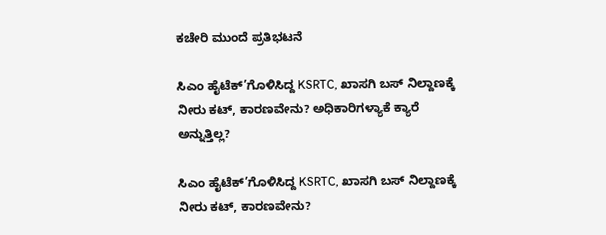ಕಚೇರಿ ಮುಂದೆ ಪ್ರತಿಭಟನೆ

ಸಿಎಂ ಹೈಟೆಕ್’ಗೊಳಿಸಿದ್ದ KSRTC, ಖಾಸಗಿ ಬಸ್ ನಿಲ್ದಾಣಕ್ಕೆ ನೀರು ಕಟ್, ಕಾರಣವೇನು? ಅಧಿಕಾರಿಗಳ್ಯಾಕೆ ಕ್ಯಾರೆ ಅನ್ನುತ್ತಿಲ್ಲ?

ಸಿಎಂ ಹೈಟೆಕ್’ಗೊಳಿಸಿದ್ದ KSRTC, ಖಾಸಗಿ ಬಸ್ ನಿಲ್ದಾಣಕ್ಕೆ ನೀರು ಕಟ್, ಕಾರಣವೇನು?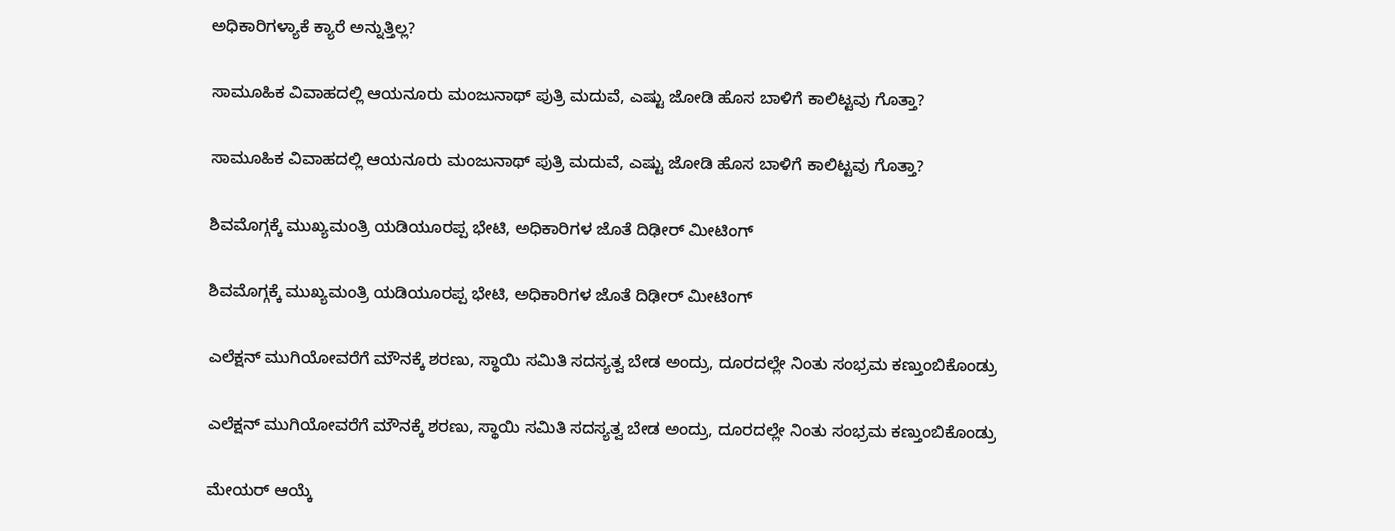ಅಧಿಕಾರಿಗಳ್ಯಾಕೆ ಕ್ಯಾರೆ ಅನ್ನುತ್ತಿಲ್ಲ?

ಸಾಮೂಹಿಕ ವಿವಾಹದಲ್ಲಿ ಆಯನೂರು ಮಂಜುನಾಥ್ ಪುತ್ರಿ ಮದುವೆ, ಎಷ್ಟು ಜೋಡಿ ಹೊಸ ಬಾಳಿಗೆ ಕಾಲಿಟ್ಟವು ಗೊತ್ತಾ?

ಸಾಮೂಹಿಕ ವಿವಾಹದಲ್ಲಿ ಆಯನೂರು ಮಂಜುನಾಥ್ ಪುತ್ರಿ ಮದುವೆ, ಎಷ್ಟು ಜೋಡಿ ಹೊಸ ಬಾಳಿಗೆ ಕಾಲಿಟ್ಟವು ಗೊತ್ತಾ?

ಶಿವಮೊಗ್ಗಕ್ಕೆ ಮುಖ್ಯಮಂತ್ರಿ ಯಡಿಯೂರಪ್ಪ ಭೇಟಿ, ಅಧಿಕಾರಿಗಳ ಜೊತೆ ದಿಢೀರ್ ಮೀಟಿಂಗ್

ಶಿವಮೊಗ್ಗಕ್ಕೆ ಮುಖ್ಯಮಂತ್ರಿ ಯಡಿಯೂರಪ್ಪ ಭೇಟಿ, ಅಧಿಕಾರಿಗಳ ಜೊತೆ ದಿಢೀರ್ ಮೀಟಿಂಗ್

ಎಲೆಕ್ಷನ್ ಮುಗಿಯೋವರೆಗೆ ಮೌನಕ್ಕೆ ಶರಣು, ಸ್ಥಾಯಿ ಸಮಿತಿ ಸದಸ್ಯತ್ವ ಬೇಡ ಅಂದ್ರು, ದೂರದಲ್ಲೇ ನಿಂತು ಸಂಭ್ರಮ ಕಣ್ತುಂಬಿಕೊಂಡ್ರು

ಎಲೆಕ್ಷನ್ ಮುಗಿಯೋವರೆಗೆ ಮೌನಕ್ಕೆ ಶರಣು, ಸ್ಥಾಯಿ ಸಮಿತಿ ಸದಸ್ಯತ್ವ ಬೇಡ ಅಂದ್ರು, ದೂರದಲ್ಲೇ ನಿಂತು ಸಂಭ್ರಮ ಕಣ್ತುಂಬಿಕೊಂಡ್ರು

ಮೇಯರ್ ಆಯ್ಕೆ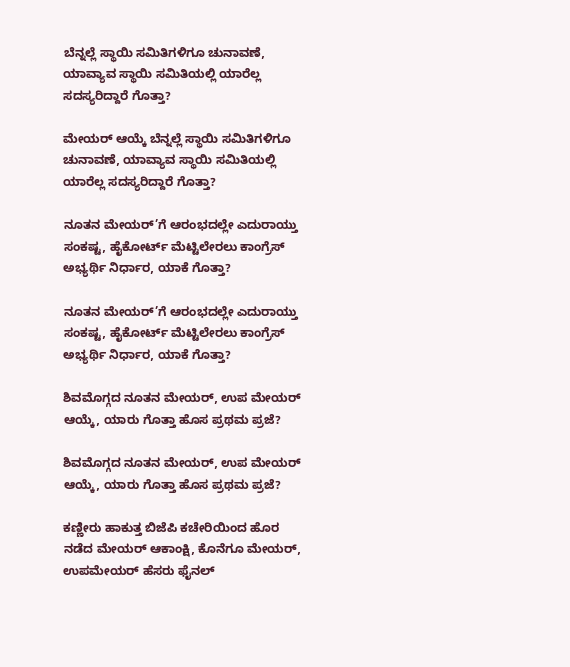ಬೆನ್ನಲ್ಲೆ ಸ್ಥಾಯಿ ಸಮಿತಿಗಳಿಗೂ ಚುನಾವಣೆ, ಯಾವ್ಯಾವ ಸ್ಥಾಯಿ ಸಮಿತಿಯಲ್ಲಿ ಯಾರೆಲ್ಲ ಸದಸ್ಯರಿದ್ದಾರೆ ಗೊತ್ತಾ?

ಮೇಯರ್ ಆಯ್ಕೆ ಬೆನ್ನಲ್ಲೆ ಸ್ಥಾಯಿ ಸಮಿತಿಗಳಿಗೂ ಚುನಾವಣೆ, ಯಾವ್ಯಾವ ಸ್ಥಾಯಿ ಸಮಿತಿಯಲ್ಲಿ ಯಾರೆಲ್ಲ ಸದಸ್ಯರಿದ್ದಾರೆ ಗೊತ್ತಾ?

ನೂತನ ಮೇಯರ್’ಗೆ ಆರಂಭದಲ್ಲೇ ಎದುರಾಯ್ತು ಸಂಕಷ್ಟ, ಹೈಕೋರ್ಟ್ ಮೆಟ್ಟಿಲೇರಲು ಕಾಂಗ್ರೆಸ್ ಅಭ್ಯರ್ಥಿ ನಿರ್ಧಾರ, ಯಾಕೆ ಗೊತ್ತಾ?

ನೂತನ ಮೇಯರ್’ಗೆ ಆರಂಭದಲ್ಲೇ ಎದುರಾಯ್ತು ಸಂಕಷ್ಟ, ಹೈಕೋರ್ಟ್ ಮೆಟ್ಟಿಲೇರಲು ಕಾಂಗ್ರೆಸ್ ಅಭ್ಯರ್ಥಿ ನಿರ್ಧಾರ, ಯಾಕೆ ಗೊತ್ತಾ?

ಶಿವಮೊಗ್ಗದ ನೂತನ ಮೇಯರ್, ಉಪ ಮೇಯರ್ ಆಯ್ಕೆ, ಯಾರು ಗೊತ್ತಾ ಹೊಸ ಪ್ರಥಮ ಪ್ರಜೆ?

ಶಿವಮೊಗ್ಗದ ನೂತನ ಮೇಯರ್, ಉಪ ಮೇಯರ್ ಆಯ್ಕೆ, ಯಾರು ಗೊತ್ತಾ ಹೊಸ ಪ್ರಥಮ ಪ್ರಜೆ?

ಕಣ್ಣೀರು ಹಾಕುತ್ತ ಬಿಜೆಪಿ ಕಚೇರಿಯಿಂದ ಹೊರ ನಡೆದ ಮೇಯರ್ ಆಕಾಂಕ್ಷಿ, ಕೊನೆಗೂ ಮೇಯರ್, ಉಪಮೇಯರ್ ಹೆಸರು ಫೈನಲ್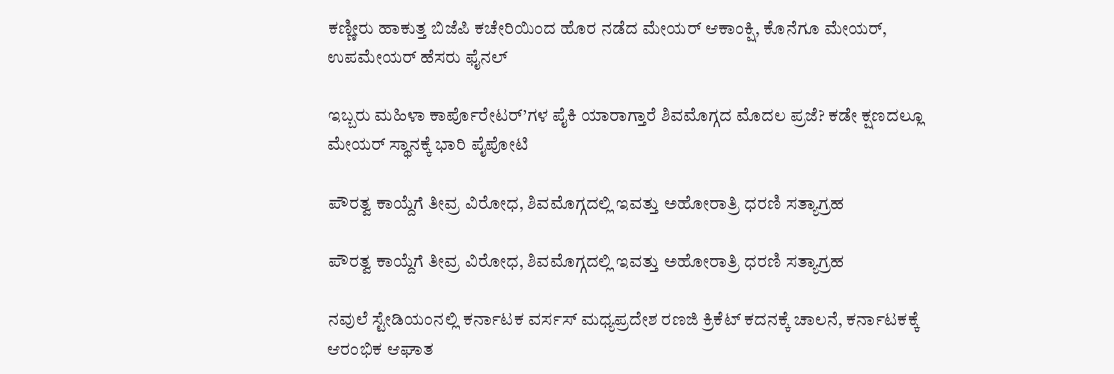ಕಣ್ಣೀರು ಹಾಕುತ್ತ ಬಿಜೆಪಿ ಕಚೇರಿಯಿಂದ ಹೊರ ನಡೆದ ಮೇಯರ್ ಆಕಾಂಕ್ಷಿ, ಕೊನೆಗೂ ಮೇಯರ್, ಉಪಮೇಯರ್ ಹೆಸರು ಫೈನಲ್

ಇಬ್ಬರು ಮಹಿಳಾ ಕಾರ್ಪೊರೇಟರ್’ಗಳ ಪೈಕಿ ಯಾರಾಗ್ತಾರೆ ಶಿವಮೊಗ್ಗದ ಮೊದಲ ಪ್ರಜೆ? ಕಡೇ ಕ್ಷಣದಲ್ಲೂ ಮೇಯರ್ ಸ್ಥಾನಕ್ಕೆ ಭಾರಿ ಪೈಪೋಟಿ

ಪೌರತ್ವ ಕಾಯ್ದೆಗೆ ತೀವ್ರ ವಿರೋಧ, ಶಿವಮೊಗ್ಗದಲ್ಲಿ ಇವತ್ತು ಅಹೋರಾತ್ರಿ ಧರಣಿ ಸತ್ಯಾಗ್ರಹ

ಪೌರತ್ವ ಕಾಯ್ದೆಗೆ ತೀವ್ರ ವಿರೋಧ, ಶಿವಮೊಗ್ಗದಲ್ಲಿ ಇವತ್ತು ಅಹೋರಾತ್ರಿ ಧರಣಿ ಸತ್ಯಾಗ್ರಹ

ನವುಲೆ ಸ್ಟೇಡಿಯಂನಲ್ಲಿ ಕರ್ನಾಟಕ ವರ್ಸಸ್ ಮಧ್ಯಪ್ರದೇಶ ರಣಜಿ ಕ್ರಿಕೆಟ್ ಕದನಕ್ಕೆ ಚಾಲನೆ, ಕರ್ನಾಟಕಕ್ಕೆ ಆರಂಭಿಕ ಆಘಾತ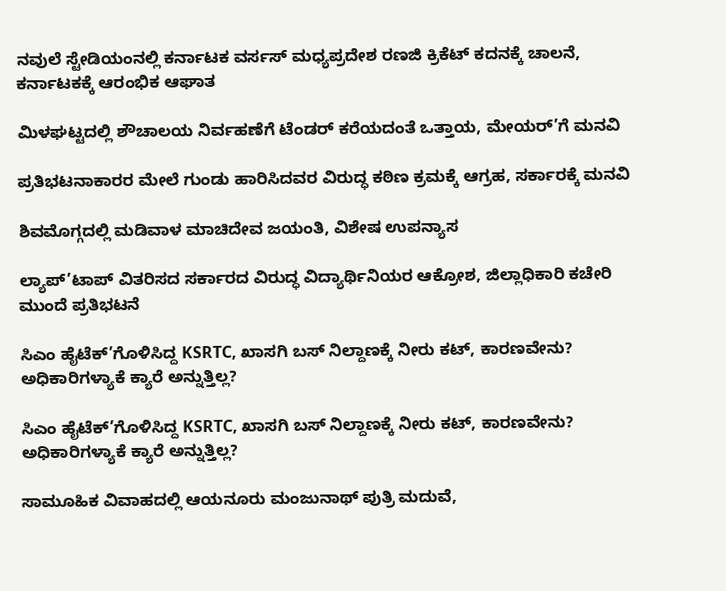ನವುಲೆ ಸ್ಟೇಡಿಯಂನಲ್ಲಿ ಕರ್ನಾಟಕ ವರ್ಸಸ್ ಮಧ್ಯಪ್ರದೇಶ ರಣಜಿ ಕ್ರಿಕೆಟ್ ಕದನಕ್ಕೆ ಚಾಲನೆ, ಕರ್ನಾಟಕಕ್ಕೆ ಆರಂಭಿಕ ಆಘಾತ

ಮಿಳಘಟ್ಟದಲ್ಲಿ ಶೌಚಾಲಯ ನಿರ್ವಹಣೆಗೆ ಟೆಂಡರ್ ಕರೆಯದಂತೆ ಒತ್ತಾಯ, ಮೇಯರ್’ಗೆ ಮನವಿ

ಪ್ರತಿಭಟನಾಕಾರರ ಮೇಲೆ ಗುಂಡು ಹಾರಿಸಿದವರ ವಿರುದ್ಧ ಕಠಿಣ ಕ್ರಮಕ್ಕೆ ಆಗ್ರಹ, ಸರ್ಕಾರಕ್ಕೆ ಮನವಿ

ಶಿವಮೊಗ್ಗದಲ್ಲಿ ಮಡಿವಾಳ ಮಾಚಿದೇವ ಜಯಂತಿ, ವಿಶೇಷ ಉಪನ್ಯಾಸ

ಲ್ಯಾಪ್’ಟಾಪ್ ವಿತರಿಸದ ಸರ್ಕಾರದ ವಿರುದ್ಧ ವಿದ್ಯಾರ್ಥಿನಿಯರ ಆಕ್ರೋಶ, ಜಿಲ್ಲಾಧಿಕಾರಿ ಕಚೇರಿ ಮುಂದೆ ಪ್ರತಿಭಟನೆ

ಸಿಎಂ ಹೈಟೆಕ್’ಗೊಳಿಸಿದ್ದ KSRTC, ಖಾಸಗಿ ಬಸ್ ನಿಲ್ದಾಣಕ್ಕೆ ನೀರು ಕಟ್, ಕಾರಣವೇನು? ಅಧಿಕಾರಿಗಳ್ಯಾಕೆ ಕ್ಯಾರೆ ಅನ್ನುತ್ತಿಲ್ಲ?

ಸಿಎಂ ಹೈಟೆಕ್’ಗೊಳಿಸಿದ್ದ KSRTC, ಖಾಸಗಿ ಬಸ್ ನಿಲ್ದಾಣಕ್ಕೆ ನೀರು ಕಟ್, ಕಾರಣವೇನು? ಅಧಿಕಾರಿಗಳ್ಯಾಕೆ ಕ್ಯಾರೆ ಅನ್ನುತ್ತಿಲ್ಲ?

ಸಾಮೂಹಿಕ ವಿವಾಹದಲ್ಲಿ ಆಯನೂರು ಮಂಜುನಾಥ್ ಪುತ್ರಿ ಮದುವೆ,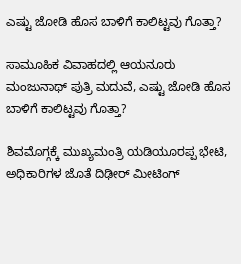ಎಷ್ಟು ಜೋಡಿ ಹೊಸ ಬಾಳಿಗೆ ಕಾಲಿಟ್ಟವು ಗೊತ್ತಾ?

ಸಾಮೂಹಿಕ ವಿವಾಹದಲ್ಲಿ ಆಯನೂರು ಮಂಜುನಾಥ್ ಪುತ್ರಿ ಮದುವೆ, ಎಷ್ಟು ಜೋಡಿ ಹೊಸ ಬಾಳಿಗೆ ಕಾಲಿಟ್ಟವು ಗೊತ್ತಾ?

ಶಿವಮೊಗ್ಗಕ್ಕೆ ಮುಖ್ಯಮಂತ್ರಿ ಯಡಿಯೂರಪ್ಪ ಭೇಟಿ, ಅಧಿಕಾರಿಗಳ ಜೊತೆ ದಿಢೀರ್ ಮೀಟಿಂಗ್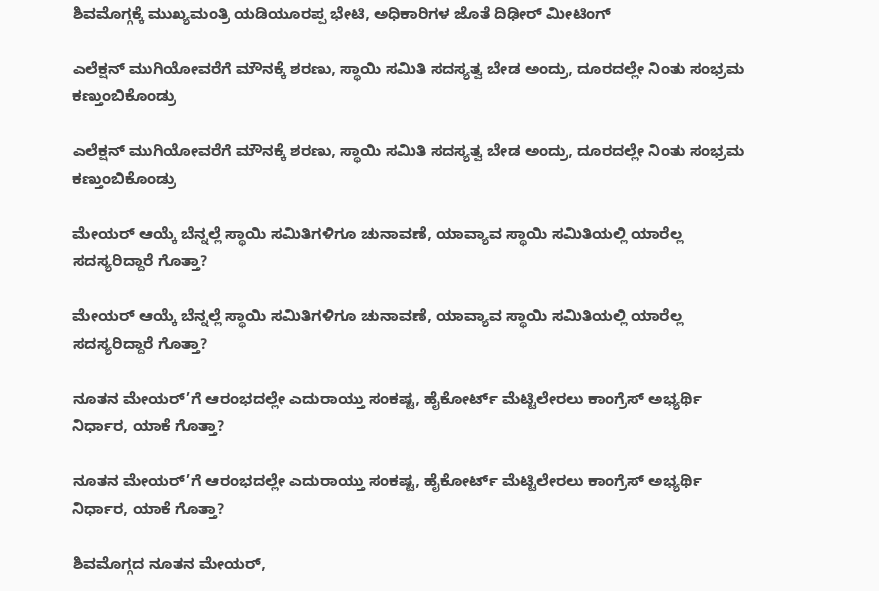ಶಿವಮೊಗ್ಗಕ್ಕೆ ಮುಖ್ಯಮಂತ್ರಿ ಯಡಿಯೂರಪ್ಪ ಭೇಟಿ, ಅಧಿಕಾರಿಗಳ ಜೊತೆ ದಿಢೀರ್ ಮೀಟಿಂಗ್

ಎಲೆಕ್ಷನ್ ಮುಗಿಯೋವರೆಗೆ ಮೌನಕ್ಕೆ ಶರಣು, ಸ್ಥಾಯಿ ಸಮಿತಿ ಸದಸ್ಯತ್ವ ಬೇಡ ಅಂದ್ರು, ದೂರದಲ್ಲೇ ನಿಂತು ಸಂಭ್ರಮ ಕಣ್ತುಂಬಿಕೊಂಡ್ರು

ಎಲೆಕ್ಷನ್ ಮುಗಿಯೋವರೆಗೆ ಮೌನಕ್ಕೆ ಶರಣು, ಸ್ಥಾಯಿ ಸಮಿತಿ ಸದಸ್ಯತ್ವ ಬೇಡ ಅಂದ್ರು, ದೂರದಲ್ಲೇ ನಿಂತು ಸಂಭ್ರಮ ಕಣ್ತುಂಬಿಕೊಂಡ್ರು

ಮೇಯರ್ ಆಯ್ಕೆ ಬೆನ್ನಲ್ಲೆ ಸ್ಥಾಯಿ ಸಮಿತಿಗಳಿಗೂ ಚುನಾವಣೆ, ಯಾವ್ಯಾವ ಸ್ಥಾಯಿ ಸಮಿತಿಯಲ್ಲಿ ಯಾರೆಲ್ಲ ಸದಸ್ಯರಿದ್ದಾರೆ ಗೊತ್ತಾ?

ಮೇಯರ್ ಆಯ್ಕೆ ಬೆನ್ನಲ್ಲೆ ಸ್ಥಾಯಿ ಸಮಿತಿಗಳಿಗೂ ಚುನಾವಣೆ, ಯಾವ್ಯಾವ ಸ್ಥಾಯಿ ಸಮಿತಿಯಲ್ಲಿ ಯಾರೆಲ್ಲ ಸದಸ್ಯರಿದ್ದಾರೆ ಗೊತ್ತಾ?

ನೂತನ ಮೇಯರ್’ಗೆ ಆರಂಭದಲ್ಲೇ ಎದುರಾಯ್ತು ಸಂಕಷ್ಟ, ಹೈಕೋರ್ಟ್ ಮೆಟ್ಟಿಲೇರಲು ಕಾಂಗ್ರೆಸ್ ಅಭ್ಯರ್ಥಿ ನಿರ್ಧಾರ, ಯಾಕೆ ಗೊತ್ತಾ?

ನೂತನ ಮೇಯರ್’ಗೆ ಆರಂಭದಲ್ಲೇ ಎದುರಾಯ್ತು ಸಂಕಷ್ಟ, ಹೈಕೋರ್ಟ್ ಮೆಟ್ಟಿಲೇರಲು ಕಾಂಗ್ರೆಸ್ ಅಭ್ಯರ್ಥಿ ನಿರ್ಧಾರ, ಯಾಕೆ ಗೊತ್ತಾ?

ಶಿವಮೊಗ್ಗದ ನೂತನ ಮೇಯರ್,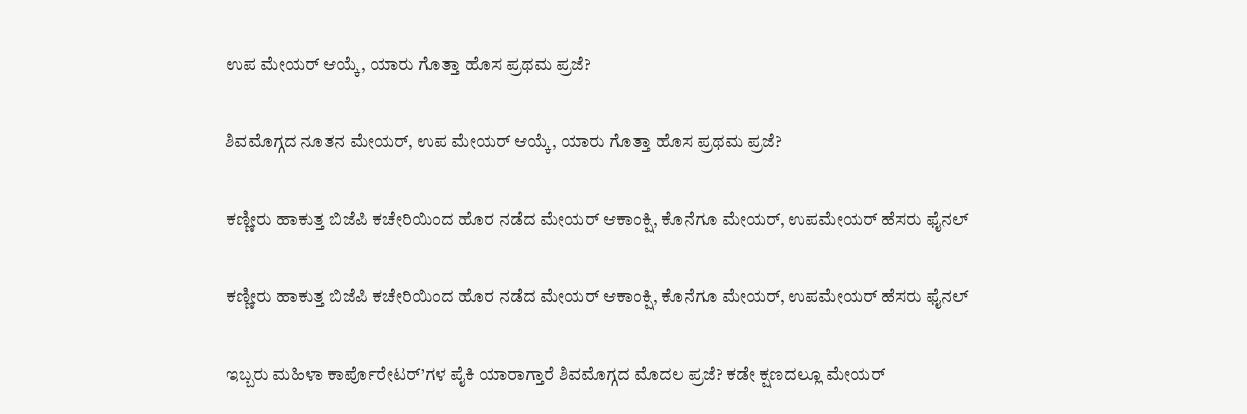ಉಪ ಮೇಯರ್ ಆಯ್ಕೆ, ಯಾರು ಗೊತ್ತಾ ಹೊಸ ಪ್ರಥಮ ಪ್ರಜೆ?

ಶಿವಮೊಗ್ಗದ ನೂತನ ಮೇಯರ್, ಉಪ ಮೇಯರ್ ಆಯ್ಕೆ, ಯಾರು ಗೊತ್ತಾ ಹೊಸ ಪ್ರಥಮ ಪ್ರಜೆ?

ಕಣ್ಣೀರು ಹಾಕುತ್ತ ಬಿಜೆಪಿ ಕಚೇರಿಯಿಂದ ಹೊರ ನಡೆದ ಮೇಯರ್ ಆಕಾಂಕ್ಷಿ, ಕೊನೆಗೂ ಮೇಯರ್, ಉಪಮೇಯರ್ ಹೆಸರು ಫೈನಲ್

ಕಣ್ಣೀರು ಹಾಕುತ್ತ ಬಿಜೆಪಿ ಕಚೇರಿಯಿಂದ ಹೊರ ನಡೆದ ಮೇಯರ್ ಆಕಾಂಕ್ಷಿ, ಕೊನೆಗೂ ಮೇಯರ್, ಉಪಮೇಯರ್ ಹೆಸರು ಫೈನಲ್

ಇಬ್ಬರು ಮಹಿಳಾ ಕಾರ್ಪೊರೇಟರ್’ಗಳ ಪೈಕಿ ಯಾರಾಗ್ತಾರೆ ಶಿವಮೊಗ್ಗದ ಮೊದಲ ಪ್ರಜೆ? ಕಡೇ ಕ್ಷಣದಲ್ಲೂ ಮೇಯರ್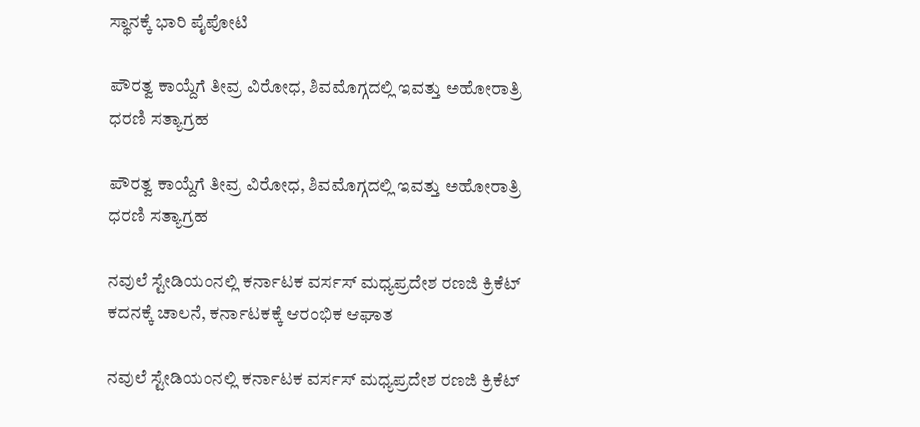ಸ್ಥಾನಕ್ಕೆ ಭಾರಿ ಪೈಪೋಟಿ

ಪೌರತ್ವ ಕಾಯ್ದೆಗೆ ತೀವ್ರ ವಿರೋಧ, ಶಿವಮೊಗ್ಗದಲ್ಲಿ ಇವತ್ತು ಅಹೋರಾತ್ರಿ ಧರಣಿ ಸತ್ಯಾಗ್ರಹ

ಪೌರತ್ವ ಕಾಯ್ದೆಗೆ ತೀವ್ರ ವಿರೋಧ, ಶಿವಮೊಗ್ಗದಲ್ಲಿ ಇವತ್ತು ಅಹೋರಾತ್ರಿ ಧರಣಿ ಸತ್ಯಾಗ್ರಹ

ನವುಲೆ ಸ್ಟೇಡಿಯಂನಲ್ಲಿ ಕರ್ನಾಟಕ ವರ್ಸಸ್ ಮಧ್ಯಪ್ರದೇಶ ರಣಜಿ ಕ್ರಿಕೆಟ್ ಕದನಕ್ಕೆ ಚಾಲನೆ, ಕರ್ನಾಟಕಕ್ಕೆ ಆರಂಭಿಕ ಆಘಾತ

ನವುಲೆ ಸ್ಟೇಡಿಯಂನಲ್ಲಿ ಕರ್ನಾಟಕ ವರ್ಸಸ್ ಮಧ್ಯಪ್ರದೇಶ ರಣಜಿ ಕ್ರಿಕೆಟ್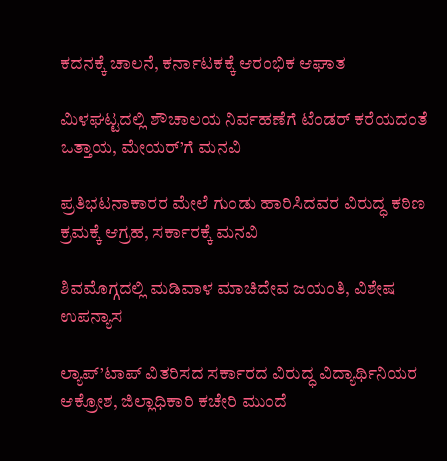ಕದನಕ್ಕೆ ಚಾಲನೆ, ಕರ್ನಾಟಕಕ್ಕೆ ಆರಂಭಿಕ ಆಘಾತ

ಮಿಳಘಟ್ಟದಲ್ಲಿ ಶೌಚಾಲಯ ನಿರ್ವಹಣೆಗೆ ಟೆಂಡರ್ ಕರೆಯದಂತೆ ಒತ್ತಾಯ, ಮೇಯರ್’ಗೆ ಮನವಿ

ಪ್ರತಿಭಟನಾಕಾರರ ಮೇಲೆ ಗುಂಡು ಹಾರಿಸಿದವರ ವಿರುದ್ಧ ಕಠಿಣ ಕ್ರಮಕ್ಕೆ ಆಗ್ರಹ, ಸರ್ಕಾರಕ್ಕೆ ಮನವಿ

ಶಿವಮೊಗ್ಗದಲ್ಲಿ ಮಡಿವಾಳ ಮಾಚಿದೇವ ಜಯಂತಿ, ವಿಶೇಷ ಉಪನ್ಯಾಸ

ಲ್ಯಾಪ್’ಟಾಪ್ ವಿತರಿಸದ ಸರ್ಕಾರದ ವಿರುದ್ಧ ವಿದ್ಯಾರ್ಥಿನಿಯರ ಆಕ್ರೋಶ, ಜಿಲ್ಲಾಧಿಕಾರಿ ಕಚೇರಿ ಮುಂದೆ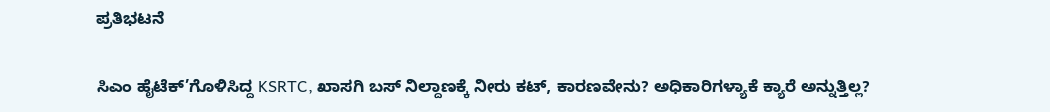ಪ್ರತಿಭಟನೆ

ಸಿಎಂ ಹೈಟೆಕ್’ಗೊಳಿಸಿದ್ದ KSRTC, ಖಾಸಗಿ ಬಸ್ ನಿಲ್ದಾಣಕ್ಕೆ ನೀರು ಕಟ್, ಕಾರಣವೇನು? ಅಧಿಕಾರಿಗಳ್ಯಾಕೆ ಕ್ಯಾರೆ ಅನ್ನುತ್ತಿಲ್ಲ?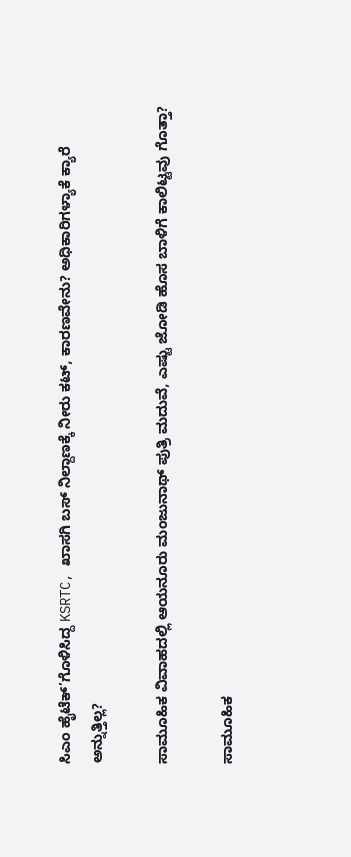ಸಿಎಂ ಹೈಟೆಕ್’ಗೊಳಿಸಿದ್ದ KSRTC, ಖಾಸಗಿ ಬಸ್ ನಿಲ್ದಾಣಕ್ಕೆ ನೀರು ಕಟ್, ಕಾರಣವೇನು? ಅಧಿಕಾರಿಗಳ್ಯಾಕೆ ಕ್ಯಾರೆ ಅನ್ನುತ್ತಿಲ್ಲ?

ಸಾಮೂಹಿಕ ವಿವಾಹದಲ್ಲಿ ಆಯನೂರು ಮಂಜುನಾಥ್ ಪುತ್ರಿ ಮದುವೆ, ಎಷ್ಟು ಜೋಡಿ ಹೊಸ ಬಾಳಿಗೆ ಕಾಲಿಟ್ಟವು ಗೊತ್ತಾ?

ಸಾಮೂಹಿಕ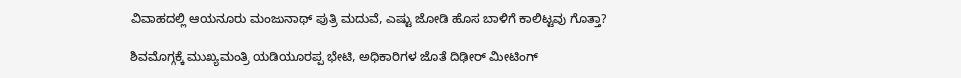ವಿವಾಹದಲ್ಲಿ ಆಯನೂರು ಮಂಜುನಾಥ್ ಪುತ್ರಿ ಮದುವೆ, ಎಷ್ಟು ಜೋಡಿ ಹೊಸ ಬಾಳಿಗೆ ಕಾಲಿಟ್ಟವು ಗೊತ್ತಾ?

ಶಿವಮೊಗ್ಗಕ್ಕೆ ಮುಖ್ಯಮಂತ್ರಿ ಯಡಿಯೂರಪ್ಪ ಭೇಟಿ, ಅಧಿಕಾರಿಗಳ ಜೊತೆ ದಿಢೀರ್ ಮೀಟಿಂಗ್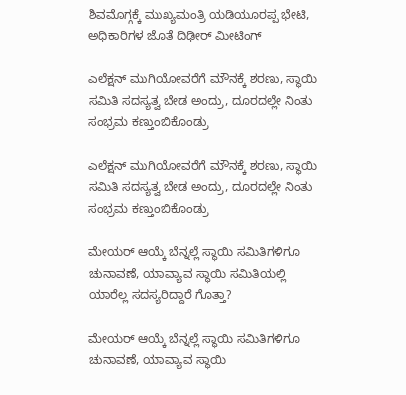ಶಿವಮೊಗ್ಗಕ್ಕೆ ಮುಖ್ಯಮಂತ್ರಿ ಯಡಿಯೂರಪ್ಪ ಭೇಟಿ, ಅಧಿಕಾರಿಗಳ ಜೊತೆ ದಿಢೀರ್ ಮೀಟಿಂಗ್

ಎಲೆಕ್ಷನ್ ಮುಗಿಯೋವರೆಗೆ ಮೌನಕ್ಕೆ ಶರಣು, ಸ್ಥಾಯಿ ಸಮಿತಿ ಸದಸ್ಯತ್ವ ಬೇಡ ಅಂದ್ರು, ದೂರದಲ್ಲೇ ನಿಂತು ಸಂಭ್ರಮ ಕಣ್ತುಂಬಿಕೊಂಡ್ರು

ಎಲೆಕ್ಷನ್ ಮುಗಿಯೋವರೆಗೆ ಮೌನಕ್ಕೆ ಶರಣು, ಸ್ಥಾಯಿ ಸಮಿತಿ ಸದಸ್ಯತ್ವ ಬೇಡ ಅಂದ್ರು, ದೂರದಲ್ಲೇ ನಿಂತು ಸಂಭ್ರಮ ಕಣ್ತುಂಬಿಕೊಂಡ್ರು

ಮೇಯರ್ ಆಯ್ಕೆ ಬೆನ್ನಲ್ಲೆ ಸ್ಥಾಯಿ ಸಮಿತಿಗಳಿಗೂ ಚುನಾವಣೆ, ಯಾವ್ಯಾವ ಸ್ಥಾಯಿ ಸಮಿತಿಯಲ್ಲಿ ಯಾರೆಲ್ಲ ಸದಸ್ಯರಿದ್ದಾರೆ ಗೊತ್ತಾ?

ಮೇಯರ್ ಆಯ್ಕೆ ಬೆನ್ನಲ್ಲೆ ಸ್ಥಾಯಿ ಸಮಿತಿಗಳಿಗೂ ಚುನಾವಣೆ, ಯಾವ್ಯಾವ ಸ್ಥಾಯಿ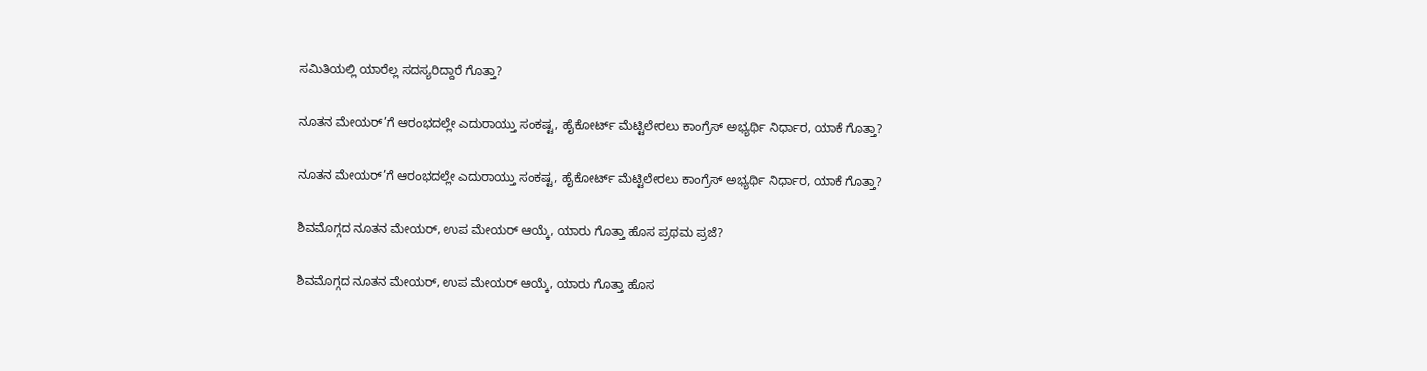ಸಮಿತಿಯಲ್ಲಿ ಯಾರೆಲ್ಲ ಸದಸ್ಯರಿದ್ದಾರೆ ಗೊತ್ತಾ?

ನೂತನ ಮೇಯರ್’ಗೆ ಆರಂಭದಲ್ಲೇ ಎದುರಾಯ್ತು ಸಂಕಷ್ಟ, ಹೈಕೋರ್ಟ್ ಮೆಟ್ಟಿಲೇರಲು ಕಾಂಗ್ರೆಸ್ ಅಭ್ಯರ್ಥಿ ನಿರ್ಧಾರ, ಯಾಕೆ ಗೊತ್ತಾ?

ನೂತನ ಮೇಯರ್’ಗೆ ಆರಂಭದಲ್ಲೇ ಎದುರಾಯ್ತು ಸಂಕಷ್ಟ, ಹೈಕೋರ್ಟ್ ಮೆಟ್ಟಿಲೇರಲು ಕಾಂಗ್ರೆಸ್ ಅಭ್ಯರ್ಥಿ ನಿರ್ಧಾರ, ಯಾಕೆ ಗೊತ್ತಾ?

ಶಿವಮೊಗ್ಗದ ನೂತನ ಮೇಯರ್, ಉಪ ಮೇಯರ್ ಆಯ್ಕೆ, ಯಾರು ಗೊತ್ತಾ ಹೊಸ ಪ್ರಥಮ ಪ್ರಜೆ?

ಶಿವಮೊಗ್ಗದ ನೂತನ ಮೇಯರ್, ಉಪ ಮೇಯರ್ ಆಯ್ಕೆ, ಯಾರು ಗೊತ್ತಾ ಹೊಸ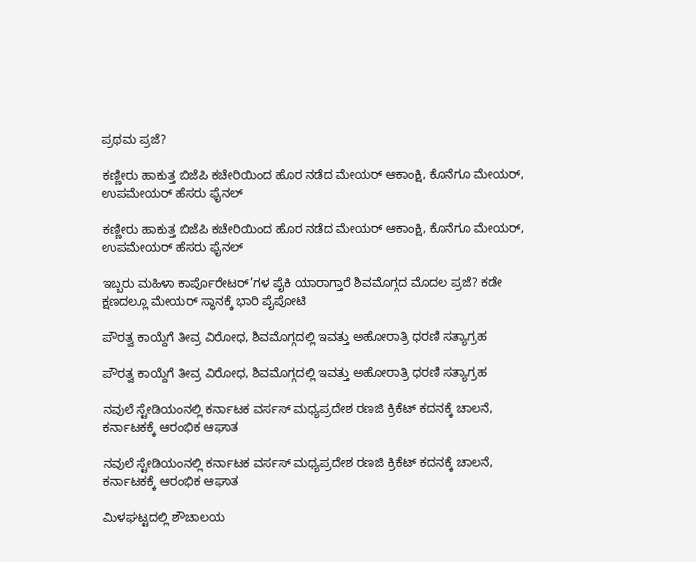ಪ್ರಥಮ ಪ್ರಜೆ?

ಕಣ್ಣೀರು ಹಾಕುತ್ತ ಬಿಜೆಪಿ ಕಚೇರಿಯಿಂದ ಹೊರ ನಡೆದ ಮೇಯರ್ ಆಕಾಂಕ್ಷಿ, ಕೊನೆಗೂ ಮೇಯರ್, ಉಪಮೇಯರ್ ಹೆಸರು ಫೈನಲ್

ಕಣ್ಣೀರು ಹಾಕುತ್ತ ಬಿಜೆಪಿ ಕಚೇರಿಯಿಂದ ಹೊರ ನಡೆದ ಮೇಯರ್ ಆಕಾಂಕ್ಷಿ, ಕೊನೆಗೂ ಮೇಯರ್, ಉಪಮೇಯರ್ ಹೆಸರು ಫೈನಲ್

ಇಬ್ಬರು ಮಹಿಳಾ ಕಾರ್ಪೊರೇಟರ್’ಗಳ ಪೈಕಿ ಯಾರಾಗ್ತಾರೆ ಶಿವಮೊಗ್ಗದ ಮೊದಲ ಪ್ರಜೆ? ಕಡೇ ಕ್ಷಣದಲ್ಲೂ ಮೇಯರ್ ಸ್ಥಾನಕ್ಕೆ ಭಾರಿ ಪೈಪೋಟಿ

ಪೌರತ್ವ ಕಾಯ್ದೆಗೆ ತೀವ್ರ ವಿರೋಧ, ಶಿವಮೊಗ್ಗದಲ್ಲಿ ಇವತ್ತು ಅಹೋರಾತ್ರಿ ಧರಣಿ ಸತ್ಯಾಗ್ರಹ

ಪೌರತ್ವ ಕಾಯ್ದೆಗೆ ತೀವ್ರ ವಿರೋಧ, ಶಿವಮೊಗ್ಗದಲ್ಲಿ ಇವತ್ತು ಅಹೋರಾತ್ರಿ ಧರಣಿ ಸತ್ಯಾಗ್ರಹ

ನವುಲೆ ಸ್ಟೇಡಿಯಂನಲ್ಲಿ ಕರ್ನಾಟಕ ವರ್ಸಸ್ ಮಧ್ಯಪ್ರದೇಶ ರಣಜಿ ಕ್ರಿಕೆಟ್ ಕದನಕ್ಕೆ ಚಾಲನೆ, ಕರ್ನಾಟಕಕ್ಕೆ ಆರಂಭಿಕ ಆಘಾತ

ನವುಲೆ ಸ್ಟೇಡಿಯಂನಲ್ಲಿ ಕರ್ನಾಟಕ ವರ್ಸಸ್ ಮಧ್ಯಪ್ರದೇಶ ರಣಜಿ ಕ್ರಿಕೆಟ್ ಕದನಕ್ಕೆ ಚಾಲನೆ, ಕರ್ನಾಟಕಕ್ಕೆ ಆರಂಭಿಕ ಆಘಾತ

ಮಿಳಘಟ್ಟದಲ್ಲಿ ಶೌಚಾಲಯ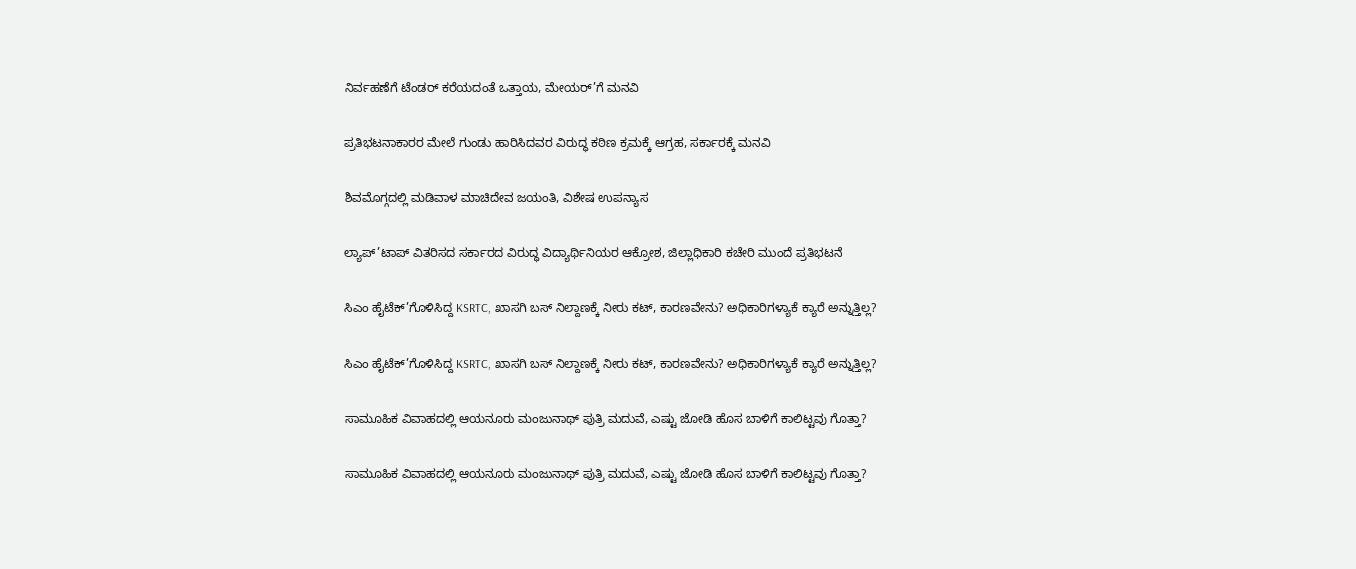ನಿರ್ವಹಣೆಗೆ ಟೆಂಡರ್ ಕರೆಯದಂತೆ ಒತ್ತಾಯ, ಮೇಯರ್’ಗೆ ಮನವಿ

ಪ್ರತಿಭಟನಾಕಾರರ ಮೇಲೆ ಗುಂಡು ಹಾರಿಸಿದವರ ವಿರುದ್ಧ ಕಠಿಣ ಕ್ರಮಕ್ಕೆ ಆಗ್ರಹ, ಸರ್ಕಾರಕ್ಕೆ ಮನವಿ

ಶಿವಮೊಗ್ಗದಲ್ಲಿ ಮಡಿವಾಳ ಮಾಚಿದೇವ ಜಯಂತಿ, ವಿಶೇಷ ಉಪನ್ಯಾಸ

ಲ್ಯಾಪ್’ಟಾಪ್ ವಿತರಿಸದ ಸರ್ಕಾರದ ವಿರುದ್ಧ ವಿದ್ಯಾರ್ಥಿನಿಯರ ಆಕ್ರೋಶ, ಜಿಲ್ಲಾಧಿಕಾರಿ ಕಚೇರಿ ಮುಂದೆ ಪ್ರತಿಭಟನೆ

ಸಿಎಂ ಹೈಟೆಕ್’ಗೊಳಿಸಿದ್ದ KSRTC, ಖಾಸಗಿ ಬಸ್ ನಿಲ್ದಾಣಕ್ಕೆ ನೀರು ಕಟ್, ಕಾರಣವೇನು? ಅಧಿಕಾರಿಗಳ್ಯಾಕೆ ಕ್ಯಾರೆ ಅನ್ನುತ್ತಿಲ್ಲ?

ಸಿಎಂ ಹೈಟೆಕ್’ಗೊಳಿಸಿದ್ದ KSRTC, ಖಾಸಗಿ ಬಸ್ ನಿಲ್ದಾಣಕ್ಕೆ ನೀರು ಕಟ್, ಕಾರಣವೇನು? ಅಧಿಕಾರಿಗಳ್ಯಾಕೆ ಕ್ಯಾರೆ ಅನ್ನುತ್ತಿಲ್ಲ?

ಸಾಮೂಹಿಕ ವಿವಾಹದಲ್ಲಿ ಆಯನೂರು ಮಂಜುನಾಥ್ ಪುತ್ರಿ ಮದುವೆ, ಎಷ್ಟು ಜೋಡಿ ಹೊಸ ಬಾಳಿಗೆ ಕಾಲಿಟ್ಟವು ಗೊತ್ತಾ?

ಸಾಮೂಹಿಕ ವಿವಾಹದಲ್ಲಿ ಆಯನೂರು ಮಂಜುನಾಥ್ ಪುತ್ರಿ ಮದುವೆ, ಎಷ್ಟು ಜೋಡಿ ಹೊಸ ಬಾಳಿಗೆ ಕಾಲಿಟ್ಟವು ಗೊತ್ತಾ?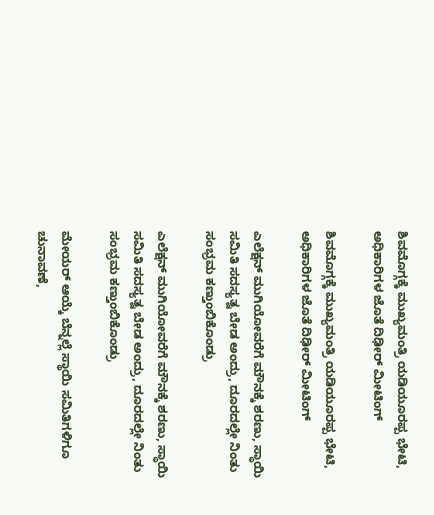ಶಿವಮೊಗ್ಗಕ್ಕೆ ಮುಖ್ಯಮಂತ್ರಿ ಯಡಿಯೂರಪ್ಪ ಭೇಟಿ, ಅಧಿಕಾರಿಗಳ ಜೊತೆ ದಿಢೀರ್ ಮೀಟಿಂಗ್

ಶಿವಮೊಗ್ಗಕ್ಕೆ ಮುಖ್ಯಮಂತ್ರಿ ಯಡಿಯೂರಪ್ಪ ಭೇಟಿ, ಅಧಿಕಾರಿಗಳ ಜೊತೆ ದಿಢೀರ್ ಮೀಟಿಂಗ್

ಎಲೆಕ್ಷನ್ ಮುಗಿಯೋವರೆಗೆ ಮೌನಕ್ಕೆ ಶರಣು, ಸ್ಥಾಯಿ ಸಮಿತಿ ಸದಸ್ಯತ್ವ ಬೇಡ ಅಂದ್ರು, ದೂರದಲ್ಲೇ ನಿಂತು ಸಂಭ್ರಮ ಕಣ್ತುಂಬಿಕೊಂಡ್ರು

ಎಲೆಕ್ಷನ್ ಮುಗಿಯೋವರೆಗೆ ಮೌನಕ್ಕೆ ಶರಣು, ಸ್ಥಾಯಿ ಸಮಿತಿ ಸದಸ್ಯತ್ವ ಬೇಡ ಅಂದ್ರು, ದೂರದಲ್ಲೇ ನಿಂತು ಸಂಭ್ರಮ ಕಣ್ತುಂಬಿಕೊಂಡ್ರು

ಮೇಯರ್ ಆಯ್ಕೆ ಬೆನ್ನಲ್ಲೆ ಸ್ಥಾಯಿ ಸಮಿತಿಗಳಿಗೂ ಚುನಾವಣೆ,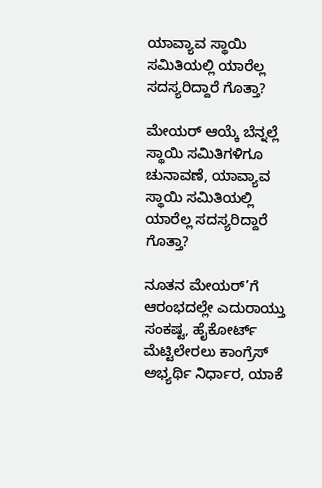ಯಾವ್ಯಾವ ಸ್ಥಾಯಿ ಸಮಿತಿಯಲ್ಲಿ ಯಾರೆಲ್ಲ ಸದಸ್ಯರಿದ್ದಾರೆ ಗೊತ್ತಾ?

ಮೇಯರ್ ಆಯ್ಕೆ ಬೆನ್ನಲ್ಲೆ ಸ್ಥಾಯಿ ಸಮಿತಿಗಳಿಗೂ ಚುನಾವಣೆ, ಯಾವ್ಯಾವ ಸ್ಥಾಯಿ ಸಮಿತಿಯಲ್ಲಿ ಯಾರೆಲ್ಲ ಸದಸ್ಯರಿದ್ದಾರೆ ಗೊತ್ತಾ?

ನೂತನ ಮೇಯರ್’ಗೆ ಆರಂಭದಲ್ಲೇ ಎದುರಾಯ್ತು ಸಂಕಷ್ಟ, ಹೈಕೋರ್ಟ್ ಮೆಟ್ಟಿಲೇರಲು ಕಾಂಗ್ರೆಸ್ ಅಭ್ಯರ್ಥಿ ನಿರ್ಧಾರ, ಯಾಕೆ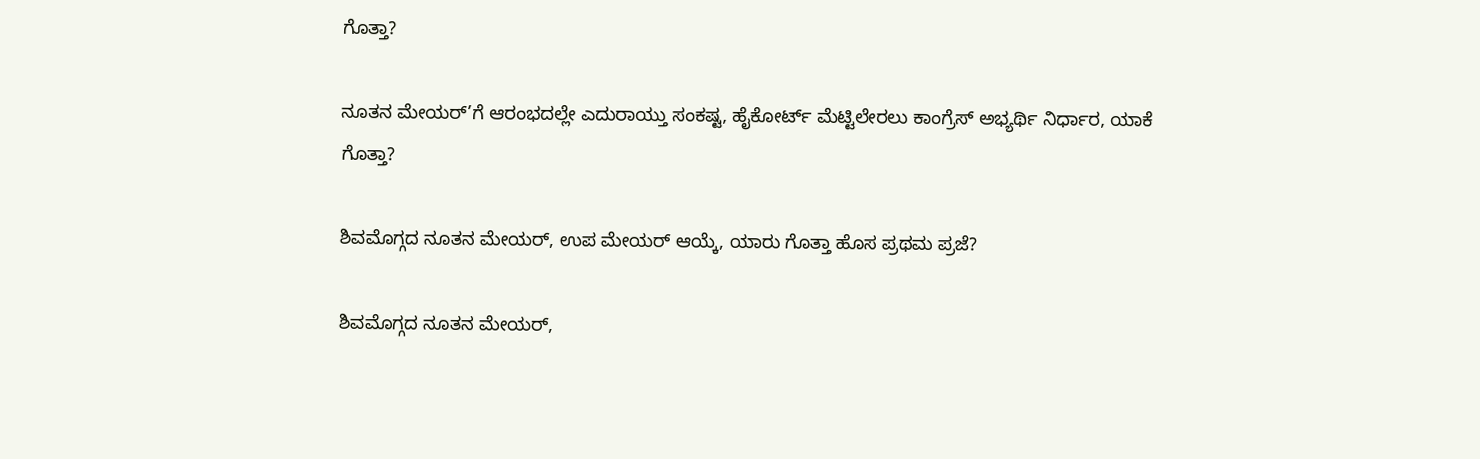ಗೊತ್ತಾ?

ನೂತನ ಮೇಯರ್’ಗೆ ಆರಂಭದಲ್ಲೇ ಎದುರಾಯ್ತು ಸಂಕಷ್ಟ, ಹೈಕೋರ್ಟ್ ಮೆಟ್ಟಿಲೇರಲು ಕಾಂಗ್ರೆಸ್ ಅಭ್ಯರ್ಥಿ ನಿರ್ಧಾರ, ಯಾಕೆ ಗೊತ್ತಾ?

ಶಿವಮೊಗ್ಗದ ನೂತನ ಮೇಯರ್, ಉಪ ಮೇಯರ್ ಆಯ್ಕೆ, ಯಾರು ಗೊತ್ತಾ ಹೊಸ ಪ್ರಥಮ ಪ್ರಜೆ?

ಶಿವಮೊಗ್ಗದ ನೂತನ ಮೇಯರ್,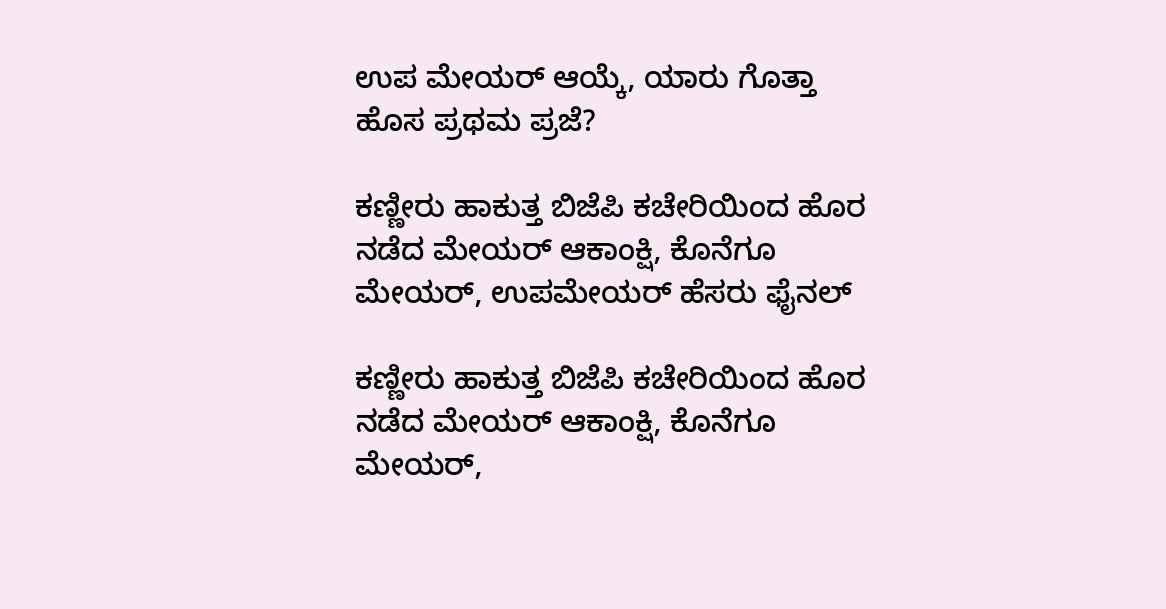ಉಪ ಮೇಯರ್ ಆಯ್ಕೆ, ಯಾರು ಗೊತ್ತಾ ಹೊಸ ಪ್ರಥಮ ಪ್ರಜೆ?

ಕಣ್ಣೀರು ಹಾಕುತ್ತ ಬಿಜೆಪಿ ಕಚೇರಿಯಿಂದ ಹೊರ ನಡೆದ ಮೇಯರ್ ಆಕಾಂಕ್ಷಿ, ಕೊನೆಗೂ ಮೇಯರ್, ಉಪಮೇಯರ್ ಹೆಸರು ಫೈನಲ್

ಕಣ್ಣೀರು ಹಾಕುತ್ತ ಬಿಜೆಪಿ ಕಚೇರಿಯಿಂದ ಹೊರ ನಡೆದ ಮೇಯರ್ ಆಕಾಂಕ್ಷಿ, ಕೊನೆಗೂ ಮೇಯರ್,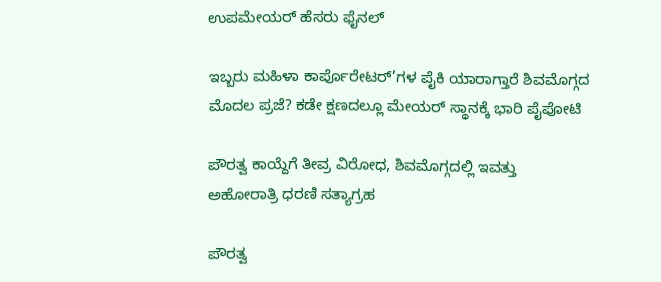ಉಪಮೇಯರ್ ಹೆಸರು ಫೈನಲ್

ಇಬ್ಬರು ಮಹಿಳಾ ಕಾರ್ಪೊರೇಟರ್’ಗಳ ಪೈಕಿ ಯಾರಾಗ್ತಾರೆ ಶಿವಮೊಗ್ಗದ ಮೊದಲ ಪ್ರಜೆ? ಕಡೇ ಕ್ಷಣದಲ್ಲೂ ಮೇಯರ್ ಸ್ಥಾನಕ್ಕೆ ಭಾರಿ ಪೈಪೋಟಿ

ಪೌರತ್ವ ಕಾಯ್ದೆಗೆ ತೀವ್ರ ವಿರೋಧ, ಶಿವಮೊಗ್ಗದಲ್ಲಿ ಇವತ್ತು ಅಹೋರಾತ್ರಿ ಧರಣಿ ಸತ್ಯಾಗ್ರಹ

ಪೌರತ್ವ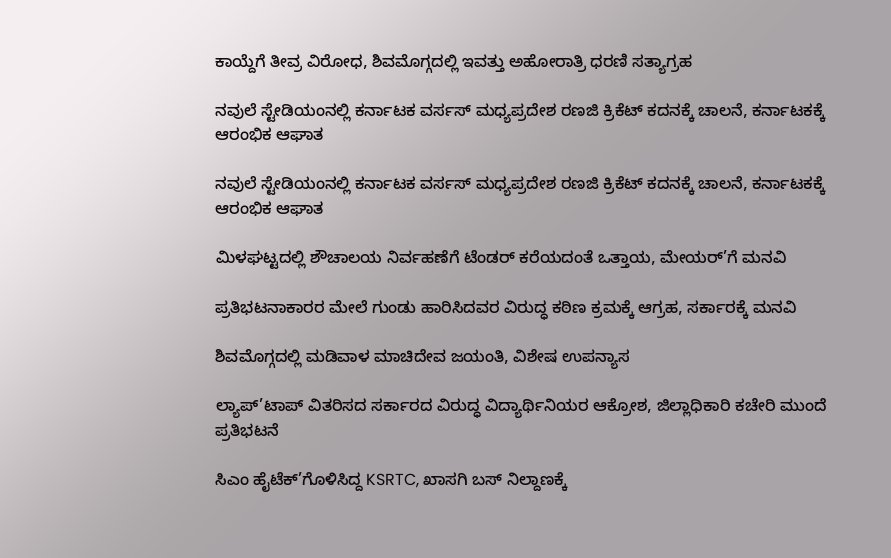ಕಾಯ್ದೆಗೆ ತೀವ್ರ ವಿರೋಧ, ಶಿವಮೊಗ್ಗದಲ್ಲಿ ಇವತ್ತು ಅಹೋರಾತ್ರಿ ಧರಣಿ ಸತ್ಯಾಗ್ರಹ

ನವುಲೆ ಸ್ಟೇಡಿಯಂನಲ್ಲಿ ಕರ್ನಾಟಕ ವರ್ಸಸ್ ಮಧ್ಯಪ್ರದೇಶ ರಣಜಿ ಕ್ರಿಕೆಟ್ ಕದನಕ್ಕೆ ಚಾಲನೆ, ಕರ್ನಾಟಕಕ್ಕೆ ಆರಂಭಿಕ ಆಘಾತ

ನವುಲೆ ಸ್ಟೇಡಿಯಂನಲ್ಲಿ ಕರ್ನಾಟಕ ವರ್ಸಸ್ ಮಧ್ಯಪ್ರದೇಶ ರಣಜಿ ಕ್ರಿಕೆಟ್ ಕದನಕ್ಕೆ ಚಾಲನೆ, ಕರ್ನಾಟಕಕ್ಕೆ ಆರಂಭಿಕ ಆಘಾತ

ಮಿಳಘಟ್ಟದಲ್ಲಿ ಶೌಚಾಲಯ ನಿರ್ವಹಣೆಗೆ ಟೆಂಡರ್ ಕರೆಯದಂತೆ ಒತ್ತಾಯ, ಮೇಯರ್’ಗೆ ಮನವಿ

ಪ್ರತಿಭಟನಾಕಾರರ ಮೇಲೆ ಗುಂಡು ಹಾರಿಸಿದವರ ವಿರುದ್ಧ ಕಠಿಣ ಕ್ರಮಕ್ಕೆ ಆಗ್ರಹ, ಸರ್ಕಾರಕ್ಕೆ ಮನವಿ

ಶಿವಮೊಗ್ಗದಲ್ಲಿ ಮಡಿವಾಳ ಮಾಚಿದೇವ ಜಯಂತಿ, ವಿಶೇಷ ಉಪನ್ಯಾಸ

ಲ್ಯಾಪ್’ಟಾಪ್ ವಿತರಿಸದ ಸರ್ಕಾರದ ವಿರುದ್ಧ ವಿದ್ಯಾರ್ಥಿನಿಯರ ಆಕ್ರೋಶ, ಜಿಲ್ಲಾಧಿಕಾರಿ ಕಚೇರಿ ಮುಂದೆ ಪ್ರತಿಭಟನೆ

ಸಿಎಂ ಹೈಟೆಕ್’ಗೊಳಿಸಿದ್ದ KSRTC, ಖಾಸಗಿ ಬಸ್ ನಿಲ್ದಾಣಕ್ಕೆ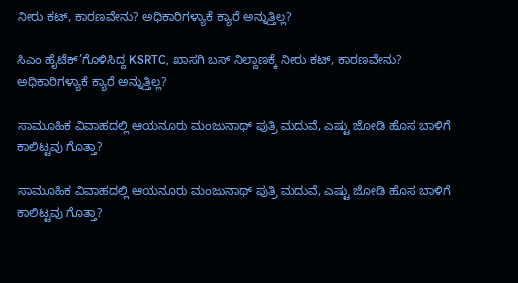ನೀರು ಕಟ್, ಕಾರಣವೇನು? ಅಧಿಕಾರಿಗಳ್ಯಾಕೆ ಕ್ಯಾರೆ ಅನ್ನುತ್ತಿಲ್ಲ?

ಸಿಎಂ ಹೈಟೆಕ್’ಗೊಳಿಸಿದ್ದ KSRTC, ಖಾಸಗಿ ಬಸ್ ನಿಲ್ದಾಣಕ್ಕೆ ನೀರು ಕಟ್, ಕಾರಣವೇನು? ಅಧಿಕಾರಿಗಳ್ಯಾಕೆ ಕ್ಯಾರೆ ಅನ್ನುತ್ತಿಲ್ಲ?

ಸಾಮೂಹಿಕ ವಿವಾಹದಲ್ಲಿ ಆಯನೂರು ಮಂಜುನಾಥ್ ಪುತ್ರಿ ಮದುವೆ, ಎಷ್ಟು ಜೋಡಿ ಹೊಸ ಬಾಳಿಗೆ ಕಾಲಿಟ್ಟವು ಗೊತ್ತಾ?

ಸಾಮೂಹಿಕ ವಿವಾಹದಲ್ಲಿ ಆಯನೂರು ಮಂಜುನಾಥ್ ಪುತ್ರಿ ಮದುವೆ, ಎಷ್ಟು ಜೋಡಿ ಹೊಸ ಬಾಳಿಗೆ ಕಾಲಿಟ್ಟವು ಗೊತ್ತಾ?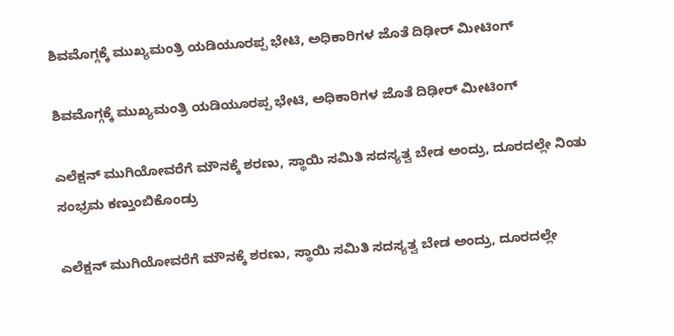ಶಿವಮೊಗ್ಗಕ್ಕೆ ಮುಖ್ಯಮಂತ್ರಿ ಯಡಿಯೂರಪ್ಪ ಭೇಟಿ, ಅಧಿಕಾರಿಗಳ ಜೊತೆ ದಿಢೀರ್ ಮೀಟಿಂಗ್

ಶಿವಮೊಗ್ಗಕ್ಕೆ ಮುಖ್ಯಮಂತ್ರಿ ಯಡಿಯೂರಪ್ಪ ಭೇಟಿ, ಅಧಿಕಾರಿಗಳ ಜೊತೆ ದಿಢೀರ್ ಮೀಟಿಂಗ್

ಎಲೆಕ್ಷನ್ ಮುಗಿಯೋವರೆಗೆ ಮೌನಕ್ಕೆ ಶರಣು, ಸ್ಥಾಯಿ ಸಮಿತಿ ಸದಸ್ಯತ್ವ ಬೇಡ ಅಂದ್ರು, ದೂರದಲ್ಲೇ ನಿಂತು ಸಂಭ್ರಮ ಕಣ್ತುಂಬಿಕೊಂಡ್ರು

ಎಲೆಕ್ಷನ್ ಮುಗಿಯೋವರೆಗೆ ಮೌನಕ್ಕೆ ಶರಣು, ಸ್ಥಾಯಿ ಸಮಿತಿ ಸದಸ್ಯತ್ವ ಬೇಡ ಅಂದ್ರು, ದೂರದಲ್ಲೇ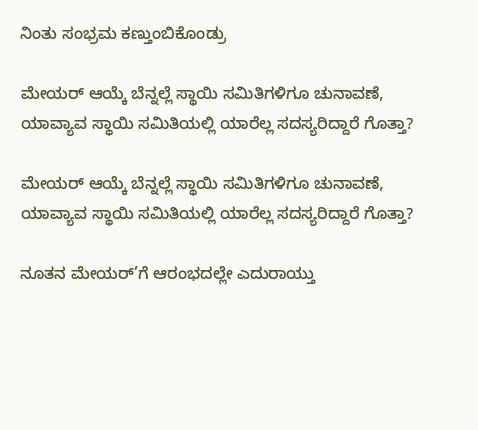ನಿಂತು ಸಂಭ್ರಮ ಕಣ್ತುಂಬಿಕೊಂಡ್ರು

ಮೇಯರ್ ಆಯ್ಕೆ ಬೆನ್ನಲ್ಲೆ ಸ್ಥಾಯಿ ಸಮಿತಿಗಳಿಗೂ ಚುನಾವಣೆ, ಯಾವ್ಯಾವ ಸ್ಥಾಯಿ ಸಮಿತಿಯಲ್ಲಿ ಯಾರೆಲ್ಲ ಸದಸ್ಯರಿದ್ದಾರೆ ಗೊತ್ತಾ?

ಮೇಯರ್ ಆಯ್ಕೆ ಬೆನ್ನಲ್ಲೆ ಸ್ಥಾಯಿ ಸಮಿತಿಗಳಿಗೂ ಚುನಾವಣೆ, ಯಾವ್ಯಾವ ಸ್ಥಾಯಿ ಸಮಿತಿಯಲ್ಲಿ ಯಾರೆಲ್ಲ ಸದಸ್ಯರಿದ್ದಾರೆ ಗೊತ್ತಾ?

ನೂತನ ಮೇಯರ್’ಗೆ ಆರಂಭದಲ್ಲೇ ಎದುರಾಯ್ತು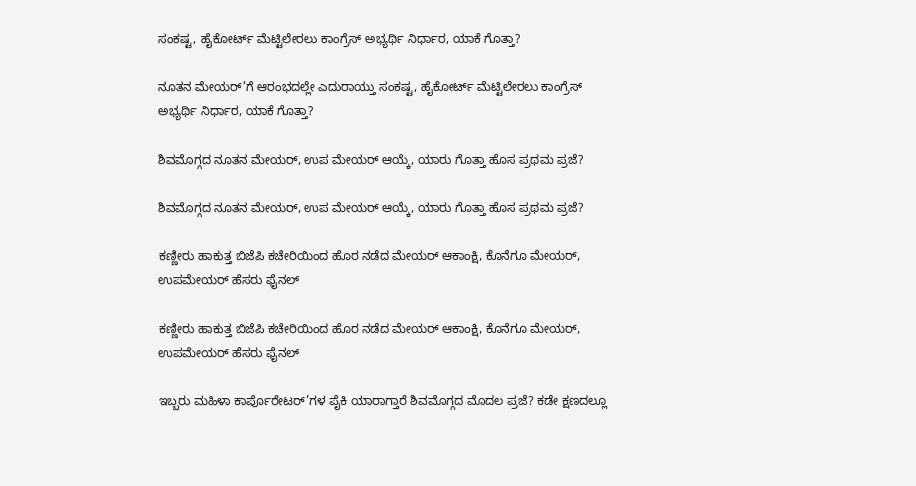ಸಂಕಷ್ಟ, ಹೈಕೋರ್ಟ್ ಮೆಟ್ಟಿಲೇರಲು ಕಾಂಗ್ರೆಸ್ ಅಭ್ಯರ್ಥಿ ನಿರ್ಧಾರ, ಯಾಕೆ ಗೊತ್ತಾ?

ನೂತನ ಮೇಯರ್’ಗೆ ಆರಂಭದಲ್ಲೇ ಎದುರಾಯ್ತು ಸಂಕಷ್ಟ, ಹೈಕೋರ್ಟ್ ಮೆಟ್ಟಿಲೇರಲು ಕಾಂಗ್ರೆಸ್ ಅಭ್ಯರ್ಥಿ ನಿರ್ಧಾರ, ಯಾಕೆ ಗೊತ್ತಾ?

ಶಿವಮೊಗ್ಗದ ನೂತನ ಮೇಯರ್, ಉಪ ಮೇಯರ್ ಆಯ್ಕೆ, ಯಾರು ಗೊತ್ತಾ ಹೊಸ ಪ್ರಥಮ ಪ್ರಜೆ?

ಶಿವಮೊಗ್ಗದ ನೂತನ ಮೇಯರ್, ಉಪ ಮೇಯರ್ ಆಯ್ಕೆ, ಯಾರು ಗೊತ್ತಾ ಹೊಸ ಪ್ರಥಮ ಪ್ರಜೆ?

ಕಣ್ಣೀರು ಹಾಕುತ್ತ ಬಿಜೆಪಿ ಕಚೇರಿಯಿಂದ ಹೊರ ನಡೆದ ಮೇಯರ್ ಆಕಾಂಕ್ಷಿ, ಕೊನೆಗೂ ಮೇಯರ್, ಉಪಮೇಯರ್ ಹೆಸರು ಫೈನಲ್

ಕಣ್ಣೀರು ಹಾಕುತ್ತ ಬಿಜೆಪಿ ಕಚೇರಿಯಿಂದ ಹೊರ ನಡೆದ ಮೇಯರ್ ಆಕಾಂಕ್ಷಿ, ಕೊನೆಗೂ ಮೇಯರ್, ಉಪಮೇಯರ್ ಹೆಸರು ಫೈನಲ್

ಇಬ್ಬರು ಮಹಿಳಾ ಕಾರ್ಪೊರೇಟರ್’ಗಳ ಪೈಕಿ ಯಾರಾಗ್ತಾರೆ ಶಿವಮೊಗ್ಗದ ಮೊದಲ ಪ್ರಜೆ? ಕಡೇ ಕ್ಷಣದಲ್ಲೂ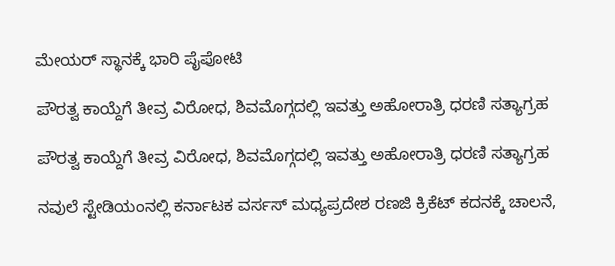ಮೇಯರ್ ಸ್ಥಾನಕ್ಕೆ ಭಾರಿ ಪೈಪೋಟಿ

ಪೌರತ್ವ ಕಾಯ್ದೆಗೆ ತೀವ್ರ ವಿರೋಧ, ಶಿವಮೊಗ್ಗದಲ್ಲಿ ಇವತ್ತು ಅಹೋರಾತ್ರಿ ಧರಣಿ ಸತ್ಯಾಗ್ರಹ

ಪೌರತ್ವ ಕಾಯ್ದೆಗೆ ತೀವ್ರ ವಿರೋಧ, ಶಿವಮೊಗ್ಗದಲ್ಲಿ ಇವತ್ತು ಅಹೋರಾತ್ರಿ ಧರಣಿ ಸತ್ಯಾಗ್ರಹ

ನವುಲೆ ಸ್ಟೇಡಿಯಂನಲ್ಲಿ ಕರ್ನಾಟಕ ವರ್ಸಸ್ ಮಧ್ಯಪ್ರದೇಶ ರಣಜಿ ಕ್ರಿಕೆಟ್ ಕದನಕ್ಕೆ ಚಾಲನೆ,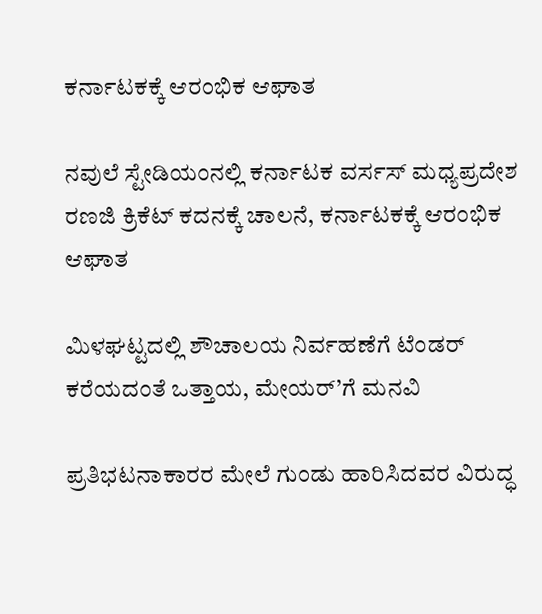ಕರ್ನಾಟಕಕ್ಕೆ ಆರಂಭಿಕ ಆಘಾತ

ನವುಲೆ ಸ್ಟೇಡಿಯಂನಲ್ಲಿ ಕರ್ನಾಟಕ ವರ್ಸಸ್ ಮಧ್ಯಪ್ರದೇಶ ರಣಜಿ ಕ್ರಿಕೆಟ್ ಕದನಕ್ಕೆ ಚಾಲನೆ, ಕರ್ನಾಟಕಕ್ಕೆ ಆರಂಭಿಕ ಆಘಾತ

ಮಿಳಘಟ್ಟದಲ್ಲಿ ಶೌಚಾಲಯ ನಿರ್ವಹಣೆಗೆ ಟೆಂಡರ್ ಕರೆಯದಂತೆ ಒತ್ತಾಯ, ಮೇಯರ್’ಗೆ ಮನವಿ

ಪ್ರತಿಭಟನಾಕಾರರ ಮೇಲೆ ಗುಂಡು ಹಾರಿಸಿದವರ ವಿರುದ್ಧ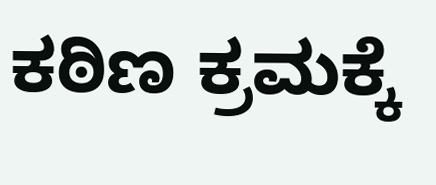ಕಠಿಣ ಕ್ರಮಕ್ಕೆ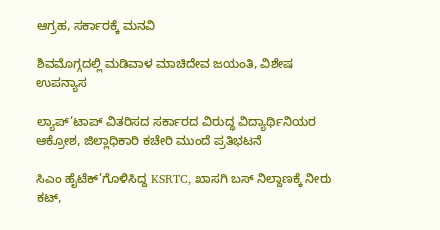ಆಗ್ರಹ, ಸರ್ಕಾರಕ್ಕೆ ಮನವಿ

ಶಿವಮೊಗ್ಗದಲ್ಲಿ ಮಡಿವಾಳ ಮಾಚಿದೇವ ಜಯಂತಿ, ವಿಶೇಷ ಉಪನ್ಯಾಸ

ಲ್ಯಾಪ್’ಟಾಪ್ ವಿತರಿಸದ ಸರ್ಕಾರದ ವಿರುದ್ಧ ವಿದ್ಯಾರ್ಥಿನಿಯರ ಆಕ್ರೋಶ, ಜಿಲ್ಲಾಧಿಕಾರಿ ಕಚೇರಿ ಮುಂದೆ ಪ್ರತಿಭಟನೆ

ಸಿಎಂ ಹೈಟೆಕ್’ಗೊಳಿಸಿದ್ದ KSRTC, ಖಾಸಗಿ ಬಸ್ ನಿಲ್ದಾಣಕ್ಕೆ ನೀರು ಕಟ್,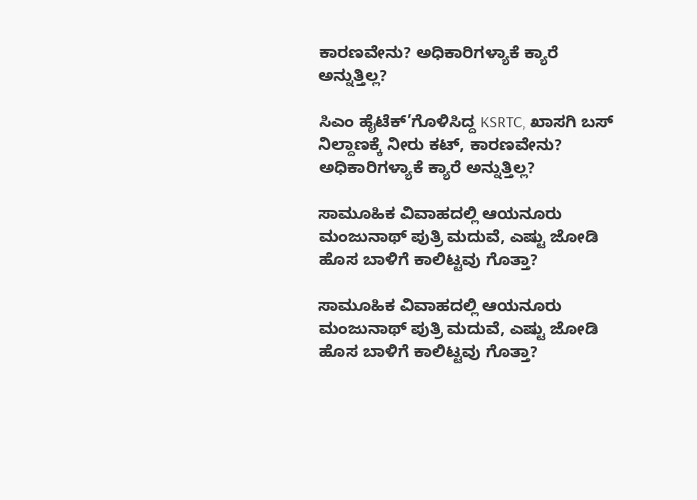ಕಾರಣವೇನು? ಅಧಿಕಾರಿಗಳ್ಯಾಕೆ ಕ್ಯಾರೆ ಅನ್ನುತ್ತಿಲ್ಲ?

ಸಿಎಂ ಹೈಟೆಕ್’ಗೊಳಿಸಿದ್ದ KSRTC, ಖಾಸಗಿ ಬಸ್ ನಿಲ್ದಾಣಕ್ಕೆ ನೀರು ಕಟ್, ಕಾರಣವೇನು? ಅಧಿಕಾರಿಗಳ್ಯಾಕೆ ಕ್ಯಾರೆ ಅನ್ನುತ್ತಿಲ್ಲ?

ಸಾಮೂಹಿಕ ವಿವಾಹದಲ್ಲಿ ಆಯನೂರು ಮಂಜುನಾಥ್ ಪುತ್ರಿ ಮದುವೆ, ಎಷ್ಟು ಜೋಡಿ ಹೊಸ ಬಾಳಿಗೆ ಕಾಲಿಟ್ಟವು ಗೊತ್ತಾ?

ಸಾಮೂಹಿಕ ವಿವಾಹದಲ್ಲಿ ಆಯನೂರು ಮಂಜುನಾಥ್ ಪುತ್ರಿ ಮದುವೆ, ಎಷ್ಟು ಜೋಡಿ ಹೊಸ ಬಾಳಿಗೆ ಕಾಲಿಟ್ಟವು ಗೊತ್ತಾ?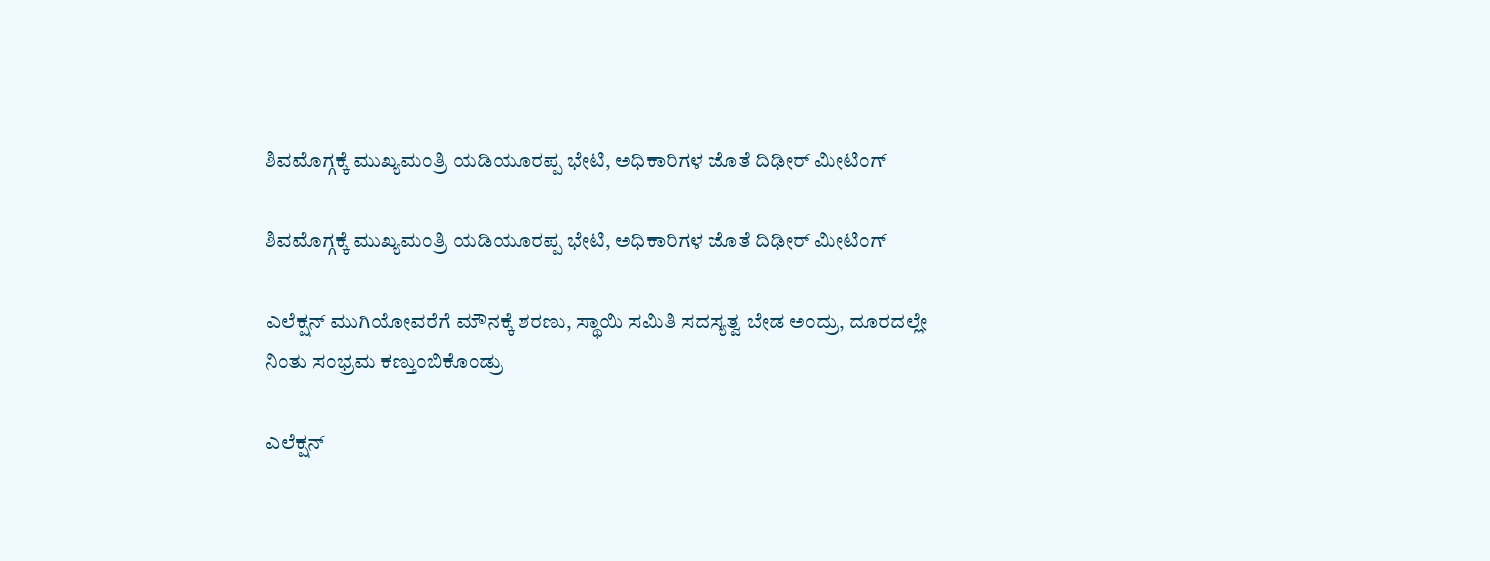ಶಿವಮೊಗ್ಗಕ್ಕೆ ಮುಖ್ಯಮಂತ್ರಿ ಯಡಿಯೂರಪ್ಪ ಭೇಟಿ, ಅಧಿಕಾರಿಗಳ ಜೊತೆ ದಿಢೀರ್ ಮೀಟಿಂಗ್

ಶಿವಮೊಗ್ಗಕ್ಕೆ ಮುಖ್ಯಮಂತ್ರಿ ಯಡಿಯೂರಪ್ಪ ಭೇಟಿ, ಅಧಿಕಾರಿಗಳ ಜೊತೆ ದಿಢೀರ್ ಮೀಟಿಂಗ್

ಎಲೆಕ್ಷನ್ ಮುಗಿಯೋವರೆಗೆ ಮೌನಕ್ಕೆ ಶರಣು, ಸ್ಥಾಯಿ ಸಮಿತಿ ಸದಸ್ಯತ್ವ ಬೇಡ ಅಂದ್ರು, ದೂರದಲ್ಲೇ ನಿಂತು ಸಂಭ್ರಮ ಕಣ್ತುಂಬಿಕೊಂಡ್ರು

ಎಲೆಕ್ಷನ್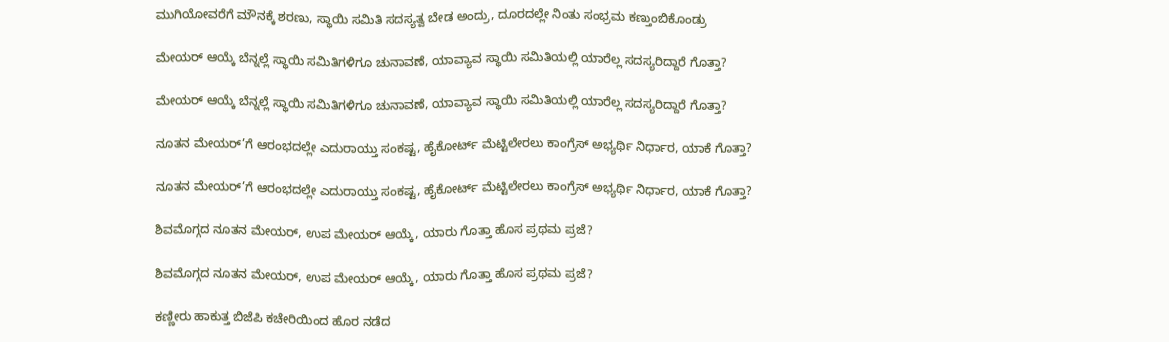ಮುಗಿಯೋವರೆಗೆ ಮೌನಕ್ಕೆ ಶರಣು, ಸ್ಥಾಯಿ ಸಮಿತಿ ಸದಸ್ಯತ್ವ ಬೇಡ ಅಂದ್ರು, ದೂರದಲ್ಲೇ ನಿಂತು ಸಂಭ್ರಮ ಕಣ್ತುಂಬಿಕೊಂಡ್ರು

ಮೇಯರ್ ಆಯ್ಕೆ ಬೆನ್ನಲ್ಲೆ ಸ್ಥಾಯಿ ಸಮಿತಿಗಳಿಗೂ ಚುನಾವಣೆ, ಯಾವ್ಯಾವ ಸ್ಥಾಯಿ ಸಮಿತಿಯಲ್ಲಿ ಯಾರೆಲ್ಲ ಸದಸ್ಯರಿದ್ದಾರೆ ಗೊತ್ತಾ?

ಮೇಯರ್ ಆಯ್ಕೆ ಬೆನ್ನಲ್ಲೆ ಸ್ಥಾಯಿ ಸಮಿತಿಗಳಿಗೂ ಚುನಾವಣೆ, ಯಾವ್ಯಾವ ಸ್ಥಾಯಿ ಸಮಿತಿಯಲ್ಲಿ ಯಾರೆಲ್ಲ ಸದಸ್ಯರಿದ್ದಾರೆ ಗೊತ್ತಾ?

ನೂತನ ಮೇಯರ್’ಗೆ ಆರಂಭದಲ್ಲೇ ಎದುರಾಯ್ತು ಸಂಕಷ್ಟ, ಹೈಕೋರ್ಟ್ ಮೆಟ್ಟಿಲೇರಲು ಕಾಂಗ್ರೆಸ್ ಅಭ್ಯರ್ಥಿ ನಿರ್ಧಾರ, ಯಾಕೆ ಗೊತ್ತಾ?

ನೂತನ ಮೇಯರ್’ಗೆ ಆರಂಭದಲ್ಲೇ ಎದುರಾಯ್ತು ಸಂಕಷ್ಟ, ಹೈಕೋರ್ಟ್ ಮೆಟ್ಟಿಲೇರಲು ಕಾಂಗ್ರೆಸ್ ಅಭ್ಯರ್ಥಿ ನಿರ್ಧಾರ, ಯಾಕೆ ಗೊತ್ತಾ?

ಶಿವಮೊಗ್ಗದ ನೂತನ ಮೇಯರ್, ಉಪ ಮೇಯರ್ ಆಯ್ಕೆ, ಯಾರು ಗೊತ್ತಾ ಹೊಸ ಪ್ರಥಮ ಪ್ರಜೆ?

ಶಿವಮೊಗ್ಗದ ನೂತನ ಮೇಯರ್, ಉಪ ಮೇಯರ್ ಆಯ್ಕೆ, ಯಾರು ಗೊತ್ತಾ ಹೊಸ ಪ್ರಥಮ ಪ್ರಜೆ?

ಕಣ್ಣೀರು ಹಾಕುತ್ತ ಬಿಜೆಪಿ ಕಚೇರಿಯಿಂದ ಹೊರ ನಡೆದ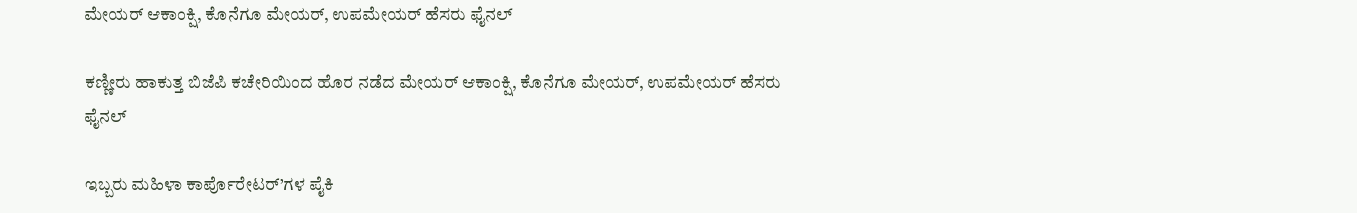ಮೇಯರ್ ಆಕಾಂಕ್ಷಿ, ಕೊನೆಗೂ ಮೇಯರ್, ಉಪಮೇಯರ್ ಹೆಸರು ಫೈನಲ್

ಕಣ್ಣೀರು ಹಾಕುತ್ತ ಬಿಜೆಪಿ ಕಚೇರಿಯಿಂದ ಹೊರ ನಡೆದ ಮೇಯರ್ ಆಕಾಂಕ್ಷಿ, ಕೊನೆಗೂ ಮೇಯರ್, ಉಪಮೇಯರ್ ಹೆಸರು ಫೈನಲ್

ಇಬ್ಬರು ಮಹಿಳಾ ಕಾರ್ಪೊರೇಟರ್’ಗಳ ಪೈಕಿ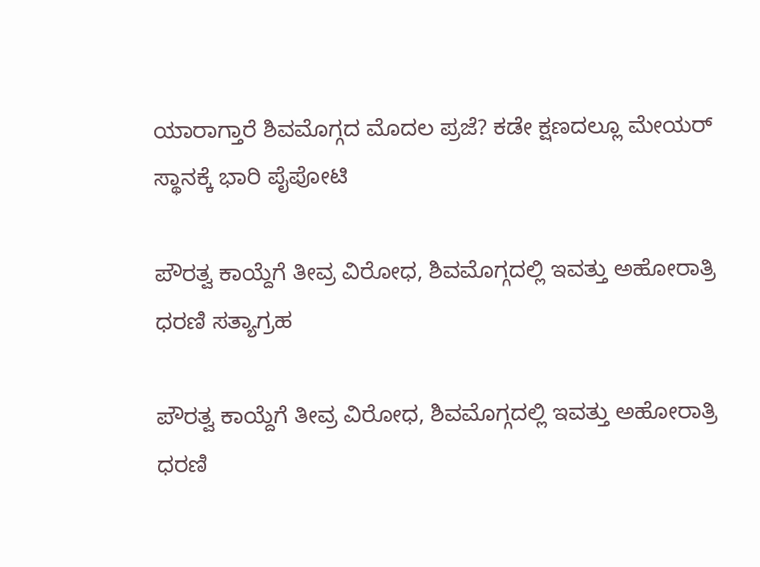ಯಾರಾಗ್ತಾರೆ ಶಿವಮೊಗ್ಗದ ಮೊದಲ ಪ್ರಜೆ? ಕಡೇ ಕ್ಷಣದಲ್ಲೂ ಮೇಯರ್ ಸ್ಥಾನಕ್ಕೆ ಭಾರಿ ಪೈಪೋಟಿ

ಪೌರತ್ವ ಕಾಯ್ದೆಗೆ ತೀವ್ರ ವಿರೋಧ, ಶಿವಮೊಗ್ಗದಲ್ಲಿ ಇವತ್ತು ಅಹೋರಾತ್ರಿ ಧರಣಿ ಸತ್ಯಾಗ್ರಹ

ಪೌರತ್ವ ಕಾಯ್ದೆಗೆ ತೀವ್ರ ವಿರೋಧ, ಶಿವಮೊಗ್ಗದಲ್ಲಿ ಇವತ್ತು ಅಹೋರಾತ್ರಿ ಧರಣಿ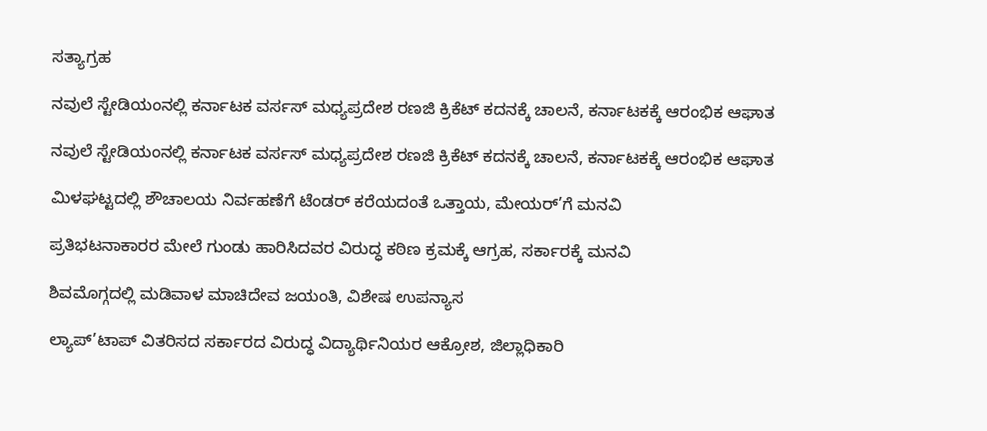ಸತ್ಯಾಗ್ರಹ

ನವುಲೆ ಸ್ಟೇಡಿಯಂನಲ್ಲಿ ಕರ್ನಾಟಕ ವರ್ಸಸ್ ಮಧ್ಯಪ್ರದೇಶ ರಣಜಿ ಕ್ರಿಕೆಟ್ ಕದನಕ್ಕೆ ಚಾಲನೆ, ಕರ್ನಾಟಕಕ್ಕೆ ಆರಂಭಿಕ ಆಘಾತ

ನವುಲೆ ಸ್ಟೇಡಿಯಂನಲ್ಲಿ ಕರ್ನಾಟಕ ವರ್ಸಸ್ ಮಧ್ಯಪ್ರದೇಶ ರಣಜಿ ಕ್ರಿಕೆಟ್ ಕದನಕ್ಕೆ ಚಾಲನೆ, ಕರ್ನಾಟಕಕ್ಕೆ ಆರಂಭಿಕ ಆಘಾತ

ಮಿಳಘಟ್ಟದಲ್ಲಿ ಶೌಚಾಲಯ ನಿರ್ವಹಣೆಗೆ ಟೆಂಡರ್ ಕರೆಯದಂತೆ ಒತ್ತಾಯ, ಮೇಯರ್’ಗೆ ಮನವಿ

ಪ್ರತಿಭಟನಾಕಾರರ ಮೇಲೆ ಗುಂಡು ಹಾರಿಸಿದವರ ವಿರುದ್ಧ ಕಠಿಣ ಕ್ರಮಕ್ಕೆ ಆಗ್ರಹ, ಸರ್ಕಾರಕ್ಕೆ ಮನವಿ

ಶಿವಮೊಗ್ಗದಲ್ಲಿ ಮಡಿವಾಳ ಮಾಚಿದೇವ ಜಯಂತಿ, ವಿಶೇಷ ಉಪನ್ಯಾಸ

ಲ್ಯಾಪ್’ಟಾಪ್ ವಿತರಿಸದ ಸರ್ಕಾರದ ವಿರುದ್ಧ ವಿದ್ಯಾರ್ಥಿನಿಯರ ಆಕ್ರೋಶ, ಜಿಲ್ಲಾಧಿಕಾರಿ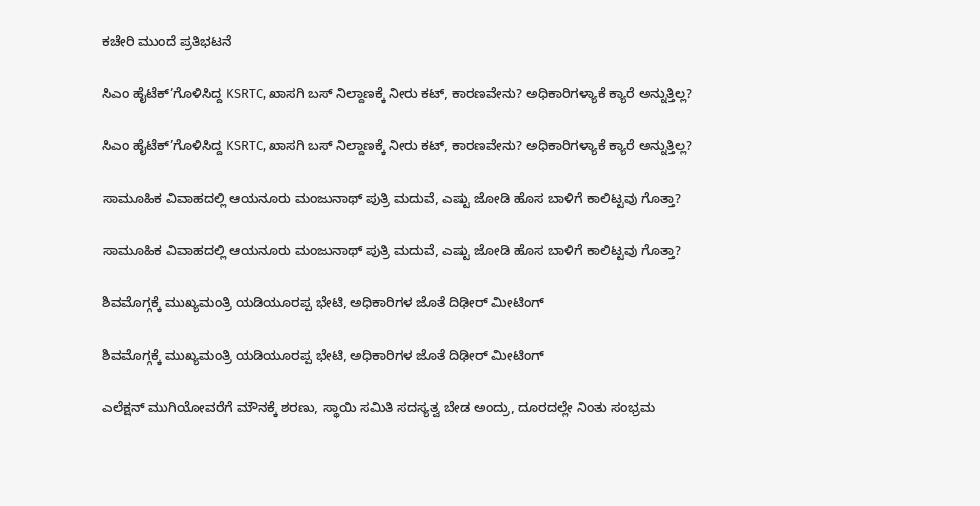ಕಚೇರಿ ಮುಂದೆ ಪ್ರತಿಭಟನೆ

ಸಿಎಂ ಹೈಟೆಕ್’ಗೊಳಿಸಿದ್ದ KSRTC, ಖಾಸಗಿ ಬಸ್ ನಿಲ್ದಾಣಕ್ಕೆ ನೀರು ಕಟ್, ಕಾರಣವೇನು? ಅಧಿಕಾರಿಗಳ್ಯಾಕೆ ಕ್ಯಾರೆ ಅನ್ನುತ್ತಿಲ್ಲ?

ಸಿಎಂ ಹೈಟೆಕ್’ಗೊಳಿಸಿದ್ದ KSRTC, ಖಾಸಗಿ ಬಸ್ ನಿಲ್ದಾಣಕ್ಕೆ ನೀರು ಕಟ್, ಕಾರಣವೇನು? ಅಧಿಕಾರಿಗಳ್ಯಾಕೆ ಕ್ಯಾರೆ ಅನ್ನುತ್ತಿಲ್ಲ?

ಸಾಮೂಹಿಕ ವಿವಾಹದಲ್ಲಿ ಆಯನೂರು ಮಂಜುನಾಥ್ ಪುತ್ರಿ ಮದುವೆ, ಎಷ್ಟು ಜೋಡಿ ಹೊಸ ಬಾಳಿಗೆ ಕಾಲಿಟ್ಟವು ಗೊತ್ತಾ?

ಸಾಮೂಹಿಕ ವಿವಾಹದಲ್ಲಿ ಆಯನೂರು ಮಂಜುನಾಥ್ ಪುತ್ರಿ ಮದುವೆ, ಎಷ್ಟು ಜೋಡಿ ಹೊಸ ಬಾಳಿಗೆ ಕಾಲಿಟ್ಟವು ಗೊತ್ತಾ?

ಶಿವಮೊಗ್ಗಕ್ಕೆ ಮುಖ್ಯಮಂತ್ರಿ ಯಡಿಯೂರಪ್ಪ ಭೇಟಿ, ಅಧಿಕಾರಿಗಳ ಜೊತೆ ದಿಢೀರ್ ಮೀಟಿಂಗ್

ಶಿವಮೊಗ್ಗಕ್ಕೆ ಮುಖ್ಯಮಂತ್ರಿ ಯಡಿಯೂರಪ್ಪ ಭೇಟಿ, ಅಧಿಕಾರಿಗಳ ಜೊತೆ ದಿಢೀರ್ ಮೀಟಿಂಗ್

ಎಲೆಕ್ಷನ್ ಮುಗಿಯೋವರೆಗೆ ಮೌನಕ್ಕೆ ಶರಣು, ಸ್ಥಾಯಿ ಸಮಿತಿ ಸದಸ್ಯತ್ವ ಬೇಡ ಅಂದ್ರು, ದೂರದಲ್ಲೇ ನಿಂತು ಸಂಭ್ರಮ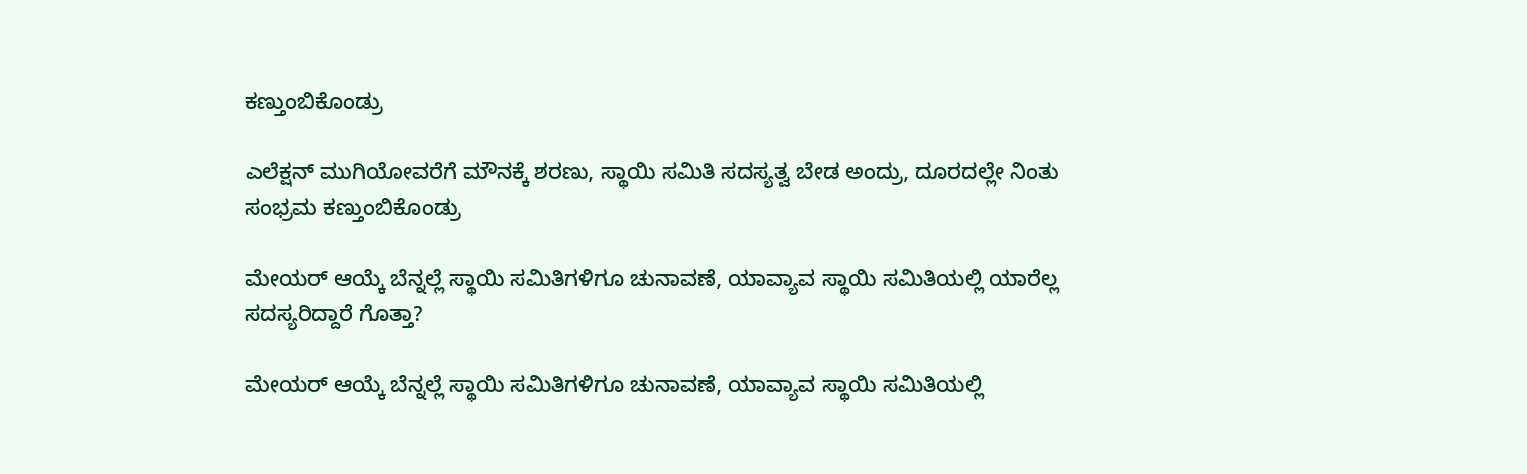ಕಣ್ತುಂಬಿಕೊಂಡ್ರು

ಎಲೆಕ್ಷನ್ ಮುಗಿಯೋವರೆಗೆ ಮೌನಕ್ಕೆ ಶರಣು, ಸ್ಥಾಯಿ ಸಮಿತಿ ಸದಸ್ಯತ್ವ ಬೇಡ ಅಂದ್ರು, ದೂರದಲ್ಲೇ ನಿಂತು ಸಂಭ್ರಮ ಕಣ್ತುಂಬಿಕೊಂಡ್ರು

ಮೇಯರ್ ಆಯ್ಕೆ ಬೆನ್ನಲ್ಲೆ ಸ್ಥಾಯಿ ಸಮಿತಿಗಳಿಗೂ ಚುನಾವಣೆ, ಯಾವ್ಯಾವ ಸ್ಥಾಯಿ ಸಮಿತಿಯಲ್ಲಿ ಯಾರೆಲ್ಲ ಸದಸ್ಯರಿದ್ದಾರೆ ಗೊತ್ತಾ?

ಮೇಯರ್ ಆಯ್ಕೆ ಬೆನ್ನಲ್ಲೆ ಸ್ಥಾಯಿ ಸಮಿತಿಗಳಿಗೂ ಚುನಾವಣೆ, ಯಾವ್ಯಾವ ಸ್ಥಾಯಿ ಸಮಿತಿಯಲ್ಲಿ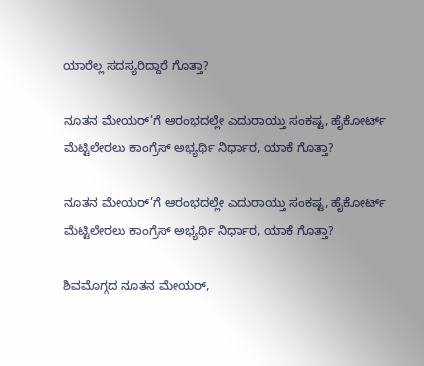ಯಾರೆಲ್ಲ ಸದಸ್ಯರಿದ್ದಾರೆ ಗೊತ್ತಾ?

ನೂತನ ಮೇಯರ್’ಗೆ ಆರಂಭದಲ್ಲೇ ಎದುರಾಯ್ತು ಸಂಕಷ್ಟ, ಹೈಕೋರ್ಟ್ ಮೆಟ್ಟಿಲೇರಲು ಕಾಂಗ್ರೆಸ್ ಅಭ್ಯರ್ಥಿ ನಿರ್ಧಾರ, ಯಾಕೆ ಗೊತ್ತಾ?

ನೂತನ ಮೇಯರ್’ಗೆ ಆರಂಭದಲ್ಲೇ ಎದುರಾಯ್ತು ಸಂಕಷ್ಟ, ಹೈಕೋರ್ಟ್ ಮೆಟ್ಟಿಲೇರಲು ಕಾಂಗ್ರೆಸ್ ಅಭ್ಯರ್ಥಿ ನಿರ್ಧಾರ, ಯಾಕೆ ಗೊತ್ತಾ?

ಶಿವಮೊಗ್ಗದ ನೂತನ ಮೇಯರ್,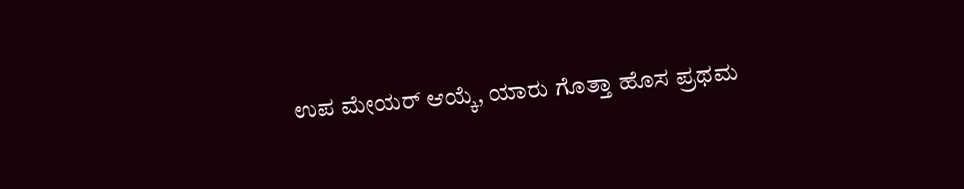ಉಪ ಮೇಯರ್ ಆಯ್ಕೆ, ಯಾರು ಗೊತ್ತಾ ಹೊಸ ಪ್ರಥಮ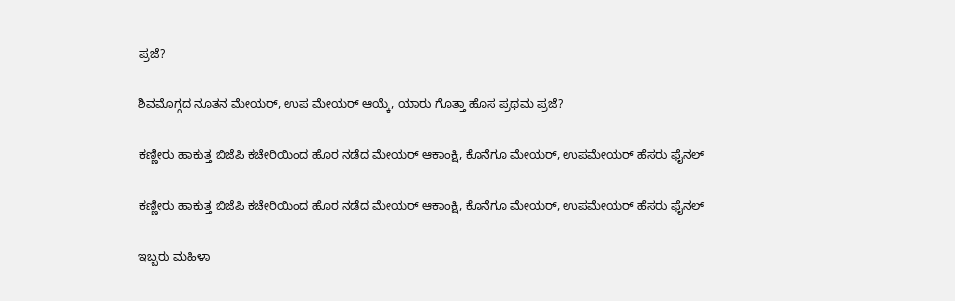ಪ್ರಜೆ?

ಶಿವಮೊಗ್ಗದ ನೂತನ ಮೇಯರ್, ಉಪ ಮೇಯರ್ ಆಯ್ಕೆ, ಯಾರು ಗೊತ್ತಾ ಹೊಸ ಪ್ರಥಮ ಪ್ರಜೆ?

ಕಣ್ಣೀರು ಹಾಕುತ್ತ ಬಿಜೆಪಿ ಕಚೇರಿಯಿಂದ ಹೊರ ನಡೆದ ಮೇಯರ್ ಆಕಾಂಕ್ಷಿ, ಕೊನೆಗೂ ಮೇಯರ್, ಉಪಮೇಯರ್ ಹೆಸರು ಫೈನಲ್

ಕಣ್ಣೀರು ಹಾಕುತ್ತ ಬಿಜೆಪಿ ಕಚೇರಿಯಿಂದ ಹೊರ ನಡೆದ ಮೇಯರ್ ಆಕಾಂಕ್ಷಿ, ಕೊನೆಗೂ ಮೇಯರ್, ಉಪಮೇಯರ್ ಹೆಸರು ಫೈನಲ್

ಇಬ್ಬರು ಮಹಿಳಾ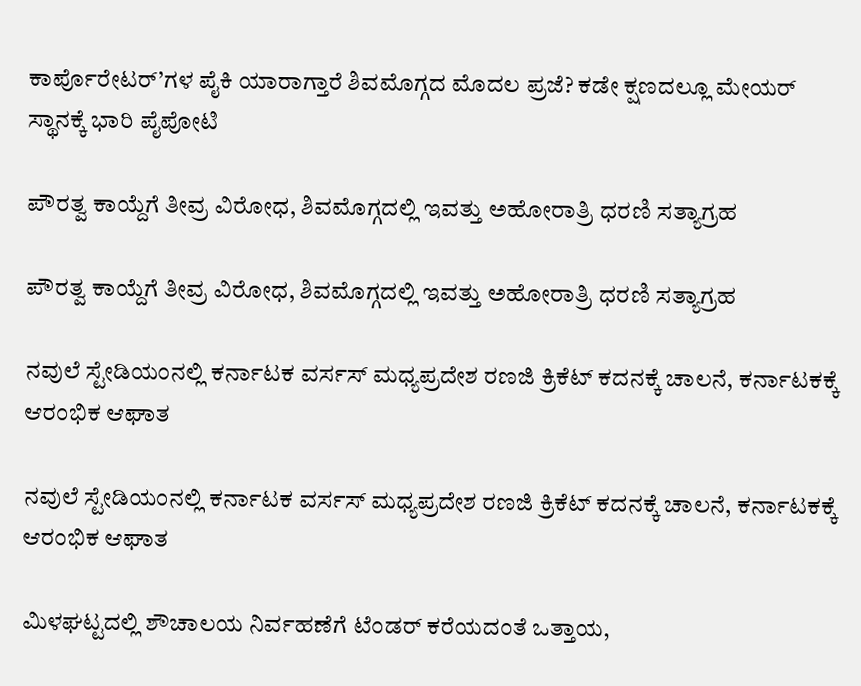ಕಾರ್ಪೊರೇಟರ್’ಗಳ ಪೈಕಿ ಯಾರಾಗ್ತಾರೆ ಶಿವಮೊಗ್ಗದ ಮೊದಲ ಪ್ರಜೆ? ಕಡೇ ಕ್ಷಣದಲ್ಲೂ ಮೇಯರ್ ಸ್ಥಾನಕ್ಕೆ ಭಾರಿ ಪೈಪೋಟಿ

ಪೌರತ್ವ ಕಾಯ್ದೆಗೆ ತೀವ್ರ ವಿರೋಧ, ಶಿವಮೊಗ್ಗದಲ್ಲಿ ಇವತ್ತು ಅಹೋರಾತ್ರಿ ಧರಣಿ ಸತ್ಯಾಗ್ರಹ

ಪೌರತ್ವ ಕಾಯ್ದೆಗೆ ತೀವ್ರ ವಿರೋಧ, ಶಿವಮೊಗ್ಗದಲ್ಲಿ ಇವತ್ತು ಅಹೋರಾತ್ರಿ ಧರಣಿ ಸತ್ಯಾಗ್ರಹ

ನವುಲೆ ಸ್ಟೇಡಿಯಂನಲ್ಲಿ ಕರ್ನಾಟಕ ವರ್ಸಸ್ ಮಧ್ಯಪ್ರದೇಶ ರಣಜಿ ಕ್ರಿಕೆಟ್ ಕದನಕ್ಕೆ ಚಾಲನೆ, ಕರ್ನಾಟಕಕ್ಕೆ ಆರಂಭಿಕ ಆಘಾತ

ನವುಲೆ ಸ್ಟೇಡಿಯಂನಲ್ಲಿ ಕರ್ನಾಟಕ ವರ್ಸಸ್ ಮಧ್ಯಪ್ರದೇಶ ರಣಜಿ ಕ್ರಿಕೆಟ್ ಕದನಕ್ಕೆ ಚಾಲನೆ, ಕರ್ನಾಟಕಕ್ಕೆ ಆರಂಭಿಕ ಆಘಾತ

ಮಿಳಘಟ್ಟದಲ್ಲಿ ಶೌಚಾಲಯ ನಿರ್ವಹಣೆಗೆ ಟೆಂಡರ್ ಕರೆಯದಂತೆ ಒತ್ತಾಯ,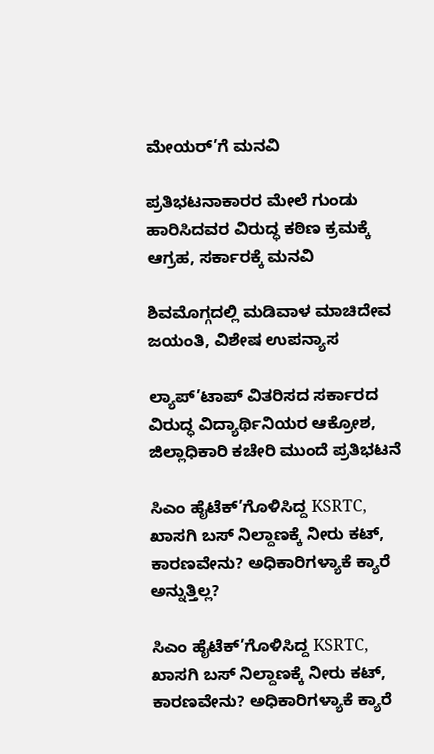ಮೇಯರ್’ಗೆ ಮನವಿ

ಪ್ರತಿಭಟನಾಕಾರರ ಮೇಲೆ ಗುಂಡು ಹಾರಿಸಿದವರ ವಿರುದ್ಧ ಕಠಿಣ ಕ್ರಮಕ್ಕೆ ಆಗ್ರಹ, ಸರ್ಕಾರಕ್ಕೆ ಮನವಿ

ಶಿವಮೊಗ್ಗದಲ್ಲಿ ಮಡಿವಾಳ ಮಾಚಿದೇವ ಜಯಂತಿ, ವಿಶೇಷ ಉಪನ್ಯಾಸ

ಲ್ಯಾಪ್’ಟಾಪ್ ವಿತರಿಸದ ಸರ್ಕಾರದ ವಿರುದ್ಧ ವಿದ್ಯಾರ್ಥಿನಿಯರ ಆಕ್ರೋಶ, ಜಿಲ್ಲಾಧಿಕಾರಿ ಕಚೇರಿ ಮುಂದೆ ಪ್ರತಿಭಟನೆ

ಸಿಎಂ ಹೈಟೆಕ್’ಗೊಳಿಸಿದ್ದ KSRTC, ಖಾಸಗಿ ಬಸ್ ನಿಲ್ದಾಣಕ್ಕೆ ನೀರು ಕಟ್, ಕಾರಣವೇನು? ಅಧಿಕಾರಿಗಳ್ಯಾಕೆ ಕ್ಯಾರೆ ಅನ್ನುತ್ತಿಲ್ಲ?

ಸಿಎಂ ಹೈಟೆಕ್’ಗೊಳಿಸಿದ್ದ KSRTC, ಖಾಸಗಿ ಬಸ್ ನಿಲ್ದಾಣಕ್ಕೆ ನೀರು ಕಟ್, ಕಾರಣವೇನು? ಅಧಿಕಾರಿಗಳ್ಯಾಕೆ ಕ್ಯಾರೆ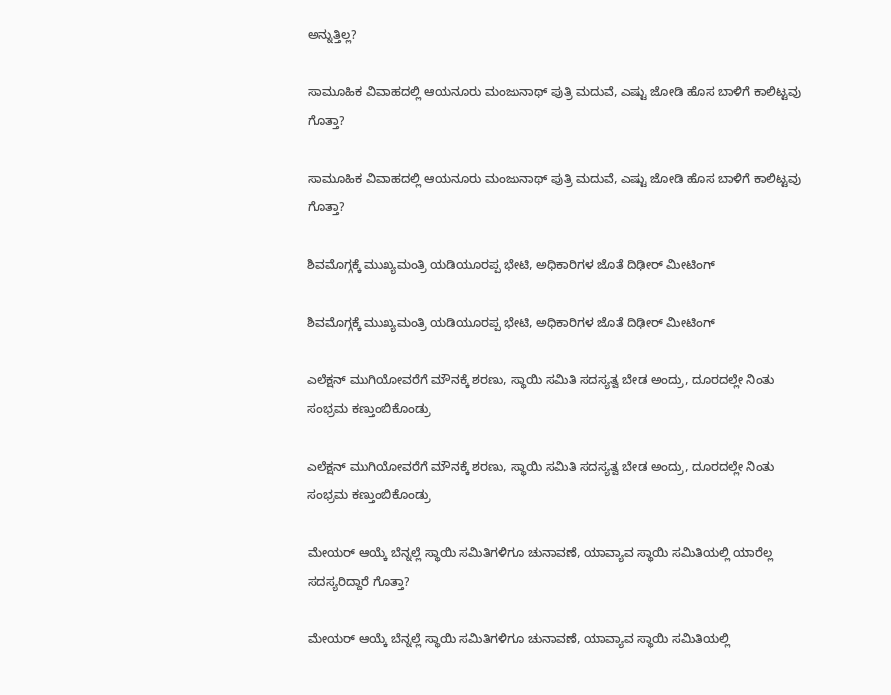ಅನ್ನುತ್ತಿಲ್ಲ?

ಸಾಮೂಹಿಕ ವಿವಾಹದಲ್ಲಿ ಆಯನೂರು ಮಂಜುನಾಥ್ ಪುತ್ರಿ ಮದುವೆ, ಎಷ್ಟು ಜೋಡಿ ಹೊಸ ಬಾಳಿಗೆ ಕಾಲಿಟ್ಟವು ಗೊತ್ತಾ?

ಸಾಮೂಹಿಕ ವಿವಾಹದಲ್ಲಿ ಆಯನೂರು ಮಂಜುನಾಥ್ ಪುತ್ರಿ ಮದುವೆ, ಎಷ್ಟು ಜೋಡಿ ಹೊಸ ಬಾಳಿಗೆ ಕಾಲಿಟ್ಟವು ಗೊತ್ತಾ?

ಶಿವಮೊಗ್ಗಕ್ಕೆ ಮುಖ್ಯಮಂತ್ರಿ ಯಡಿಯೂರಪ್ಪ ಭೇಟಿ, ಅಧಿಕಾರಿಗಳ ಜೊತೆ ದಿಢೀರ್ ಮೀಟಿಂಗ್

ಶಿವಮೊಗ್ಗಕ್ಕೆ ಮುಖ್ಯಮಂತ್ರಿ ಯಡಿಯೂರಪ್ಪ ಭೇಟಿ, ಅಧಿಕಾರಿಗಳ ಜೊತೆ ದಿಢೀರ್ ಮೀಟಿಂಗ್

ಎಲೆಕ್ಷನ್ ಮುಗಿಯೋವರೆಗೆ ಮೌನಕ್ಕೆ ಶರಣು, ಸ್ಥಾಯಿ ಸಮಿತಿ ಸದಸ್ಯತ್ವ ಬೇಡ ಅಂದ್ರು, ದೂರದಲ್ಲೇ ನಿಂತು ಸಂಭ್ರಮ ಕಣ್ತುಂಬಿಕೊಂಡ್ರು

ಎಲೆಕ್ಷನ್ ಮುಗಿಯೋವರೆಗೆ ಮೌನಕ್ಕೆ ಶರಣು, ಸ್ಥಾಯಿ ಸಮಿತಿ ಸದಸ್ಯತ್ವ ಬೇಡ ಅಂದ್ರು, ದೂರದಲ್ಲೇ ನಿಂತು ಸಂಭ್ರಮ ಕಣ್ತುಂಬಿಕೊಂಡ್ರು

ಮೇಯರ್ ಆಯ್ಕೆ ಬೆನ್ನಲ್ಲೆ ಸ್ಥಾಯಿ ಸಮಿತಿಗಳಿಗೂ ಚುನಾವಣೆ, ಯಾವ್ಯಾವ ಸ್ಥಾಯಿ ಸಮಿತಿಯಲ್ಲಿ ಯಾರೆಲ್ಲ ಸದಸ್ಯರಿದ್ದಾರೆ ಗೊತ್ತಾ?

ಮೇಯರ್ ಆಯ್ಕೆ ಬೆನ್ನಲ್ಲೆ ಸ್ಥಾಯಿ ಸಮಿತಿಗಳಿಗೂ ಚುನಾವಣೆ, ಯಾವ್ಯಾವ ಸ್ಥಾಯಿ ಸಮಿತಿಯಲ್ಲಿ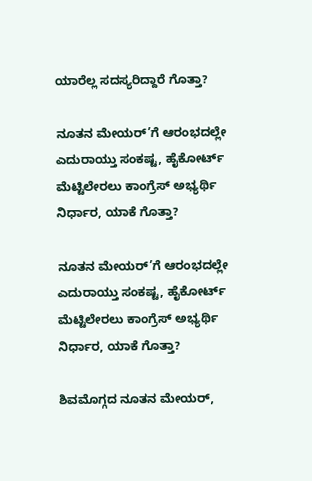ಯಾರೆಲ್ಲ ಸದಸ್ಯರಿದ್ದಾರೆ ಗೊತ್ತಾ?

ನೂತನ ಮೇಯರ್’ಗೆ ಆರಂಭದಲ್ಲೇ ಎದುರಾಯ್ತು ಸಂಕಷ್ಟ, ಹೈಕೋರ್ಟ್ ಮೆಟ್ಟಿಲೇರಲು ಕಾಂಗ್ರೆಸ್ ಅಭ್ಯರ್ಥಿ ನಿರ್ಧಾರ, ಯಾಕೆ ಗೊತ್ತಾ?

ನೂತನ ಮೇಯರ್’ಗೆ ಆರಂಭದಲ್ಲೇ ಎದುರಾಯ್ತು ಸಂಕಷ್ಟ, ಹೈಕೋರ್ಟ್ ಮೆಟ್ಟಿಲೇರಲು ಕಾಂಗ್ರೆಸ್ ಅಭ್ಯರ್ಥಿ ನಿರ್ಧಾರ, ಯಾಕೆ ಗೊತ್ತಾ?

ಶಿವಮೊಗ್ಗದ ನೂತನ ಮೇಯರ್,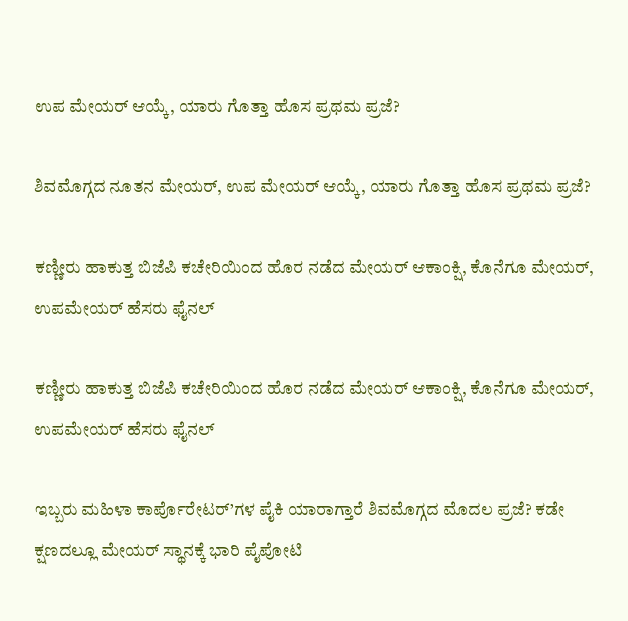ಉಪ ಮೇಯರ್ ಆಯ್ಕೆ, ಯಾರು ಗೊತ್ತಾ ಹೊಸ ಪ್ರಥಮ ಪ್ರಜೆ?

ಶಿವಮೊಗ್ಗದ ನೂತನ ಮೇಯರ್, ಉಪ ಮೇಯರ್ ಆಯ್ಕೆ, ಯಾರು ಗೊತ್ತಾ ಹೊಸ ಪ್ರಥಮ ಪ್ರಜೆ?

ಕಣ್ಣೀರು ಹಾಕುತ್ತ ಬಿಜೆಪಿ ಕಚೇರಿಯಿಂದ ಹೊರ ನಡೆದ ಮೇಯರ್ ಆಕಾಂಕ್ಷಿ, ಕೊನೆಗೂ ಮೇಯರ್, ಉಪಮೇಯರ್ ಹೆಸರು ಫೈನಲ್

ಕಣ್ಣೀರು ಹಾಕುತ್ತ ಬಿಜೆಪಿ ಕಚೇರಿಯಿಂದ ಹೊರ ನಡೆದ ಮೇಯರ್ ಆಕಾಂಕ್ಷಿ, ಕೊನೆಗೂ ಮೇಯರ್, ಉಪಮೇಯರ್ ಹೆಸರು ಫೈನಲ್

ಇಬ್ಬರು ಮಹಿಳಾ ಕಾರ್ಪೊರೇಟರ್’ಗಳ ಪೈಕಿ ಯಾರಾಗ್ತಾರೆ ಶಿವಮೊಗ್ಗದ ಮೊದಲ ಪ್ರಜೆ? ಕಡೇ ಕ್ಷಣದಲ್ಲೂ ಮೇಯರ್ ಸ್ಥಾನಕ್ಕೆ ಭಾರಿ ಪೈಪೋಟಿ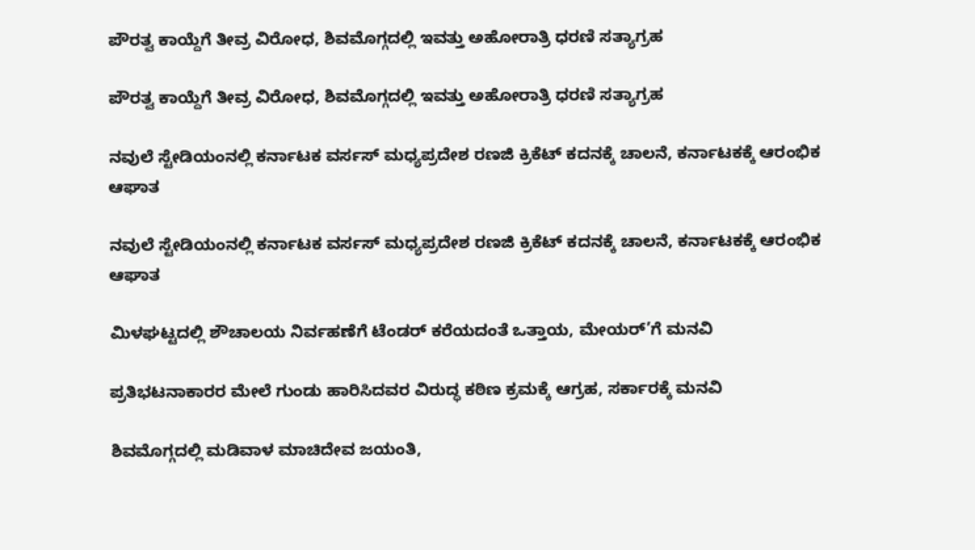ಪೌರತ್ವ ಕಾಯ್ದೆಗೆ ತೀವ್ರ ವಿರೋಧ, ಶಿವಮೊಗ್ಗದಲ್ಲಿ ಇವತ್ತು ಅಹೋರಾತ್ರಿ ಧರಣಿ ಸತ್ಯಾಗ್ರಹ

ಪೌರತ್ವ ಕಾಯ್ದೆಗೆ ತೀವ್ರ ವಿರೋಧ, ಶಿವಮೊಗ್ಗದಲ್ಲಿ ಇವತ್ತು ಅಹೋರಾತ್ರಿ ಧರಣಿ ಸತ್ಯಾಗ್ರಹ

ನವುಲೆ ಸ್ಟೇಡಿಯಂನಲ್ಲಿ ಕರ್ನಾಟಕ ವರ್ಸಸ್ ಮಧ್ಯಪ್ರದೇಶ ರಣಜಿ ಕ್ರಿಕೆಟ್ ಕದನಕ್ಕೆ ಚಾಲನೆ, ಕರ್ನಾಟಕಕ್ಕೆ ಆರಂಭಿಕ ಆಘಾತ

ನವುಲೆ ಸ್ಟೇಡಿಯಂನಲ್ಲಿ ಕರ್ನಾಟಕ ವರ್ಸಸ್ ಮಧ್ಯಪ್ರದೇಶ ರಣಜಿ ಕ್ರಿಕೆಟ್ ಕದನಕ್ಕೆ ಚಾಲನೆ, ಕರ್ನಾಟಕಕ್ಕೆ ಆರಂಭಿಕ ಆಘಾತ

ಮಿಳಘಟ್ಟದಲ್ಲಿ ಶೌಚಾಲಯ ನಿರ್ವಹಣೆಗೆ ಟೆಂಡರ್ ಕರೆಯದಂತೆ ಒತ್ತಾಯ, ಮೇಯರ್’ಗೆ ಮನವಿ

ಪ್ರತಿಭಟನಾಕಾರರ ಮೇಲೆ ಗುಂಡು ಹಾರಿಸಿದವರ ವಿರುದ್ಧ ಕಠಿಣ ಕ್ರಮಕ್ಕೆ ಆಗ್ರಹ, ಸರ್ಕಾರಕ್ಕೆ ಮನವಿ

ಶಿವಮೊಗ್ಗದಲ್ಲಿ ಮಡಿವಾಳ ಮಾಚಿದೇವ ಜಯಂತಿ,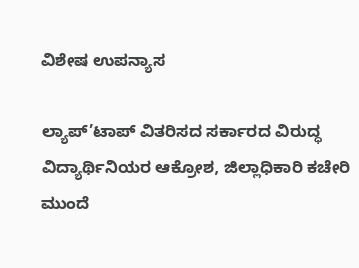ವಿಶೇಷ ಉಪನ್ಯಾಸ

ಲ್ಯಾಪ್’ಟಾಪ್ ವಿತರಿಸದ ಸರ್ಕಾರದ ವಿರುದ್ಧ ವಿದ್ಯಾರ್ಥಿನಿಯರ ಆಕ್ರೋಶ, ಜಿಲ್ಲಾಧಿಕಾರಿ ಕಚೇರಿ ಮುಂದೆ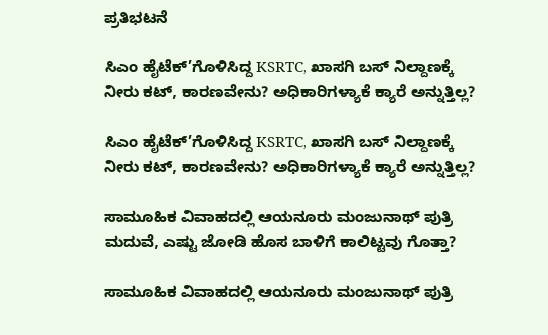ಪ್ರತಿಭಟನೆ

ಸಿಎಂ ಹೈಟೆಕ್’ಗೊಳಿಸಿದ್ದ KSRTC, ಖಾಸಗಿ ಬಸ್ ನಿಲ್ದಾಣಕ್ಕೆ ನೀರು ಕಟ್, ಕಾರಣವೇನು? ಅಧಿಕಾರಿಗಳ್ಯಾಕೆ ಕ್ಯಾರೆ ಅನ್ನುತ್ತಿಲ್ಲ?

ಸಿಎಂ ಹೈಟೆಕ್’ಗೊಳಿಸಿದ್ದ KSRTC, ಖಾಸಗಿ ಬಸ್ ನಿಲ್ದಾಣಕ್ಕೆ ನೀರು ಕಟ್, ಕಾರಣವೇನು? ಅಧಿಕಾರಿಗಳ್ಯಾಕೆ ಕ್ಯಾರೆ ಅನ್ನುತ್ತಿಲ್ಲ?

ಸಾಮೂಹಿಕ ವಿವಾಹದಲ್ಲಿ ಆಯನೂರು ಮಂಜುನಾಥ್ ಪುತ್ರಿ ಮದುವೆ, ಎಷ್ಟು ಜೋಡಿ ಹೊಸ ಬಾಳಿಗೆ ಕಾಲಿಟ್ಟವು ಗೊತ್ತಾ?

ಸಾಮೂಹಿಕ ವಿವಾಹದಲ್ಲಿ ಆಯನೂರು ಮಂಜುನಾಥ್ ಪುತ್ರಿ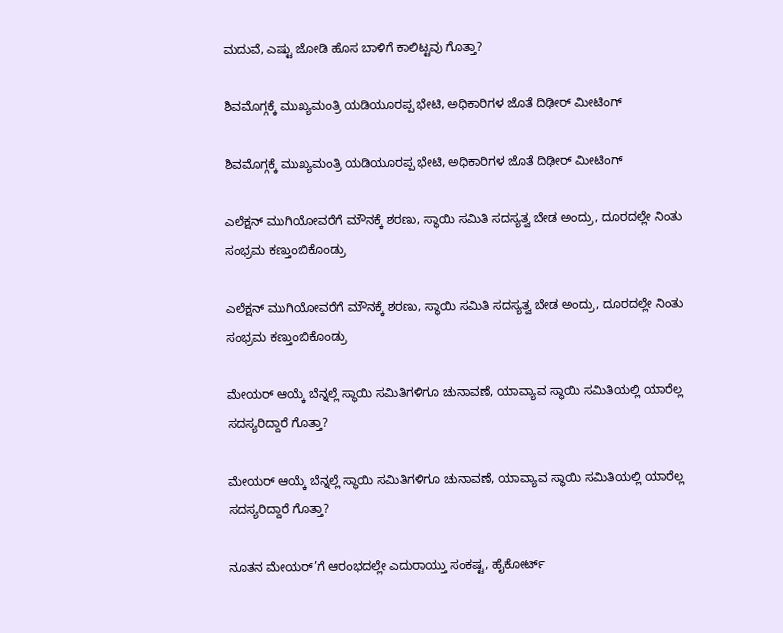ಮದುವೆ, ಎಷ್ಟು ಜೋಡಿ ಹೊಸ ಬಾಳಿಗೆ ಕಾಲಿಟ್ಟವು ಗೊತ್ತಾ?

ಶಿವಮೊಗ್ಗಕ್ಕೆ ಮುಖ್ಯಮಂತ್ರಿ ಯಡಿಯೂರಪ್ಪ ಭೇಟಿ, ಅಧಿಕಾರಿಗಳ ಜೊತೆ ದಿಢೀರ್ ಮೀಟಿಂಗ್

ಶಿವಮೊಗ್ಗಕ್ಕೆ ಮುಖ್ಯಮಂತ್ರಿ ಯಡಿಯೂರಪ್ಪ ಭೇಟಿ, ಅಧಿಕಾರಿಗಳ ಜೊತೆ ದಿಢೀರ್ ಮೀಟಿಂಗ್

ಎಲೆಕ್ಷನ್ ಮುಗಿಯೋವರೆಗೆ ಮೌನಕ್ಕೆ ಶರಣು, ಸ್ಥಾಯಿ ಸಮಿತಿ ಸದಸ್ಯತ್ವ ಬೇಡ ಅಂದ್ರು, ದೂರದಲ್ಲೇ ನಿಂತು ಸಂಭ್ರಮ ಕಣ್ತುಂಬಿಕೊಂಡ್ರು

ಎಲೆಕ್ಷನ್ ಮುಗಿಯೋವರೆಗೆ ಮೌನಕ್ಕೆ ಶರಣು, ಸ್ಥಾಯಿ ಸಮಿತಿ ಸದಸ್ಯತ್ವ ಬೇಡ ಅಂದ್ರು, ದೂರದಲ್ಲೇ ನಿಂತು ಸಂಭ್ರಮ ಕಣ್ತುಂಬಿಕೊಂಡ್ರು

ಮೇಯರ್ ಆಯ್ಕೆ ಬೆನ್ನಲ್ಲೆ ಸ್ಥಾಯಿ ಸಮಿತಿಗಳಿಗೂ ಚುನಾವಣೆ, ಯಾವ್ಯಾವ ಸ್ಥಾಯಿ ಸಮಿತಿಯಲ್ಲಿ ಯಾರೆಲ್ಲ ಸದಸ್ಯರಿದ್ದಾರೆ ಗೊತ್ತಾ?

ಮೇಯರ್ ಆಯ್ಕೆ ಬೆನ್ನಲ್ಲೆ ಸ್ಥಾಯಿ ಸಮಿತಿಗಳಿಗೂ ಚುನಾವಣೆ, ಯಾವ್ಯಾವ ಸ್ಥಾಯಿ ಸಮಿತಿಯಲ್ಲಿ ಯಾರೆಲ್ಲ ಸದಸ್ಯರಿದ್ದಾರೆ ಗೊತ್ತಾ?

ನೂತನ ಮೇಯರ್’ಗೆ ಆರಂಭದಲ್ಲೇ ಎದುರಾಯ್ತು ಸಂಕಷ್ಟ, ಹೈಕೋರ್ಟ್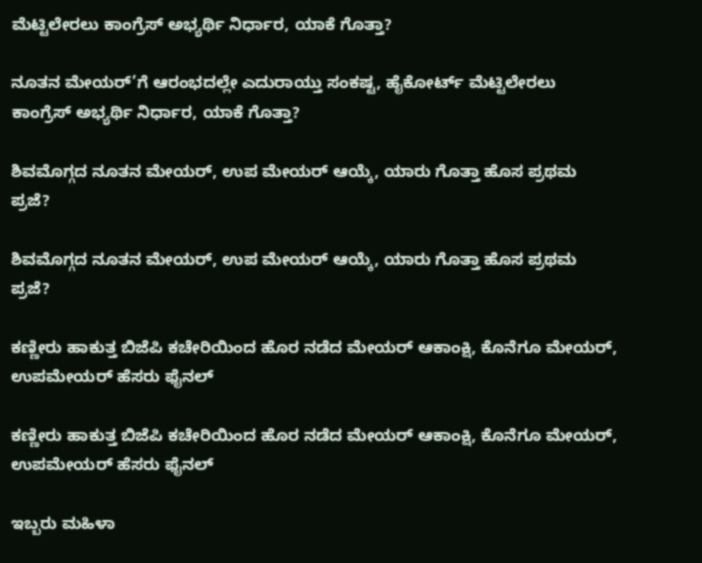ಮೆಟ್ಟಿಲೇರಲು ಕಾಂಗ್ರೆಸ್ ಅಭ್ಯರ್ಥಿ ನಿರ್ಧಾರ, ಯಾಕೆ ಗೊತ್ತಾ?

ನೂತನ ಮೇಯರ್’ಗೆ ಆರಂಭದಲ್ಲೇ ಎದುರಾಯ್ತು ಸಂಕಷ್ಟ, ಹೈಕೋರ್ಟ್ ಮೆಟ್ಟಿಲೇರಲು ಕಾಂಗ್ರೆಸ್ ಅಭ್ಯರ್ಥಿ ನಿರ್ಧಾರ, ಯಾಕೆ ಗೊತ್ತಾ?

ಶಿವಮೊಗ್ಗದ ನೂತನ ಮೇಯರ್, ಉಪ ಮೇಯರ್ ಆಯ್ಕೆ, ಯಾರು ಗೊತ್ತಾ ಹೊಸ ಪ್ರಥಮ ಪ್ರಜೆ?

ಶಿವಮೊಗ್ಗದ ನೂತನ ಮೇಯರ್, ಉಪ ಮೇಯರ್ ಆಯ್ಕೆ, ಯಾರು ಗೊತ್ತಾ ಹೊಸ ಪ್ರಥಮ ಪ್ರಜೆ?

ಕಣ್ಣೀರು ಹಾಕುತ್ತ ಬಿಜೆಪಿ ಕಚೇರಿಯಿಂದ ಹೊರ ನಡೆದ ಮೇಯರ್ ಆಕಾಂಕ್ಷಿ, ಕೊನೆಗೂ ಮೇಯರ್, ಉಪಮೇಯರ್ ಹೆಸರು ಫೈನಲ್

ಕಣ್ಣೀರು ಹಾಕುತ್ತ ಬಿಜೆಪಿ ಕಚೇರಿಯಿಂದ ಹೊರ ನಡೆದ ಮೇಯರ್ ಆಕಾಂಕ್ಷಿ, ಕೊನೆಗೂ ಮೇಯರ್, ಉಪಮೇಯರ್ ಹೆಸರು ಫೈನಲ್

ಇಬ್ಬರು ಮಹಿಳಾ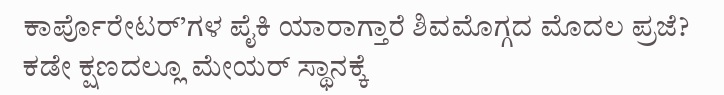ಕಾರ್ಪೊರೇಟರ್’ಗಳ ಪೈಕಿ ಯಾರಾಗ್ತಾರೆ ಶಿವಮೊಗ್ಗದ ಮೊದಲ ಪ್ರಜೆ? ಕಡೇ ಕ್ಷಣದಲ್ಲೂ ಮೇಯರ್ ಸ್ಥಾನಕ್ಕೆ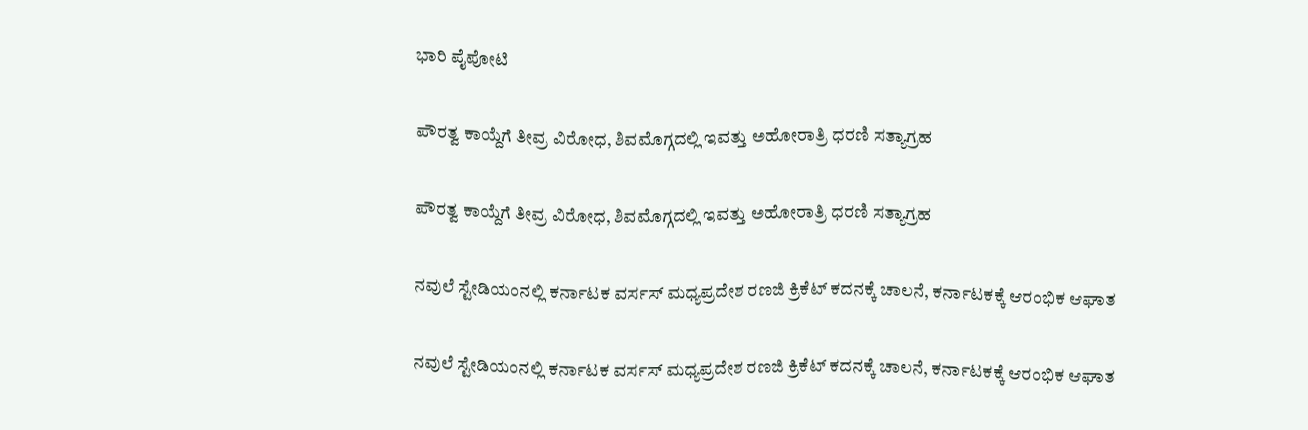ಭಾರಿ ಪೈಪೋಟಿ

ಪೌರತ್ವ ಕಾಯ್ದೆಗೆ ತೀವ್ರ ವಿರೋಧ, ಶಿವಮೊಗ್ಗದಲ್ಲಿ ಇವತ್ತು ಅಹೋರಾತ್ರಿ ಧರಣಿ ಸತ್ಯಾಗ್ರಹ

ಪೌರತ್ವ ಕಾಯ್ದೆಗೆ ತೀವ್ರ ವಿರೋಧ, ಶಿವಮೊಗ್ಗದಲ್ಲಿ ಇವತ್ತು ಅಹೋರಾತ್ರಿ ಧರಣಿ ಸತ್ಯಾಗ್ರಹ

ನವುಲೆ ಸ್ಟೇಡಿಯಂನಲ್ಲಿ ಕರ್ನಾಟಕ ವರ್ಸಸ್ ಮಧ್ಯಪ್ರದೇಶ ರಣಜಿ ಕ್ರಿಕೆಟ್ ಕದನಕ್ಕೆ ಚಾಲನೆ, ಕರ್ನಾಟಕಕ್ಕೆ ಆರಂಭಿಕ ಆಘಾತ

ನವುಲೆ ಸ್ಟೇಡಿಯಂನಲ್ಲಿ ಕರ್ನಾಟಕ ವರ್ಸಸ್ ಮಧ್ಯಪ್ರದೇಶ ರಣಜಿ ಕ್ರಿಕೆಟ್ ಕದನಕ್ಕೆ ಚಾಲನೆ, ಕರ್ನಾಟಕಕ್ಕೆ ಆರಂಭಿಕ ಆಘಾತ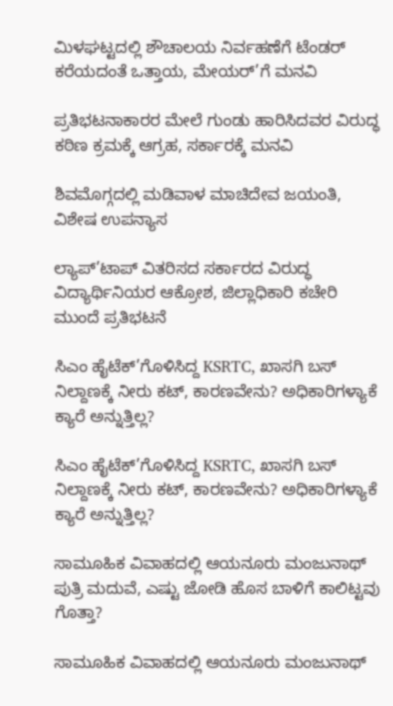ಮಿಳಘಟ್ಟದಲ್ಲಿ ಶೌಚಾಲಯ ನಿರ್ವಹಣೆಗೆ ಟೆಂಡರ್ ಕರೆಯದಂತೆ ಒತ್ತಾಯ, ಮೇಯರ್’ಗೆ ಮನವಿ

ಪ್ರತಿಭಟನಾಕಾರರ ಮೇಲೆ ಗುಂಡು ಹಾರಿಸಿದವರ ವಿರುದ್ಧ ಕಠಿಣ ಕ್ರಮಕ್ಕೆ ಆಗ್ರಹ, ಸರ್ಕಾರಕ್ಕೆ ಮನವಿ

ಶಿವಮೊಗ್ಗದಲ್ಲಿ ಮಡಿವಾಳ ಮಾಚಿದೇವ ಜಯಂತಿ, ವಿಶೇಷ ಉಪನ್ಯಾಸ

ಲ್ಯಾಪ್’ಟಾಪ್ ವಿತರಿಸದ ಸರ್ಕಾರದ ವಿರುದ್ಧ ವಿದ್ಯಾರ್ಥಿನಿಯರ ಆಕ್ರೋಶ, ಜಿಲ್ಲಾಧಿಕಾರಿ ಕಚೇರಿ ಮುಂದೆ ಪ್ರತಿಭಟನೆ

ಸಿಎಂ ಹೈಟೆಕ್’ಗೊಳಿಸಿದ್ದ KSRTC, ಖಾಸಗಿ ಬಸ್ ನಿಲ್ದಾಣಕ್ಕೆ ನೀರು ಕಟ್, ಕಾರಣವೇನು? ಅಧಿಕಾರಿಗಳ್ಯಾಕೆ ಕ್ಯಾರೆ ಅನ್ನುತ್ತಿಲ್ಲ?

ಸಿಎಂ ಹೈಟೆಕ್’ಗೊಳಿಸಿದ್ದ KSRTC, ಖಾಸಗಿ ಬಸ್ ನಿಲ್ದಾಣಕ್ಕೆ ನೀರು ಕಟ್, ಕಾರಣವೇನು? ಅಧಿಕಾರಿಗಳ್ಯಾಕೆ ಕ್ಯಾರೆ ಅನ್ನುತ್ತಿಲ್ಲ?

ಸಾಮೂಹಿಕ ವಿವಾಹದಲ್ಲಿ ಆಯನೂರು ಮಂಜುನಾಥ್ ಪುತ್ರಿ ಮದುವೆ, ಎಷ್ಟು ಜೋಡಿ ಹೊಸ ಬಾಳಿಗೆ ಕಾಲಿಟ್ಟವು ಗೊತ್ತಾ?

ಸಾಮೂಹಿಕ ವಿವಾಹದಲ್ಲಿ ಆಯನೂರು ಮಂಜುನಾಥ್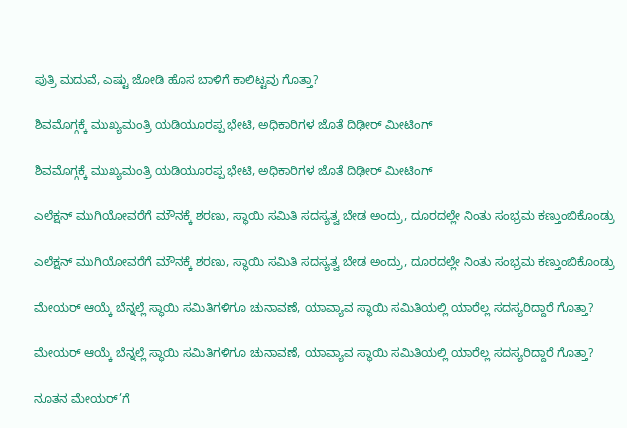ಪುತ್ರಿ ಮದುವೆ, ಎಷ್ಟು ಜೋಡಿ ಹೊಸ ಬಾಳಿಗೆ ಕಾಲಿಟ್ಟವು ಗೊತ್ತಾ?

ಶಿವಮೊಗ್ಗಕ್ಕೆ ಮುಖ್ಯಮಂತ್ರಿ ಯಡಿಯೂರಪ್ಪ ಭೇಟಿ, ಅಧಿಕಾರಿಗಳ ಜೊತೆ ದಿಢೀರ್ ಮೀಟಿಂಗ್

ಶಿವಮೊಗ್ಗಕ್ಕೆ ಮುಖ್ಯಮಂತ್ರಿ ಯಡಿಯೂರಪ್ಪ ಭೇಟಿ, ಅಧಿಕಾರಿಗಳ ಜೊತೆ ದಿಢೀರ್ ಮೀಟಿಂಗ್

ಎಲೆಕ್ಷನ್ ಮುಗಿಯೋವರೆಗೆ ಮೌನಕ್ಕೆ ಶರಣು, ಸ್ಥಾಯಿ ಸಮಿತಿ ಸದಸ್ಯತ್ವ ಬೇಡ ಅಂದ್ರು, ದೂರದಲ್ಲೇ ನಿಂತು ಸಂಭ್ರಮ ಕಣ್ತುಂಬಿಕೊಂಡ್ರು

ಎಲೆಕ್ಷನ್ ಮುಗಿಯೋವರೆಗೆ ಮೌನಕ್ಕೆ ಶರಣು, ಸ್ಥಾಯಿ ಸಮಿತಿ ಸದಸ್ಯತ್ವ ಬೇಡ ಅಂದ್ರು, ದೂರದಲ್ಲೇ ನಿಂತು ಸಂಭ್ರಮ ಕಣ್ತುಂಬಿಕೊಂಡ್ರು

ಮೇಯರ್ ಆಯ್ಕೆ ಬೆನ್ನಲ್ಲೆ ಸ್ಥಾಯಿ ಸಮಿತಿಗಳಿಗೂ ಚುನಾವಣೆ, ಯಾವ್ಯಾವ ಸ್ಥಾಯಿ ಸಮಿತಿಯಲ್ಲಿ ಯಾರೆಲ್ಲ ಸದಸ್ಯರಿದ್ದಾರೆ ಗೊತ್ತಾ?

ಮೇಯರ್ ಆಯ್ಕೆ ಬೆನ್ನಲ್ಲೆ ಸ್ಥಾಯಿ ಸಮಿತಿಗಳಿಗೂ ಚುನಾವಣೆ, ಯಾವ್ಯಾವ ಸ್ಥಾಯಿ ಸಮಿತಿಯಲ್ಲಿ ಯಾರೆಲ್ಲ ಸದಸ್ಯರಿದ್ದಾರೆ ಗೊತ್ತಾ?

ನೂತನ ಮೇಯರ್’ಗೆ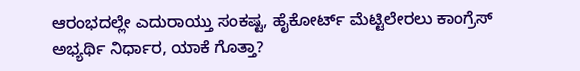ಆರಂಭದಲ್ಲೇ ಎದುರಾಯ್ತು ಸಂಕಷ್ಟ, ಹೈಕೋರ್ಟ್ ಮೆಟ್ಟಿಲೇರಲು ಕಾಂಗ್ರೆಸ್ ಅಭ್ಯರ್ಥಿ ನಿರ್ಧಾರ, ಯಾಕೆ ಗೊತ್ತಾ?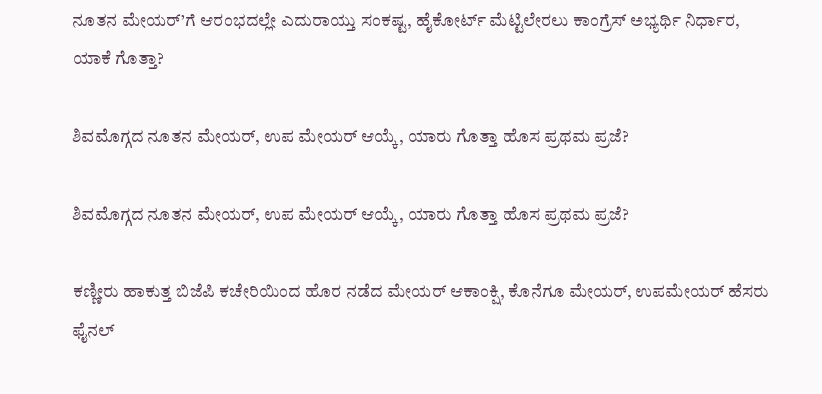ನೂತನ ಮೇಯರ್’ಗೆ ಆರಂಭದಲ್ಲೇ ಎದುರಾಯ್ತು ಸಂಕಷ್ಟ, ಹೈಕೋರ್ಟ್ ಮೆಟ್ಟಿಲೇರಲು ಕಾಂಗ್ರೆಸ್ ಅಭ್ಯರ್ಥಿ ನಿರ್ಧಾರ, ಯಾಕೆ ಗೊತ್ತಾ?

ಶಿವಮೊಗ್ಗದ ನೂತನ ಮೇಯರ್, ಉಪ ಮೇಯರ್ ಆಯ್ಕೆ, ಯಾರು ಗೊತ್ತಾ ಹೊಸ ಪ್ರಥಮ ಪ್ರಜೆ?

ಶಿವಮೊಗ್ಗದ ನೂತನ ಮೇಯರ್, ಉಪ ಮೇಯರ್ ಆಯ್ಕೆ, ಯಾರು ಗೊತ್ತಾ ಹೊಸ ಪ್ರಥಮ ಪ್ರಜೆ?

ಕಣ್ಣೀರು ಹಾಕುತ್ತ ಬಿಜೆಪಿ ಕಚೇರಿಯಿಂದ ಹೊರ ನಡೆದ ಮೇಯರ್ ಆಕಾಂಕ್ಷಿ, ಕೊನೆಗೂ ಮೇಯರ್, ಉಪಮೇಯರ್ ಹೆಸರು ಫೈನಲ್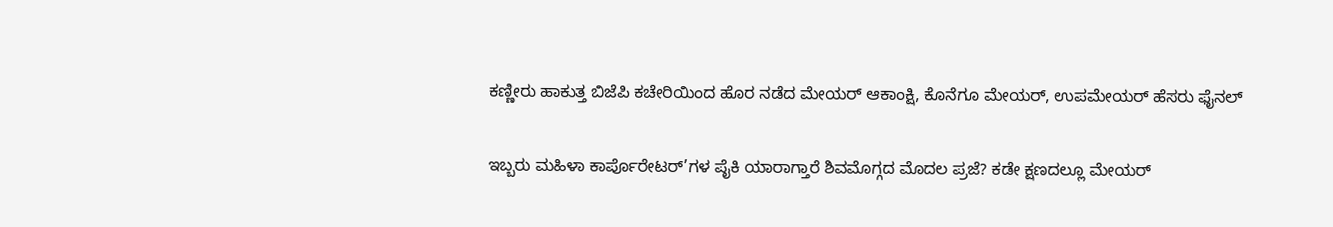ಕಣ್ಣೀರು ಹಾಕುತ್ತ ಬಿಜೆಪಿ ಕಚೇರಿಯಿಂದ ಹೊರ ನಡೆದ ಮೇಯರ್ ಆಕಾಂಕ್ಷಿ, ಕೊನೆಗೂ ಮೇಯರ್, ಉಪಮೇಯರ್ ಹೆಸರು ಫೈನಲ್

ಇಬ್ಬರು ಮಹಿಳಾ ಕಾರ್ಪೊರೇಟರ್’ಗಳ ಪೈಕಿ ಯಾರಾಗ್ತಾರೆ ಶಿವಮೊಗ್ಗದ ಮೊದಲ ಪ್ರಜೆ? ಕಡೇ ಕ್ಷಣದಲ್ಲೂ ಮೇಯರ್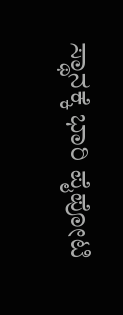ಸ್ಥಾನಕ್ಕೆ ಭಾರಿ ಪೈಪೋಟಿ